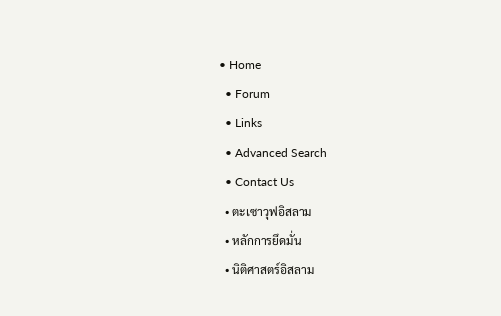• Home
  • Forum
  • Links
  • Advanced Search
  • Contact Us
  • ตะเซาวุฟอิสลาม
  • หลักการยึดมั่น
  • นิติศาสตร์อิสลาม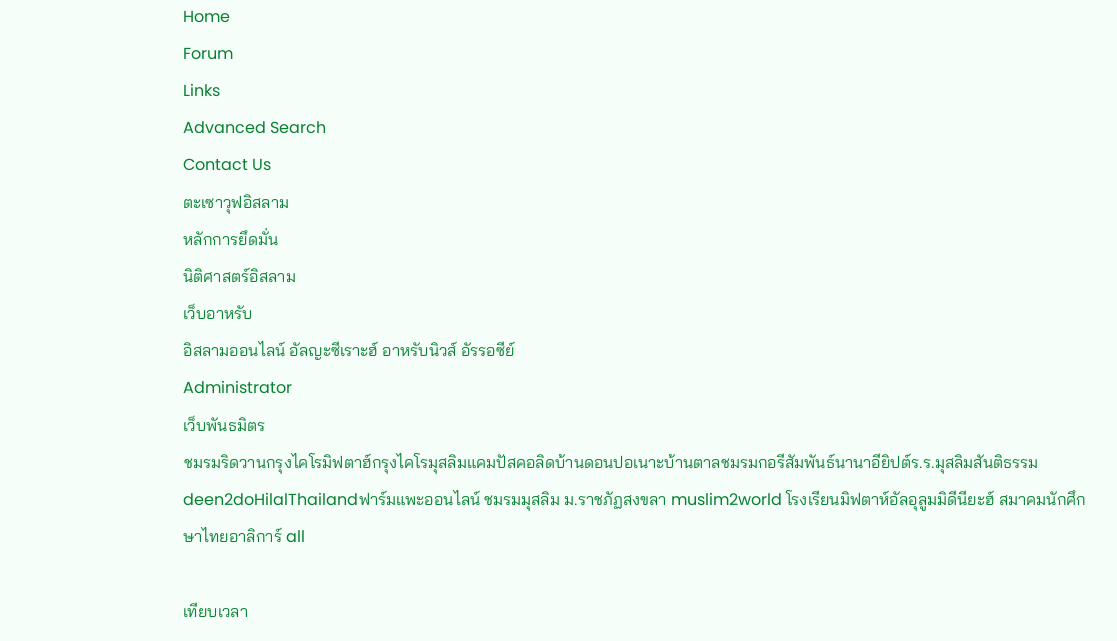Home
Forum
Links
Advanced Search
Contact Us
ตะเซาวุฟอิสลาม
หลักการยึดมั่น
นิติศาสตร์อิสลาม
เว็บอาหรับ
อิสลามออนไลน์ อัลญะซีเราะฮ์ อาหรับนิวส์ อัรรอซีย์
Administrator
เว็บพันธมิตร
ชมรมริดวานกรุงไคโรมิฟตาฮ์กรุงไคโรมุสลิมแคมปัสคอลิดบ้านดอนปอเนาะบ้านตาลชมรมกอรีสัมพันธ์นานาอียิปต์ร.ร.มุสลิมสันติธรรมdeen2doHilalThailandฟาร์มแพะออนไลน์ ชมรมมุสลิม ม.ราชภัฏสงขลา muslim2world โรงเรียนมิฟตาห์อัลอุลูมมิดีนียะฮ์ สมาคมนักศึกษาไทยอาลิการ์ all

เทียบเวลา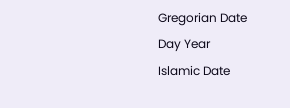Gregorian Date
Day Year
Islamic Date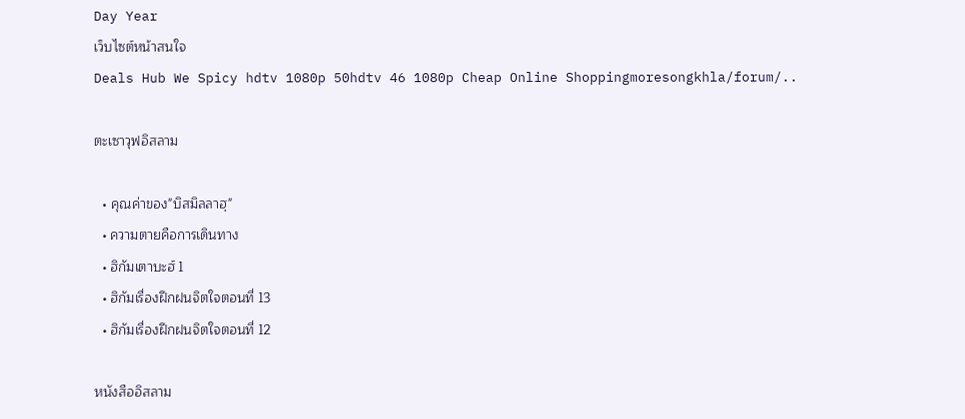Day Year
เว็บไซต์หน้าสนใจ
Deals Hub We Spicy hdtv 1080p 50hdtv 46 1080p Cheap Online Shoppingmoresongkhla/forum/..

ตะเซาวุฟอิสลาม

  • คุณค่าของ"บิสมิลลาฮฺ"
  • ความตายคือการเดินทาง
  • ฮิกัมเตาบะฮ์ 1
  • ฮิกัมเรื่องฝึกฝนจิตใจตอนที่ 13
  • ฮิกัมเรื่องฝึกฝนจิตใจตอนที่ 12

หนังสืออิสลาม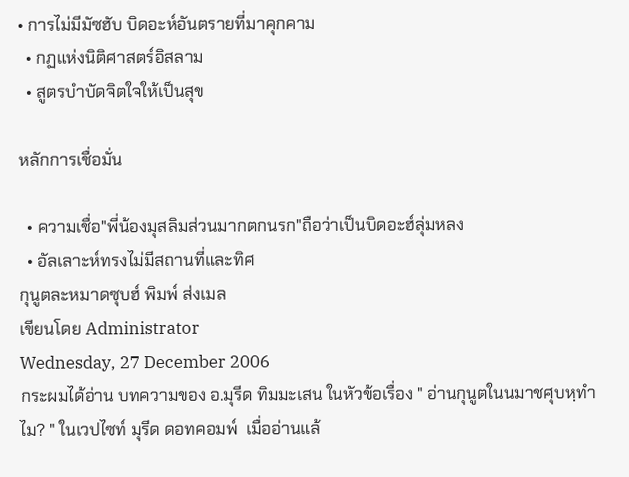• การไม่มีมัซฮับ บิดอะห์อันตรายที่มาคุกคาม
  • กฏแห่งนิติศาสตร์อิสลาม
  • สูตรบำบัดจิตใจให้เป็นสุข

หลักการเชื่อมั่น

  • ความเชื่อ"พี่น้องมุสลิมส่วนมากตกนรก"ถือว่าเป็นบิดอะฮ์ลุ่มหลง
  • อัลเลาะห์ทรงไม่มีสถานที่และทิศ
กุนูตละหมาดซุบฮ์ พิมพ์ ส่งเมล
เขียนโดย Administrator
Wednesday, 27 December 2006
กระผมได้อ่าน บทความของ อ.มุรีด ทิมมะเสน ในหัวข้อเรื่อง " อ่านกุนูตในนมาชศุบหฺทำไม? " ในเวปไซท์ มุรีด ดอทคอมพ์  เมื่ออ่านแล้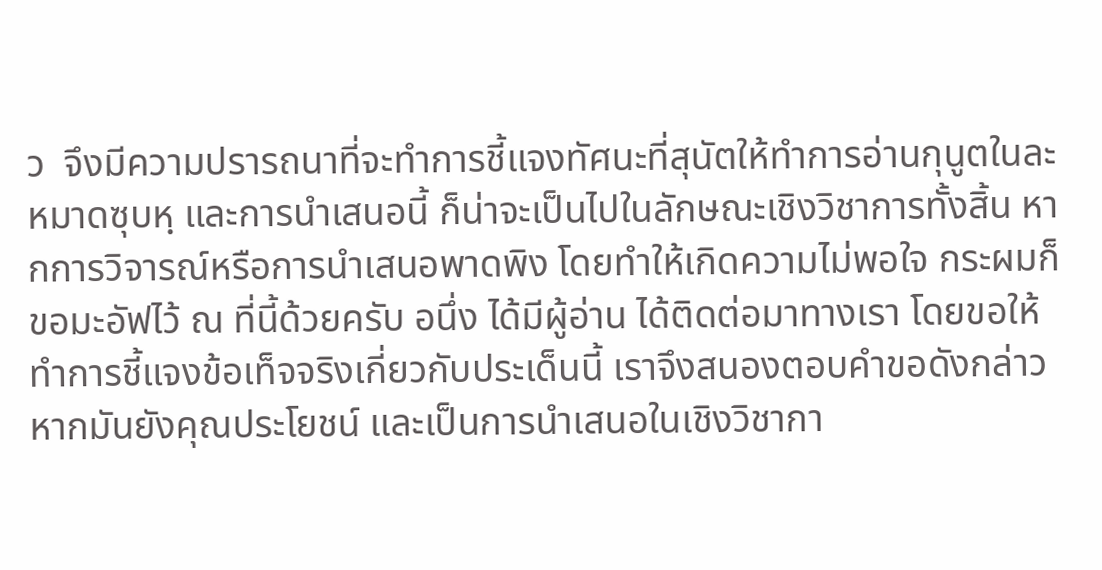ว  จึงมีความปรารถนาที่จะทำการชี้แจงทัศนะที่สุนัตให้ทำการอ่านกุนูตในละหมาดซุบหฺ และการนำเสนอนี้ ก็น่าจะเป็นไปในลักษณะเชิงวิชาการทั้งสิ้น หากการวิจารณ์หรือการนำเสนอพาดพิง โดยทำให้เกิดความไม่พอใจ กระผมก็ขอมะอัฟไว้ ณ ที่นี้ด้วยครับ อนึ่ง ได้มีผู้อ่าน ได้ติดต่อมาทางเรา โดยขอให้ทำการชี้แจงข้อเท็จจริงเกี่ยวกับประเด็นนี้ เราจึงสนองตอบคำขอดังกล่าวหากมันยังคุณประโยชน์ และเป็นการนำเสนอในเชิงวิชากา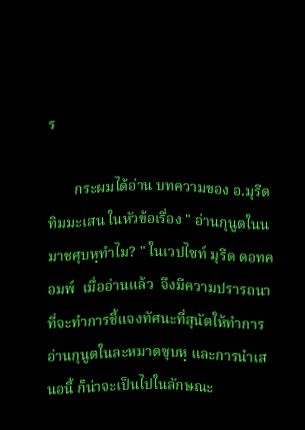ร

       กระผมได้อ่าน บทความของ อ.มุรีด ทิมมะเสน ในหัวข้อเรื่อง " อ่านกุนูตในนมาชศุบหฺทำไม? " ในเวปไซท์ มุรีด ดอทคอมพ์  เมื่ออ่านแล้ว  จึงมีความปรารถนาที่จะทำการชี้แจงทัศนะที่สุนัตให้ทำการอ่านกุนูตในละหมาดซุบหฺ และการนำเสนอนี้ ก็น่าจะเป็นไปในลักษณะ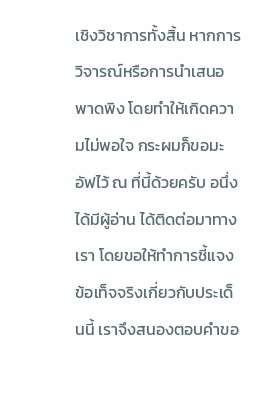เชิงวิชาการทั้งสิ้น หากการวิจารณ์หรือการนำเสนอพาดพิง โดยทำให้เกิดความไม่พอใจ กระผมก็ขอมะอัฟไว้ ณ ที่นี้ด้วยครับ อนึ่ง ได้มีผู้อ่าน ได้ติดต่อมาทางเรา โดยขอให้ทำการชี้แจงข้อเท็จจริงเกี่ยวกับประเด็นนี้ เราจึงสนองตอบคำขอ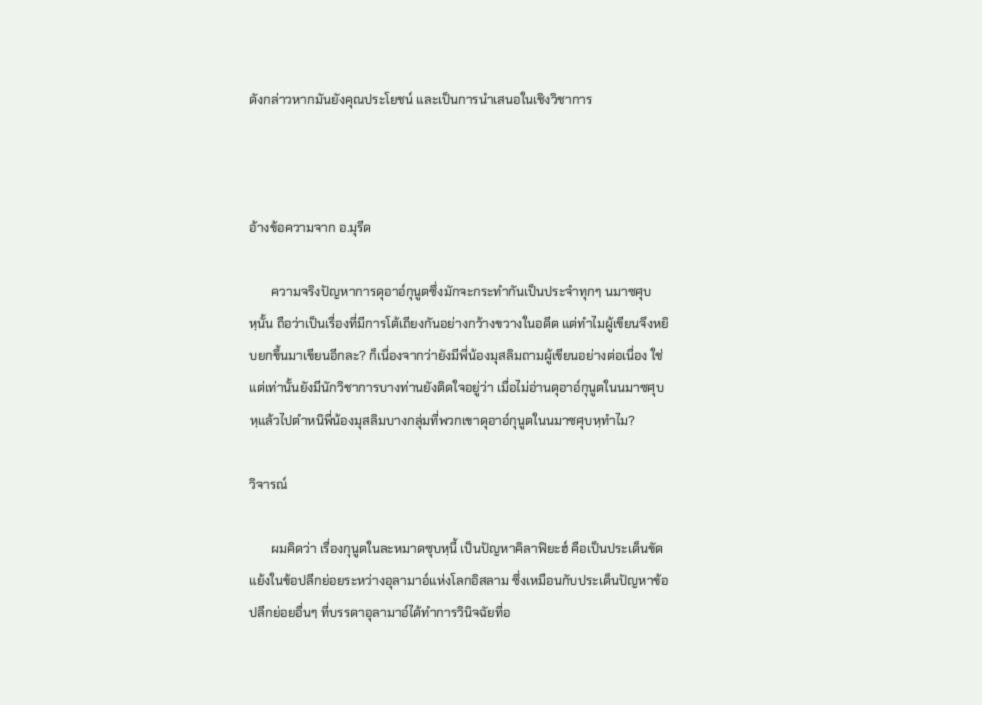ดังกล่าวหากมันยังคุณประโยชน์ และเป็นการนำเสนอในเชิงวิชาการ



อ้างข้อความจาก อ.มุรีด

       ความจริงปัญหาการดุอาอ์กุนูตซึ่งมักจะกระทำกันเป็นประจำทุกๆ นมาซศุบหฺนั้น ถือว่าเป็นเรื่องที่มีการโต้เถียงกันอย่างกว้างขวางในอดีต แต่ทำไมผู้เขียนจึงหยิบยกขึ้นมาเขียนอีกละ? ก็เนื่องจากว่ายังมีพี่น้องมุสลิมถามผู้เขียนอย่างต่อเนื่อง ใช่แต่เท่านั้นยังมีนักวิชาการบางท่านยังติดใจอยู่ว่า เมื่อไม่อ่านดุอาอ์กุนูตในนมาซศุบหฺแล้วไปตำหนิพี่น้องมุสลิมบางกลุ่มที่พวกเขาดุอาอ์กุนูตในนมาซศุบหฺทำไม?

วิจารณ์

       ผมคิดว่า เรื่องกุนูตในละหมาดซุบหฺนี้ เป็นปัญหาคิลาฟิยะฮ์ คือเป็นประเด็นขัดแย้งในข้อปลีกย่อยระหว่างอุลามาอ์แห่งโลกอิสลาม ซึ่งเหมือนกับประเด็นปัญหาข้อปลีกย่อยอื่นๆ ที่บรรดาอุลามาอ์ได้ทำการวินิจฉัยที่อ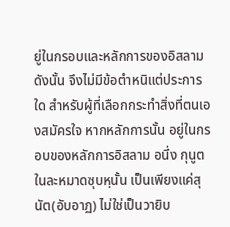ยู่ในกรอบและหลักการของอิสลาม ดังนั้น จึงไม่มีข้อตำหนิแต่ประการใด สำหรับผู้ที่เลือกกระทำสิ่งที่ตนเองสมัครใจ หากหลักการนั้น อยู่ในกรอบของหลักการอิสลาม อนึ่ง กุนูตในละหมาดซุบหฺนั้น เป็นเพียงแค่สุนัต(อับอาฏ) ไม่ใช่เป็นวายิบ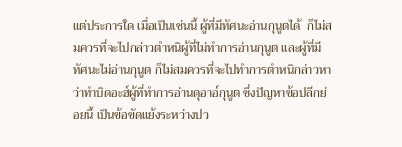แต่ประการใด เมื่อเป็นเช่นนี้ ผู้ที่มีทัศนะอ่านกุนูตได้  ก็ไม่สมควรที่จะไปกล่าวตำหนิผู้ที่ไม่ทำการอ่านกุนูต และผู้ที่มีทัศนะไม่อ่านกุนูต ก็ไม่สมควรที่จะไปทำการตำหนิกล่าวหาว่าทำบิดอะฮ์ผู้ที่ทำการอ่านดุอาอ์กุนูต ซึ่งปัญหาข้อปลีกย่อยนี้ เป็นข้อขัดแย้งระหว่างปว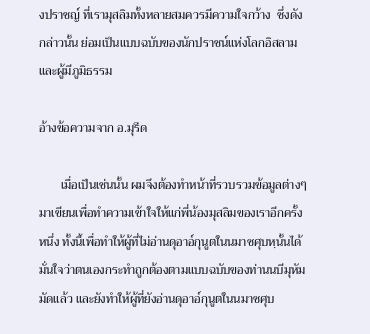งปราชญ์ ที่เรามุสลิมทั้งหลายสมควรมีความใจกว้าง  ซึ่งดังกล่าวนั้น ย่อมเป็นแบบฉบับของนักปราชน์แห่งโลกอิสลาม และผู้มีภูมิธรรม

อ้างข้อความจาก อ.มุรีด

       เมื่อเป็นเช่นนั้น ผมจึงต้องทำหน้าที่รวบรวมข้อมูลต่างๆ มาเขียนเพื่อทำความเข้าใจให้แก่พี่น้องมุสลิมของเราอีกครั้งหนึ่ง ทั้งนี้เพื่อทำให้ผู้ที่ไม่อ่านดุอาอ์กุนูตในนมาซศุบหฺนั้นได้มั่นใจว่าตนเองกระทำถูกต้องตามแบบฉบับของท่านนบีมุหัมมัดแล้ว และยังทำให้ผู้ที่ยังอ่านดุอาอ์กุนูตในนมาซศุบ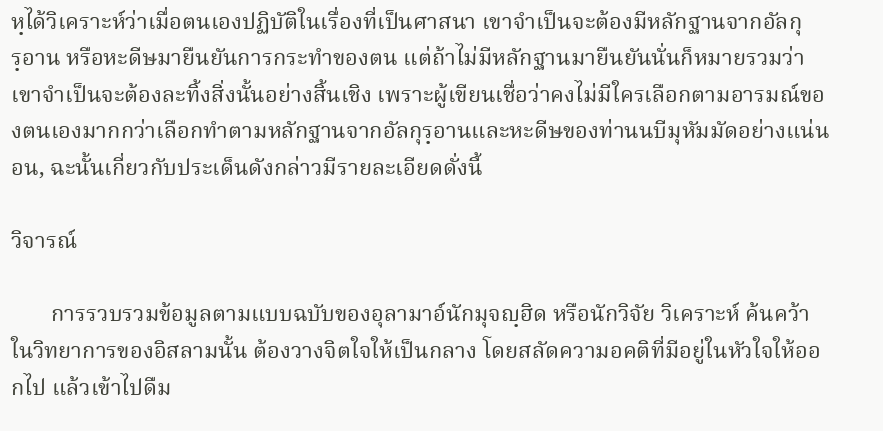หฺได้วิเคราะห์ว่าเมื่อตนเองปฏิบัติในเรื่องที่เป็นศาสนา เขาจำเป็นจะต้องมีหลักฐานจากอัลกุรฺอาน หรือหะดีษมายืนยันการกระทำของตน แต่ถ้าไม่มีหลักฐานมายืนยันนั่นก็หมายรวมว่า เขาจำเป็นจะต้องละทิ้งสิ่งนั้นอย่างสิ้นเชิง เพราะผู้เขียนเชื่อว่าคงไม่มีใครเลือกตามอารมณ์ของตนเองมากกว่าเลือกทำตามหลักฐานจากอัลกุรฺอานและหะดีษของท่านนบีมุหัมมัดอย่างแน่นอน, ฉะนั้นเกี่ยวกับประเด็นดังกล่าวมีรายละเอียดดั่งนี้

วิจารณ์

       การรวบรวมข้อมูลตามแบบฉบับของอุลามาอ์นักมุจญฺฮิด หรือนักวิจัย วิเคราะห์ ค้นคว้า ในวิทยาการของอิสลามนั้น ต้องวางจิตใจให้เป็นกลาง โดยสลัดความอคติที่มีอยู่ในหัวใจให้ออกไป แล้วเข้าไปดืม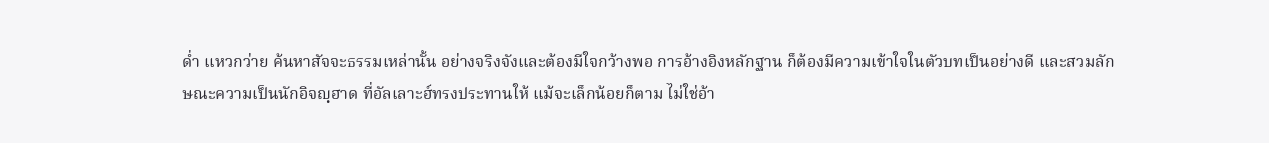ด่ำ แหวกว่าย ค้นหาสัจจะธรรมเหล่านั้น อย่างจริงจังและต้องมีใจกว้างพอ การอ้างอิงหลักฐาน ก็ต้องมีความเข้าใจในตัวบทเป็นอย่างดี และสวมลักษณะความเป็นนักอิจญฺฮาด ที่อัลเลาะฮ์ทรงประทานให้ แม้จะเล็กน้อยก็ตาม ไม่ใช่อ้า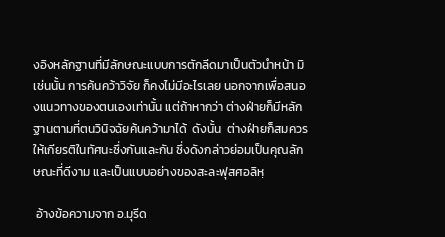งอิงหลักฐานที่มีลักษณะแบบการตักลีดมาเป็นตัวนำหน้า มิเช่นนั้น การค้นคว้าวิจัย ก็คงไม่มีอะไรเลย นอกจากเพื่อสนองแนวทางของตนเองเท่านั้น แต่ถ้าหากว่า ต่างฝ่ายก็มีหลักฐานตามที่ตนวินิจฉัยค้นคว้ามาได้  ดังนั้น  ต่างฝ่ายก็สมควรให้เกียรติในทัศนะซึ่งกันและกัน ซึ่งดังกล่าวย่อมเป็นคุณลักษณะที่ดีงาม และเป็นแบบอย่างของสะละฟุสศอลิหฺ

 อ้างข้อความจาก อ.มุรีด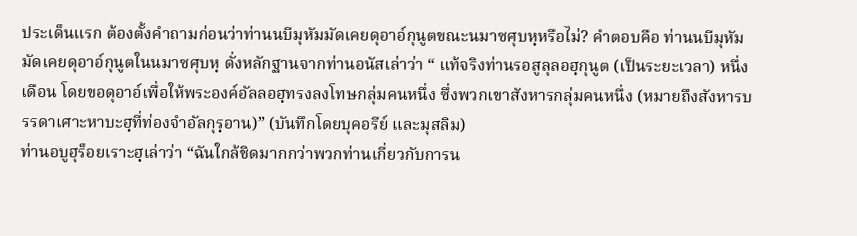ประเด็นแรก ต้องตั้งคำถามก่อนว่าท่านนบีมุหัมมัดเคยดุอาอ์กุนูตขณะนมาซศุบหฺหรือไม่? คำตอบคือ ท่านนบีมุหัมมัดเคยดุอาอ์กุนูตในนมาซศุบหฺ ดั่งหลักฐานจากท่านอนัสเล่าว่า “ แท้จริงท่านรอสูลุลอฮฺกุนูต (เป็นระยะเวลา) หนึ่งเดือน โดยขอดุอาอ์เพื่อให้พระองค์อัลลอฮฺทรงลงโทษกลุ่มคนหนึ่ง ซึ่งพวกเขาสังหารกลุ่มคนหนึ่ง (หมายถึงสังหารบรรดาเศาะหาบะฮฺที่ท่องจำอัลกุรฺอาน)” (บันทึกโดยบุคอรีย์ และมุสลิม)
ท่านอบูฮุร็อยเราะฮฺเล่าว่า “ฉันใกล้ชิดมากกว่าพวกท่านเกี่ยวกับการน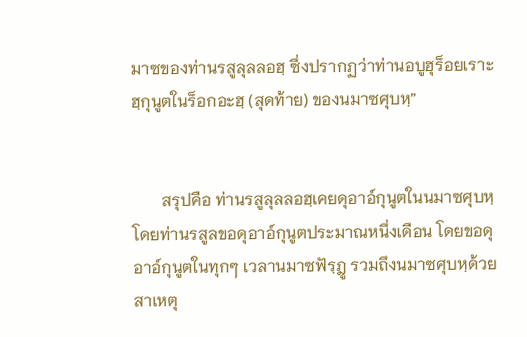มาซของท่านรสูลุลลอฮฺ ซึ่งปรากฏว่าท่านอบูฮุร็อยเราะฮฺกุนูตในร็อกอะฮฺ (สุดท้าย) ของนมาซศุบหฺ”


       สรุปคือ ท่านรสูลุลลอฮฺเคยดุอาอ์กุนูตในนมาซศุบหฺ โดยท่านรสูลขอดุอาอ์กุนูตประมาณหนึ่งเดือน โดยขอดุอาอ์กุนูตในทุกๆ เวลานมาซฟัรฺฎู รวมถึงนมาซศุบหฺด้วย สาเหตุ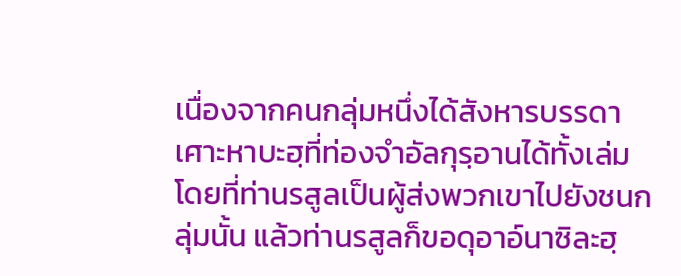เนื่องจากคนกลุ่มหนึ่งได้สังหารบรรดาเศาะหาบะฮฺที่ท่องจำอัลกุรฺอานได้ทั้งเล่ม โดยที่ท่านรสูลเป็นผู้ส่งพวกเขาไปยังชนกลุ่มนั้น แล้วท่านรสูลก็ขอดุอาอ์นาซิละฮฺ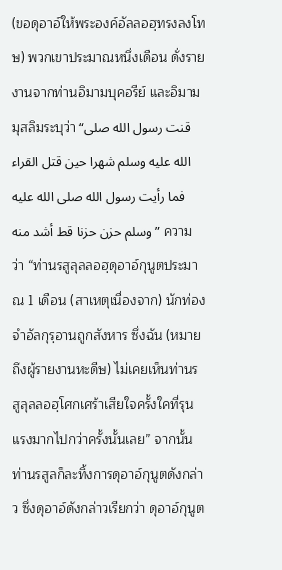(ขอดุอาอ์ให้พระองค์อัลลอฮฺทรงลงโทษ) พวกเขาประมาณหนึ่งเดือน ดั่งรายงานจากท่านอิมามบุคอรีย์ และอิมามมุสลิมระบุว่า “قنت رسول الله صلى الله عليه وسلم شهرا حين قتل القراء فما رأيت رسول الله صلى الله عليه وسلم حزن حزنا قط أشد منه ” ความว่า “ท่านรสูลุลลอฮฺดุอาอ์กุนูตประมาณ 1 เดือน (สาเหตุเนื่องจาก) นักท่องจำอัลกุรฺอานถูกสังหาร ซึ่งฉัน (หมายถึงผู้รายงานหะดีษ) ไม่เคยเห็นท่านรสูลุลลอฮฺโศกเศร้าเสียใจครั้งใคที่รุนแรงมากไปกว่าครั้งนั้นเลย” จากนั้นท่านรสูลก็ละทิ้งการดุอาอ์กุนูตดังกล่าว ซึ่งดุอาอ์ดังกล่าวเรียกว่า ดุอาอ์กุนูต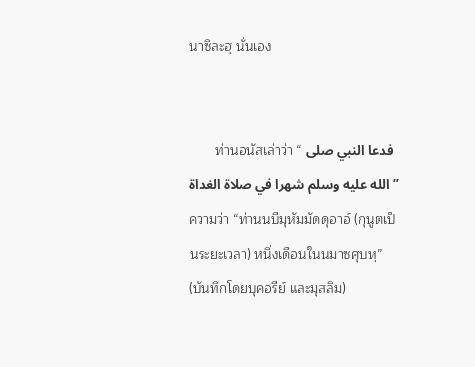นาซิละฮฺ นั่นเอง


       ท่านอนัสเล่าว่า “ فدعا النبي صلى الله عليه وسلم شهرا في صلاة الغداة ” ความว่า “ท่านนบีมุหัมมัดดุอาอ์ (กุนูตเป็นระยะเวลา) หนึ่งเดือนในนมาซศุบหฺ” (บันทึกโดยบุคอรีย์ และมุสลิม)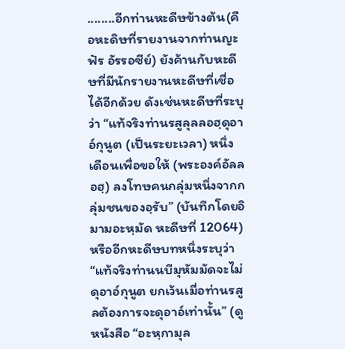........อีกท่านหะดีษข้างต้น(คือหะดิษที่รายงานจากท่านญะฟัร อัรรอซีย์) ยังค้านกับหะดีษที่มีนักรายงานหะดีษที่เชื่อได้อีกด้วย ดังเช่นหะดีษที่ระบุว่า “แท้จริงท่านรสูลุลลอฮฺดุอาอ์กุนูต (เป็นระยะเวลา) หนึ่งเดือนเพื่อขอให้ (พระองค์อัลลอฮฺ) ลงโทษคนกลุ่มหนึ่งจากกลุ่มชนของอฺรับ” (บันทึกโดยอิมามอะหฺมัด หะดีษที่ 12064) หรืออีกหะดีษบทหนึ่งระบุว่า “แท้จริงท่านนบีมุหัมมัดจะไม่ดุอาอ์กุนูต ยกเว้นเมื่อท่านรสูลต้องการจะดุอาอ์เท่านั้น” (ดูหนังสือ “อะหฺกามุล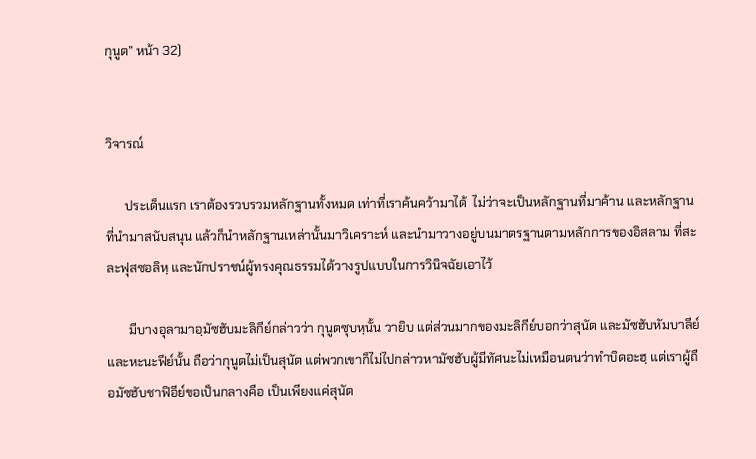กุนูต” หน้า 32)


วิจารณ์

      ประเด็นแรก เราต้องรวบรวมหลักฐานทั้งหมด เท่าที่เราค้นคว้ามาได้  ไม่ว่าจะเป็นหลักฐานที่มาค้าน และหลักฐานที่นำมาสนับสนุน แล้วก็นำหลักฐานเหล่านั้นมาวิเคราะห์ และนำมาวางอยู่บนมาตรฐานตามหลักการของอิสลาม ที่สะละฟุสซอลิหฺ และนักปราชน์ผู้ทรงคุณธรรมได้วางรูปแบบในการวินิจฉัยเอาไว้

       มีบางอุลามาอฺมัซฮับมะลิกีย์กล่าวว่า กุนูตซุบหฺนั้น วายิบ แต่ส่วนมากของมะลิกีย์บอกว่าสุนัต และมัซฮับหัมบาลีย์และหะนะฟีย์นั้น ถือว่ากุนูตไม่เป็นสุนัต แต่พวกเขาก็ไม่ไปกล่าวหามัซฮับผู้มีทัศนะไม่เหมือนตนว่าทำบิดอะฮฺ แต่เราผู้ถือมัซฮับชาฟิอีย์ขอเป็นกลางคือ เป็นเพียงแค่สุนัต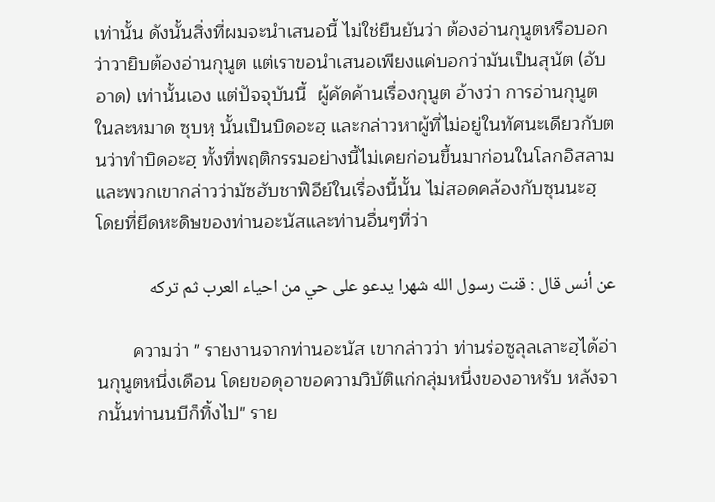เท่านั้น ดังนั้นสิ่งที่ผมจะนำเสนอนี้ ไม่ใช่ยืนยันว่า ต้องอ่านกุนูตหรือบอกว่าวายิบต้องอ่านกุนูต แต่เราขอนำเสนอเพียงแค่บอกว่ามันเป็นสุนัต (อับอาด) เท่านั้นเอง แต่ปัจจุบันนี้  ผู้คัดค้านเรื่องกุนูต อ้างว่า การอ่านกุนูตในละหมาด ซุบหฺ นั้นเป็นบิดอะฮฺ และกล่าวหาผู้ที่ไม่อยู่ในทัศนะเดียวกับตนว่าทำบิดอะฮฺ ทั้งที่พฤติกรรมอย่างนี้ไม่เคยก่อนขึ้นมาก่อนในโลกอิสลาม และพวกเขากล่าวว่ามัซฮับชาฟิอีย์ในเรื่องนี้นั้น ไม่สอดคล้องกับซุนนะฮฺ โดยที่ยึดหะดิษของท่านอะนัสและท่านอื่นๆที่ว่า

عن أنس قال : قنت رسول الله شهرا يدعو على حي من احياء العرب ثم تركه

       ความว่า " รายงานจากท่านอะนัส เขากล่าวว่า ท่านร่อซูลุลเลาะฮฺได้อ่านกุนูตหนึ่งเดือน โดยขอดุอาขอความวิบัติแก่กลุ่มหนึ่งของอาหรับ หลังจากนั้นท่านนบีก็ทิ้งไป" ราย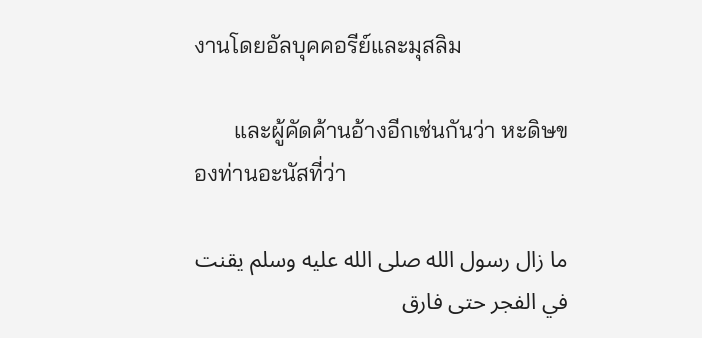งานโดยอัลบุคคอรีย์และมุสลิม

       และผู้คัดค้านอ้างอีกเช่นกันว่า หะดิษของท่านอะนัสที่ว่า

ما زال رسول الله صلى الله عليه وسلم يقنت في الفجر حتى فارق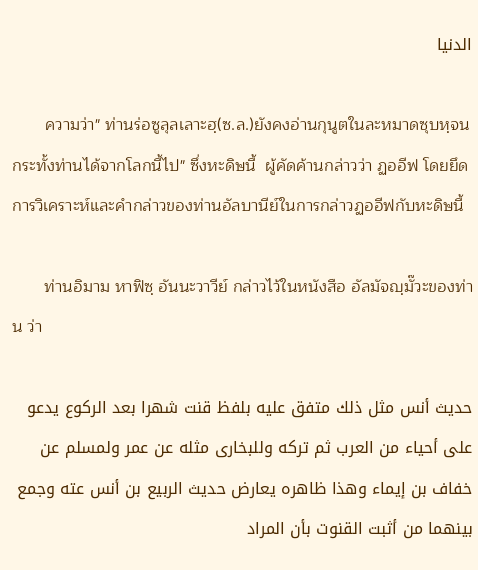الدنيا

       ความว่า" ท่านร่อซูลุลเลาะฮฺ(ซ.ล.)ยังคงอ่านกุนูตในละหมาดซุบหฺจนกระทั้งท่านได้จากโลกนี้ไป" ซึ่งหะดิษนี้  ผู้คัดค้านกล่าวว่า ฏออีฟ โดยยึดการวิเคราะห์และคำกล่าวของท่านอัลบานีย์ในการกล่าวฏออีฟกับหะดิษนี้

       ท่านอิมาม หาฟิซฺ อันนะวาวีย์ กล่าวไว้ในหนังสือ อัลมัจญฺมั๊วะของท่าน ว่า

حديث أنس مثل ذلك متفق عليه بلفظ قنت شهرا بعد الركوع يدعو على أحياء من العرب ثم تركه وللبخارى مثله عن عمر ولمسلم عن خفاف بن إيماء وهذا ظاهره يعارض حديث الربيع بن أنس عته وجمع بينهما من أثبت القنوت بأن المراد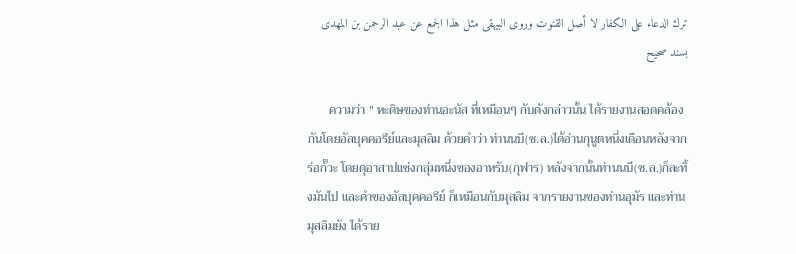ترك الدعاء على الكفار لا أصل القنوت وروى البيهقى مثل هذا الجمع عن عبد الرحمن بن المهدى بسند صحيح

       ความว่า " หะดิษของท่านอะนัส ที่เหมือนๆ กับดังกล่าวนั้น ได้รายงานสอดคล้องกันโดยอัลบุคคอรีย์และมุสลิม ด้วยคำว่า ท่านนบี(ซ.ล.)ได้อ่านกุนูตหนึ่งเดือนหลังจากร่อกั๊วะ โดยดุอาสาปแช่งกลุ่มหนึ่งของอาหรับ(กุฟาร) หลังจากนั้นท่านนบี(ซ.ล.)ก็ละทิ้งมันไป และคำของอัลบุคคอรีย์ ก็เหมือนกับมุสลิม จากรายงานของท่านอุมัร และท่านมุสลิมยัง ได้ราย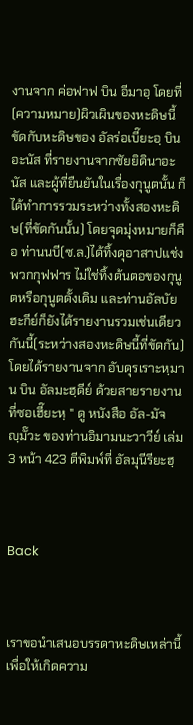งานจาก ค่อฟาฟ บิน อีมาอฺ โดยที่(ความหมาย)ผิวเผินของหะดิษนี้ ขัดกับหะดิษของ อัลร่อเบี๊ยะอฺ บิน อะนัส ที่รายงานจากซัยยิดินาอะนัส และผู้ที่ยืนยันในเรื่องกุนูตนั้น ก็ได้ทำการรวมระหว่างทั้งสองหะดิษ(ที่ขัดกันนั้น) โดยจุดมุ่งหมายก็คือ ท่านนบี(ซ.ล.)ได้ทิ้งดุอาสาปแช่งพวกกุฟฟาร ไม่ใช่ทิ้งต้นตอของกุนูตหรือกุนูตดั้งเดิม และท่านอัลบัยฮะกีย์ก็ยังได้รายงานรวมเช่นเดียวกันนี้(ระหว่างสองหะดิษนี้ที่ขัดกัน)โดยได้รายงานจาก อับดุรเราะหฺมาน บิน อัลมะฮฺดีย์ ด้วยสายรายงานที่ซอเฮี๊ยะหฺ " ดู หนังสือ อัล-มัจญฺมั๊วะ ของท่านอิมามนะวาวีย์ เล่ม 3 หน้า 423 ตีพิมพ์ที่ อัลมุนีรียะฮฺ



Back



เราขอนำเสนอบรรดาหะดิษเหล่านี้ เพื่อให้เกิดความ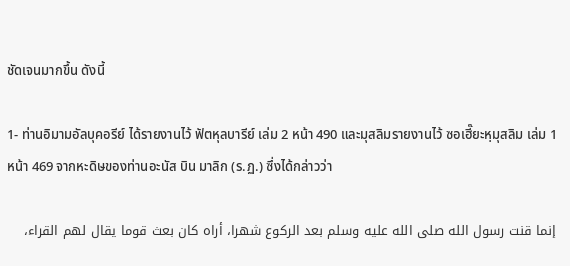ชัดเจนมากขึ้น ดังนี้

1- ท่านอิมามอัลบุคอรีย์ ได้รายงานไว้ ฟัตหุลบารีย์ เล่ม 2 หน้า 490 และมุสลิมรายงานไว้ ซอเฮี๊ยะหฺมุสลิม เล่ม 1 หน้า 469 จากหะดิษของท่านอะนัส บิน มาลิก (ร.ฏ.) ซึ่งได้กล่าวว่า

إنما قنت رسول الله صلى الله عليه وسلم بعد الركوع شهرا، أراه كان بعث قوما يقال لهم القراء،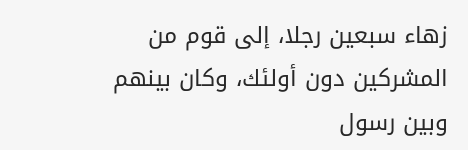زهاء سبعين رجلا، إلى قوم من المشركين دون أولئك، وكان بينهم وبين رسول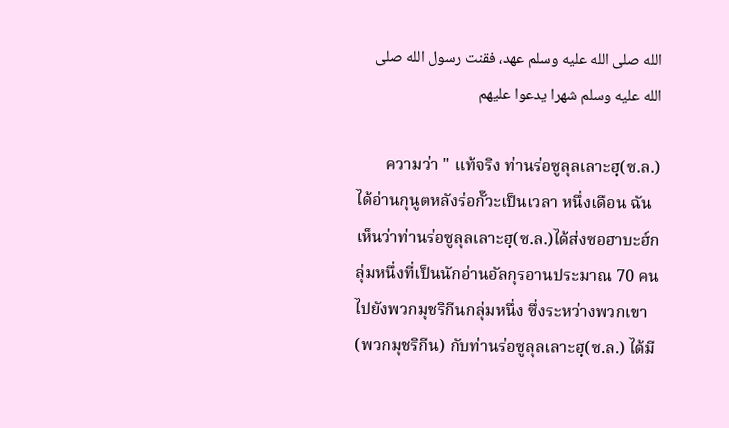الله صلى الله عليه وسلم عهد، فقنت رسول الله صلى الله عليه وسلم شهرا يدعوا عليهم

       ความว่า " แท้จริง ท่านร่อซูลุลเลาะฮฺ(ซ.ล.) ได้อ่านกุนูตหลังร่อกั๊วะเป็นเวลา หนึ่งเดือน ฉันเห็นว่าท่านร่อซูลุลเลาะฮฺ(ซ.ล.)ได้ส่งซอฮาบะฮ์กลุ่มหนึ่งที่เป็นนักอ่านอัลกุรอานประมาณ 70 คน ไปยังพวกมุชริกีนกลุ่มหนึ่ง ซึ่งระหว่างพวกเขา(พวกมุชริกีน) กับท่านร่อซูลุลเลาะฮฺ(ซ.ล.) ได้มี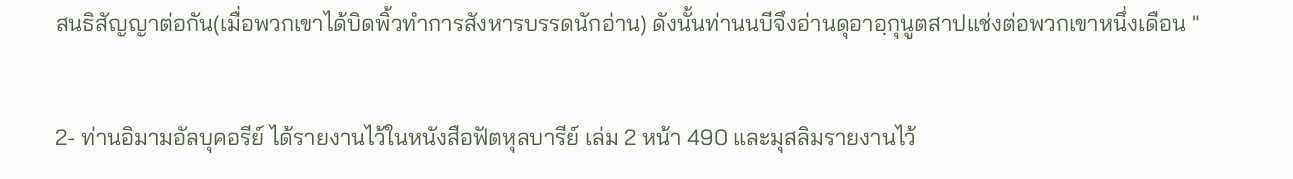สนธิสัญญาต่อกัน(เมื่อพวกเขาได้บิดพิ้วทำการสังหารบรรดนักอ่าน) ดังนั้นท่านนบีจึงอ่านดุอาอฺกุนูตสาปแช่งต่อพวกเขาหนึ่งเดือน "

2- ท่านอิมามอัลบุคอรีย์ ได้รายงานไว้ในหนังสือฟัตหุลบารีย์ เล่ม 2 หน้า 490 และมุสลิมรายงานไว้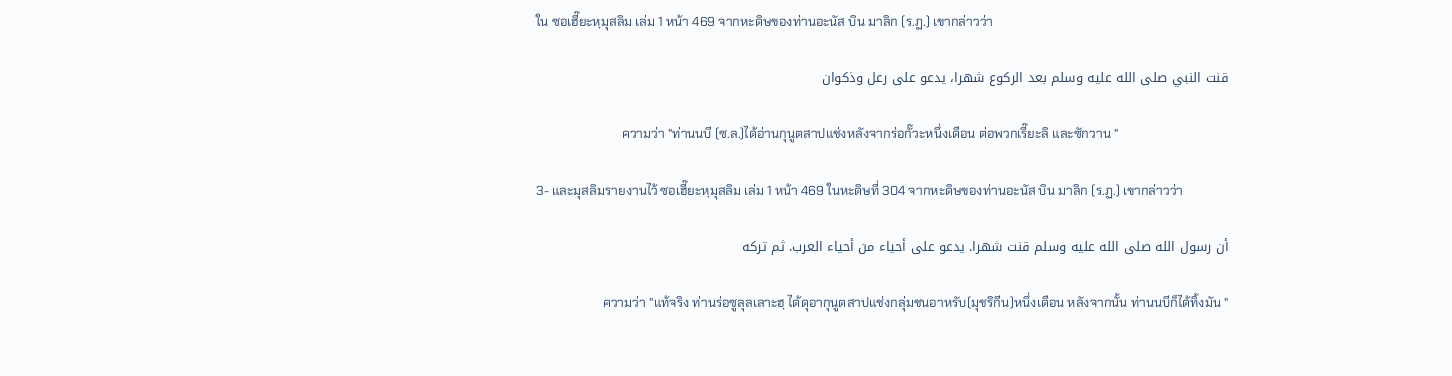ใน ซอเฮี๊ยะหฺมุสลิม เล่ม 1 หน้า 469 จากหะดิษของท่านอะนัส บิน มาลิก (ร.ฏ.) เขากล่าวว่า

قنت النبي صلى الله عليه وسلم بعد الركوع شهرا، يدعو على رعل وذكوان

                           ความว่า "ท่านนบี (ซ.ล.)ได้อ่านกุนูตสาปแช่งหลังจากร่อกั๊วะหนึ่งเดือน ต่อพวกเรี๊ยะลิ และซักวาน "

3- และมุสลิมรายงานไว้ ซอเฮี๊ยะหฺมุสลิม เล่ม 1 หน้า 469 ในหะดิษที่ 304 จากหะดิษของท่านอะนัส บิน มาลิก (ร.ฏ.) เขากล่าวว่า

أن رسول الله صلى الله عليه وسلم قنت شهرا. يدعو على أحياء من أحياء العرب. ثم تركه

                     ความว่า "แท้จริง ท่านร่อซูลุลเลาะฮฺ ได้ดุอากุนูตสาปแช่งกลุ่มชนอาหรับ(มุชริกีน)หนึ่งเดือน หลังจากนั้น ท่านนบีก็ได้ทิ้งมัน "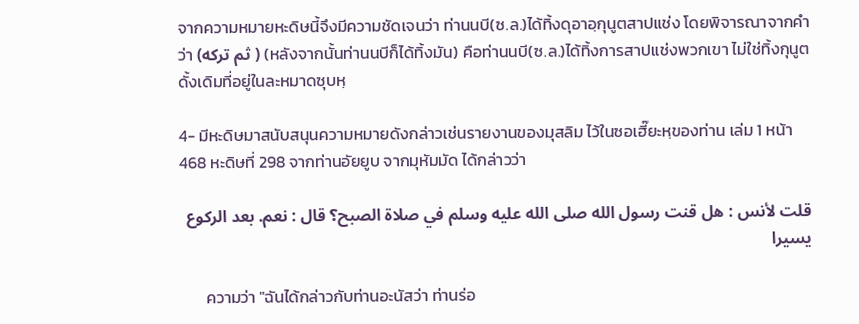จากความหมายหะดิษนี้จึงมีความชัดเจนว่า ท่านนบี(ซ.ล.)ได้ทิ้งดุอาอฺกุนูตสาปแช่ง โดยพิจารณาจากคำว่า (ثم تركه ) (หลังจากนั้นท่านนบีก็ได้ทิ้งมัน) คือท่านนบี(ซ.ล.)ได้ทิ้งการสาปแช่งพวกเขา ไม่ใช่ทิ้งกุนูตดั้งเดิมที่อยู่ในละหมาดซุบหฺ

4- มีหะดิษมาสนับสนุนความหมายดังกล่าวเช่นรายงานของมุสลิม ไว้ในซอเฮี๊ยะหฺของท่าน เล่ม 1 หน้า 468 หะดิษที่ 298 จากท่านอัยยูบ จากมุหัมมัด ได้กล่าวว่า

قلت لأنس : هل قنت رسول الله صلى الله عليه وسلم في صلاة الصبح؟ قال : نعم. بعد الركوع يسيرا

       ความว่า "ฉันได้กล่าวกับท่านอะนัสว่า ท่านร่อ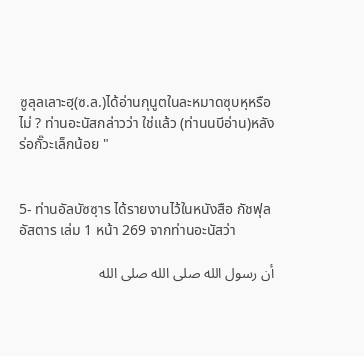ซูลุลเลาะฮฺ(ซ.ล.)ได้อ่านกุนูตในละหมาดซุบหฺหรือไม่ ? ท่านอะนัสกล่าวว่า ใช่แล้ว (ท่านนบีอ่าน)หลังร่อกั๊วะเล็กน้อย "


5- ท่านอัลบัซซฺาร ได้รายงานไว้ในหนังสือ กัชฟุลอัสตาร เล่ม 1 หน้า 269 จากท่านอะนัสว่า

أن رسول الله صلى الله صلى الله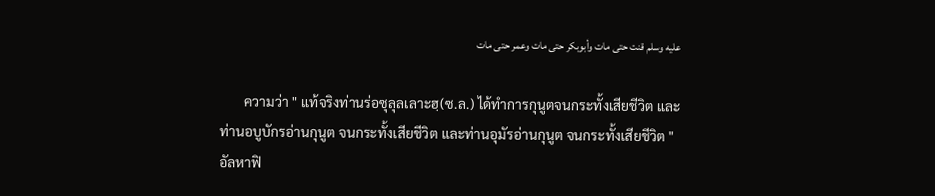عليه وسلم قنت حتى مات وأبوبكر حتى مات وعمر حتى مات

       ความว่า " แท้จริงท่านร่อซุลุลเลาะฮฺ(ซ.ล.) ได้ทำการกุนูตจนกระทั้งเสียชีวิต และท่านอบูบักรอ่านกุนูต จนกระทั้งเสียชีวิต และท่านอุมัรอ่านกุนูต จนกระทั้งเสียชีวิต " อัลหาฟิ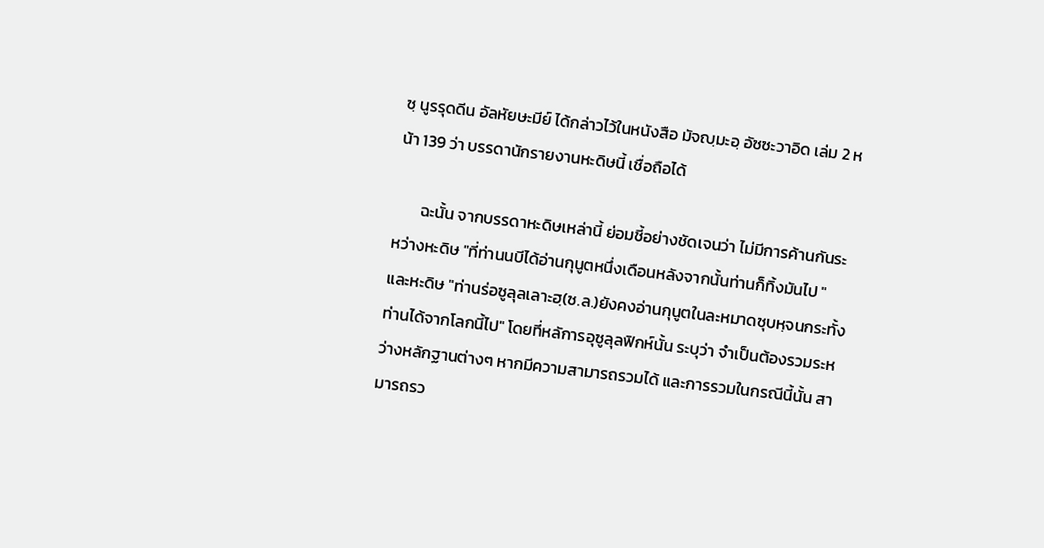ซฺ นูรรุดดีน อัลหัยษะมีย์ ได้กล่าวไว้ในหนังสือ มัจญฺมะอฺ อัซซะวาอิด เล่ม 2 หน้า 139 ว่า บรรดานักรายงานหะดิษนี้ เชื่อถือได้

       ฉะนั้น จากบรรดาหะดิษเหล่านี้ ย่อมชี้อย่างชัดเจนว่า ไม่มีการค้านกันระหว่างหะดิษ "ที่ท่านนบีได้อ่านกุนูตหนึ่งเดือนหลังจากนั้นท่านก็ทิ้งมันไป " และหะดิษ "ท่านร่อซูลุลเลาะฮฺ(ซ.ล.)ยังคงอ่านกุนูตในละหมาดซุบหฺจนกระทั้งท่านได้จากโลกนี้ไป" โดยที่หลัการอุซูลุลฟิกห์นั้น ระบุว่า จำเป็นต้องรวมระหว่างหลักฐานต่างๆ หากมีความสามารถรวมได้ และการรวมในกรณีนี้นั้น สามารถรว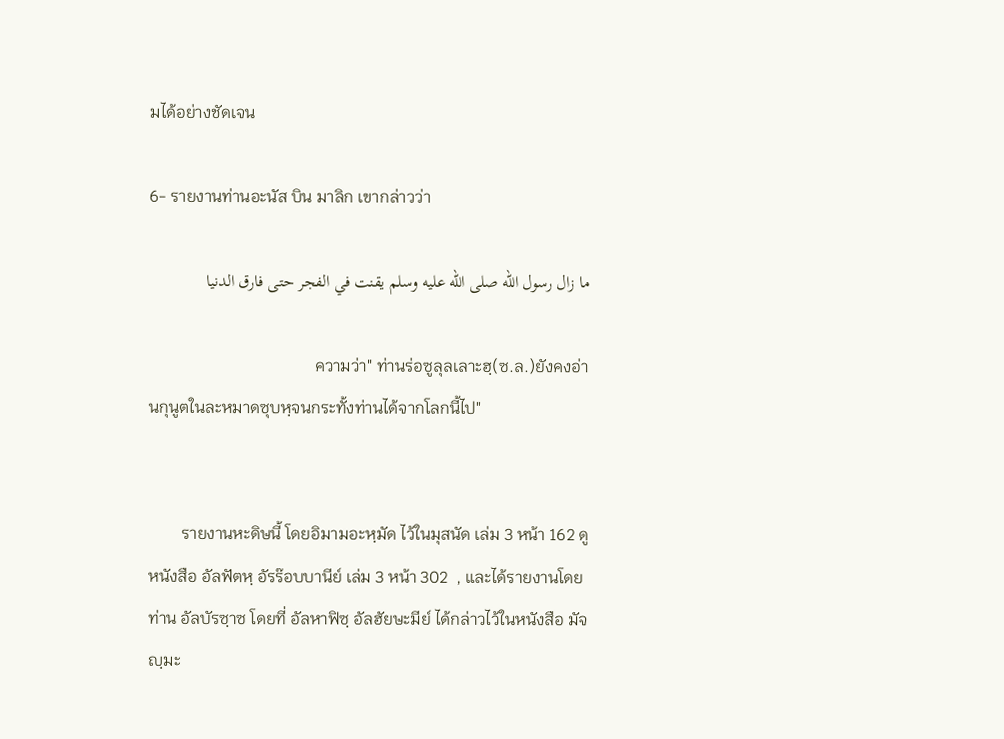มได้อย่างชัดเจน

6- รายงานท่านอะนัส บิน มาลิก เขากล่าวว่า

ما زال رسول الله صلى الله عليه وسلم يقنت في الفجر حتى فارق الدنيا

                                        ความว่า" ท่านร่อซูลุลเลาะฮฺ(ซ.ล.)ยังคงอ่านกุนูตในละหมาดซุบหฺจนกระทั้งท่านได้จากโลกนี้ไป"


        รายงานหะดิษนี้ โดยอิมามอะหฺมัด ไว้ในมุสนัด เล่ม 3 หน้า 162 ดู หนังสือ อัลฟัตหฺ อัรร๊อบบานีย์ เล่ม 3 หน้า 302  , และได้รายงานโดยท่าน อัลบัรซฺาซ โดยที่ อัลหาฟิซฺ อัลฮัยษะมีย์ ได้กล่าวไว้ในหนังสือ มัจญฺมะ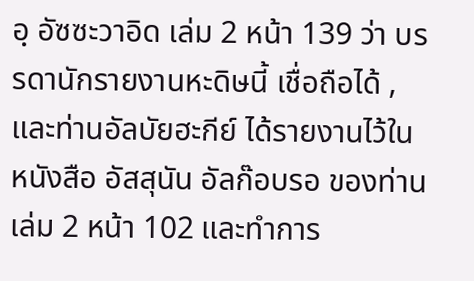อฺ อัซซะวาอิด เล่ม 2 หน้า 139 ว่า บรรดานักรายงานหะดิษนี้ เชื่อถือได้ ,และท่านอัลบัยฮะกีย์ ได้รายงานไว้ในหนังสือ อัสสุนัน อัลก๊อบรอ ของท่าน เล่ม 2 หน้า 102 และทำการ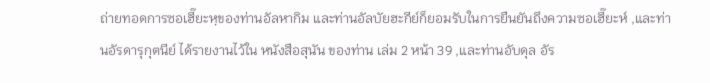ถ่ายทอดการซอเฮี๊ยะหฺของท่านอัลหากิม และท่านอัลบัยฮะกีย์ก็ยอมรับในการยืนยันถึงความซอเฮี๊ยะห์ ,และท่านอัรดารุกุตนีย์ ได้รายงานไว้ใน หนังสือสุนัน ของท่าน เล่ม 2 หน้า 39 ,และท่านอับดุล อัร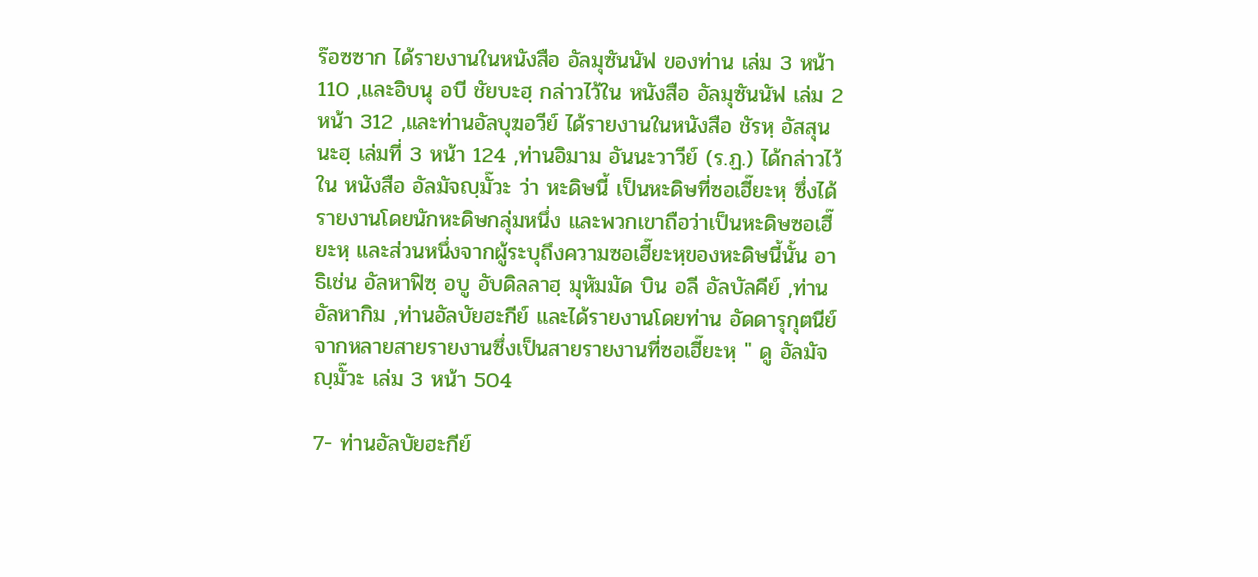ร๊อซซาก ได้รายงานในหนังสือ อัลมุซันนัฟ ของท่าน เล่ม 3 หน้า 110 ,และอิบนุ อบี ชัยบะฮฺ กล่าวไว้ใน หนังสือ อัลมุซันนัฟ เล่ม 2 หน้า 312 ,และท่านอัลบุฆอวีย์ ได้รายงานในหนังสือ ชัรหฺ อัสสุนนะฮฺ เล่มที่ 3 หน้า 124 ,ท่านอิมาม อันนะวาวีย์ (ร.ฏ.) ได้กล่าวไว้ ใน หนังสือ อัลมัจญฺมั๊วะ ว่า หะดิษนี้ เป็นหะดิษที่ซอเฮี๊ยะหฺ ซึ่งได้รายงานโดยนักหะดิษกลุ่มหนึ่ง และพวกเขาถือว่าเป็นหะดิษซอเฮี๊ยะหฺ และส่วนหนึ่งจากผู้ระบุถึงความซอเฮี๊ยะหฺของหะดิษนี้นั้น อาธิเช่น อัลหาฟิซฺ อบู อับดิลลาฮฺ มุหัมมัด บิน อลี อัลบัลคีย์ ,ท่านอัลหากิม ,ท่านอัลบัยฮะกีย์ และได้รายงานโดยท่าน อัดดารุกุตนีย์ จากหลายสายรายงานซึ่งเป็นสายรายงานที่ซอเฮี๊ยะหฺ " ดู อัลมัจญฺมั๊วะ เล่ม 3 หน้า 504

7- ท่านอัลบัยฮะกีย์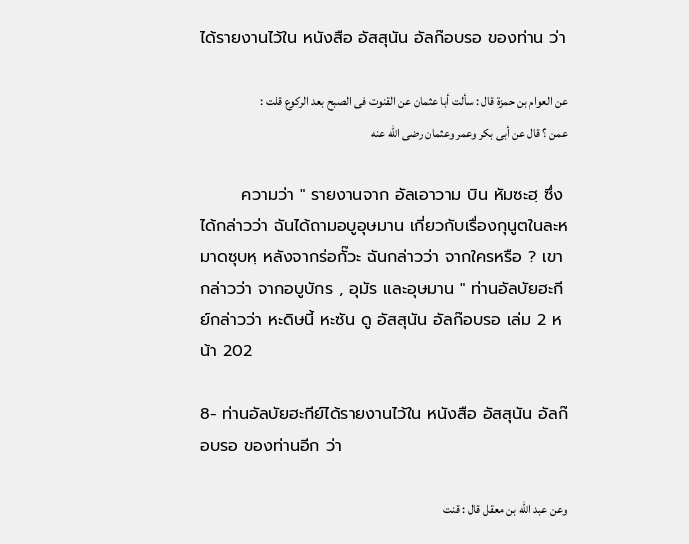ได้รายงานไว้ใน หนังสือ อัสสุนัน อัลก๊อบรอ ของท่าน ว่า

عن العوام بن حمزة قال : سألت أبا عثمان عن القنوت فى الصبح بعد الركوع قلت : عمن ؟ قال عن أبى بكر وعمر وعثمان رضى الله عنه

       ความว่า " รายงานจาก อัลเอาวาม บิน หัมซะฮฺ ซึ่งได้กล่าวว่า ฉันได้ถามอบูอุษมาน เกี่ยวกับเรื่องกุนูตในละหมาดซุบหฺ หลังจากร่อกั๊วะ ฉันกล่าวว่า จากใครหรือ ? เขากล่าวว่า จากอบูบักร , อุมัร และอุษมาน " ท่านอัลบัยฮะกีย์กล่าวว่า หะดิษนี้ หะซัน ดู อัสสุนัน อัลก๊อบรอ เล่ม 2 หน้า 202

8- ท่านอัลบัยฮะกีย์ได้รายงานไว้ใน หนังสือ อัสสุนัน อัลก๊อบรอ ของท่านอีก ว่า

وعن عبد الله بن معقل قال : قنت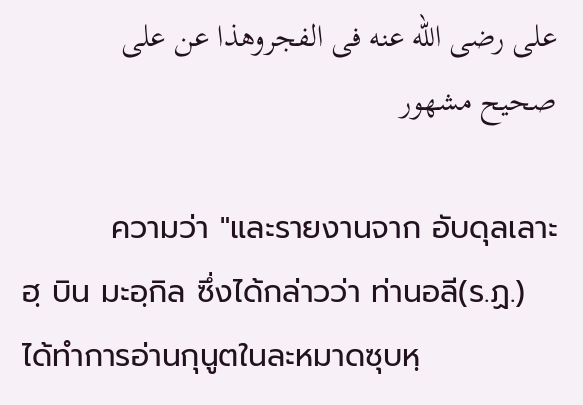على رضى الله عنه فى الفجروهذا عن على صحيح مشهور

        ความว่า "และรายงานจาก อับดุลเลาะฮฺ บิน มะอฺกิล ซึ่งได้กล่าวว่า ท่านอลี(ร.ฏ.) ได้ทำการอ่านกุนูตในละหมาดซุบหฺ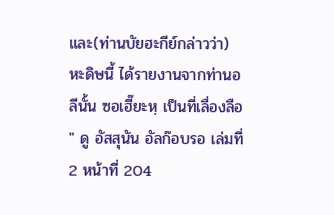และ(ท่านบัยฮะกีย์กล่าวว่า) หะดิษนี้ ได้รายงานจากท่านอลีนั้น ซอเฮี๊ยะหฺ เป็นที่เลื่องลือ " ดู อัสสุนัน อัลก๊อบรอ เล่มที่ 2 หน้าที่ 204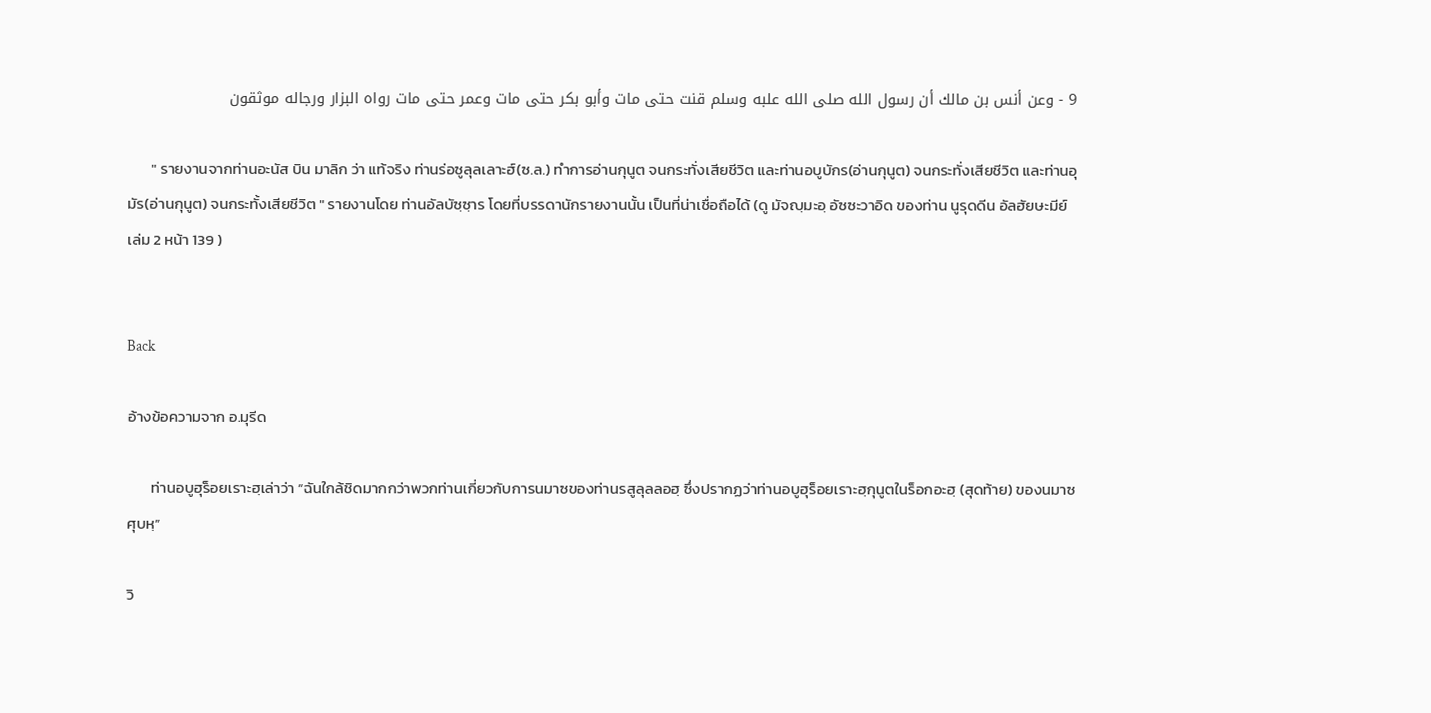9 - وعن أنس بن مالك أن رسول الله صلى الله علبه وسلم قنت حتى مات وأبو بكر حتى مات وعمر حتى مات رواه البزار ورجاله موثقون

       " รายงานจากท่านอะนัส บิน มาลิก ว่า แท้จริง ท่านร่อซูลุลเลาะฮ์(ซ.ล.) ทำการอ่านกุนูต จนกระทั่งเสียชีวิต และท่านอบูบักร(อ่านกุนูต) จนกระทั่งเสียชีวิต และท่านอุมัร(อ่านกุนูต) จนกระทั้งเสียชีวิต " รายงานโดย ท่านอัลบัซฺซฺาร โดยที่บรรดานักรายงานนั้น เป็นที่น่าเชื่อถือได้ (ดู มัจญฺมะอฺ อัซซะวาอิด ของท่าน นูรุดดีน อัลฮัยษะมีย์ เล่ม 2 หน้า 139 )


Back

อ้างข้อความจาก อ.มุรีด

       ท่านอบูฮุร็อยเราะฮฺเล่าว่า “ฉันใกล้ชิดมากกว่าพวกท่านเกี่ยวกับการนมาซของท่านรสูลุลลอฮฺ ซึ่งปรากฏว่าท่านอบูฮุร็อยเราะฮฺกุนูตในร็อกอะฮฺ (สุดท้าย) ของนมาซศุบหฺ”

วิ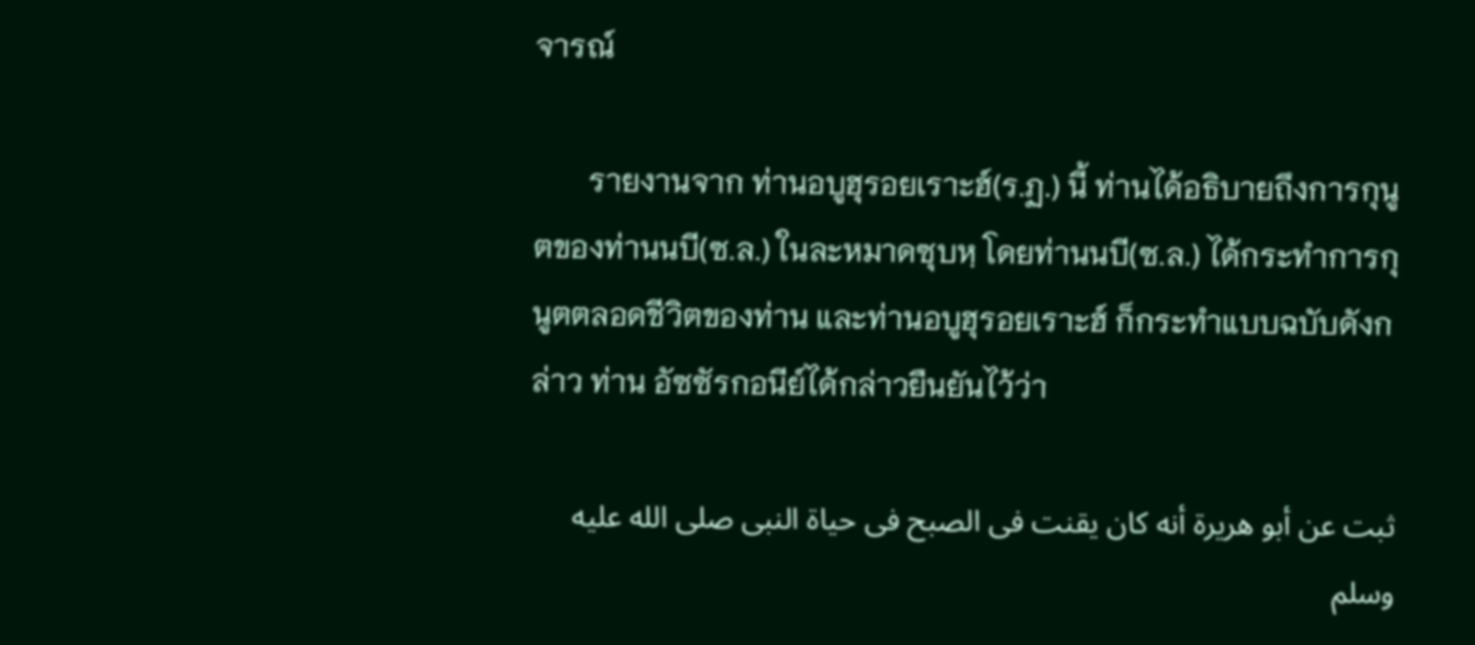จารณ์

       รายงานจาก ท่านอบูฮุรอยเราะฮ์(ร.ฏ.) นี้ ท่านได้อธิบายถึงการกุนูตของท่านนบี(ซ.ล.) ในละหมาดซุบหฺ โดยท่านนบี(ซ.ล.) ได้กระทำการกุนูตตลอดชีวิตของท่าน และท่านอบูฮุรอยเราะฮ์ ก็กระทำแบบฉบับดังกล่าว ท่าน อัซซัรกอนีย์ได้กล่าวยืนยันไว้ว่า

ثبت عن أبو هريرة أنه كان يقنت فى الصبح فى حياة النبى صلى الله عليه وسلم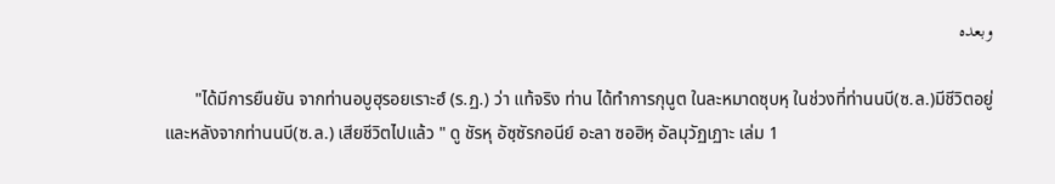وبعده

       "ได้มีการยืนยัน จากท่านอบูฮุรอยเราะฮ์ (ร.ฏ.) ว่า แท้จริง ท่าน ได้ทำการกุนูต ในละหมาดซุบหฺ ในช่วงที่ท่านนบี(ซ.ล.)มีชีวิตอยู่ และหลังจากท่านนบี(ซ.ล.) เสียชีวิตไปแล้ว " ดู ชัรหุ อัซฺซัรกอนีย์ อะลา ซอฮิหฺ อัลมุวัฏเฏาะ เล่ม 1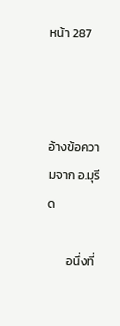หน้า 287



อ้างข้อความจาก อ.มุรีด

       อนึ่งที่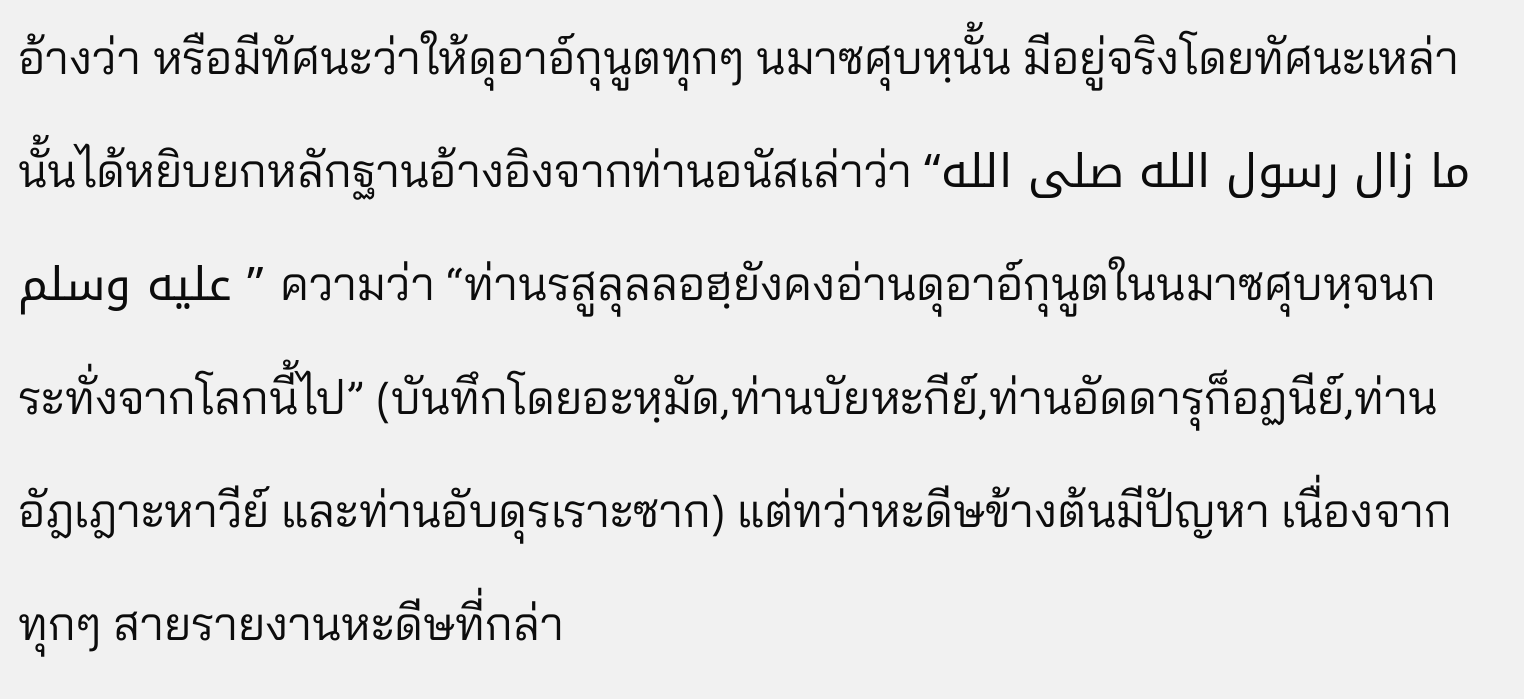อ้างว่า หรือมีทัศนะว่าให้ดุอาอ์กุนูตทุกๆ นมาซศุบหฺนั้น มีอยู่จริงโดยทัศนะเหล่านั้นได้หยิบยกหลักฐานอ้างอิงจากท่านอนัสเล่าว่า “ما زال رسول الله صلى الله عليه وسلم ” ความว่า “ท่านรสูลุลลอฮฺยังคงอ่านดุอาอ์กุนูตในนมาซศุบหฺจนกระทั่งจากโลกนี้ไป” (บันทึกโดยอะหฺมัด,ท่านบัยหะกีย์,ท่านอัดดารุก็อฏนีย์,ท่านอัฎเฎาะหาวีย์ และท่านอับดุรเราะซาก) แต่ทว่าหะดีษข้างต้นมีปัญหา เนื่องจากทุกๆ สายรายงานหะดีษที่กล่า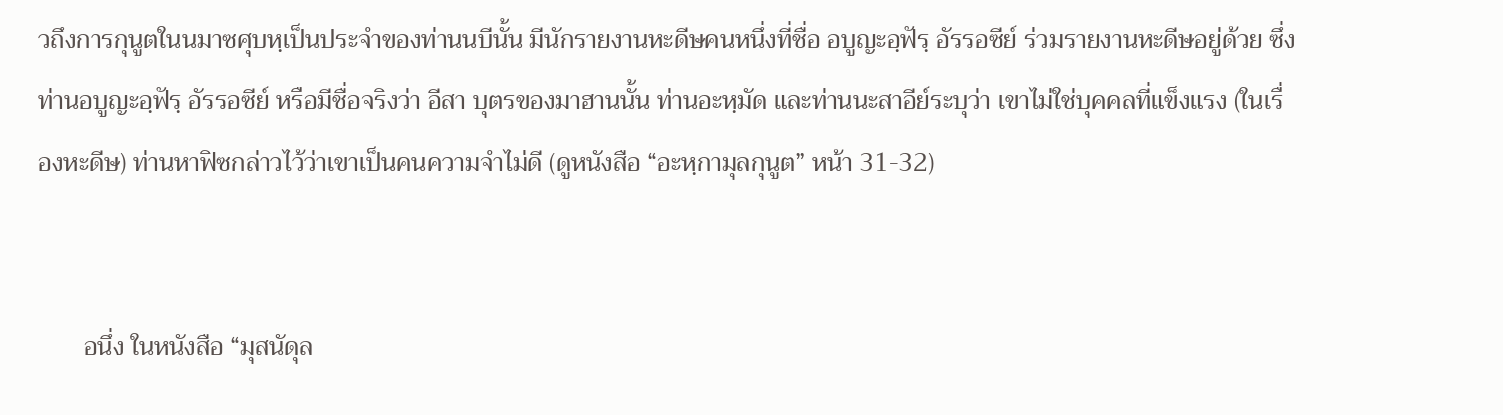วถึงการกุนูตในนมาซศุบหฺเป็นประจำของท่านนบีนั้น มีนักรายงานหะดีษคนหนึ่งที่ชื่อ อบูญะอฺฟัรฺ อัรรอซีย์ ร่วมรายงานหะดีษอยู่ด้วย ซึ่งท่านอบูญะอฺฟัรฺ อัรรอซีย์ หรือมีชื่อจริงว่า อีสา บุตรของมาฮานนั้น ท่านอะหฺมัด และท่านนะสาอีย์ระบุว่า เขาไม่ใช่บุคคลที่แข็งแรง (ในเรื่องหะดีษ) ท่านหาฟิซกล่าวไว้ว่าเขาเป็นคนความจำไม่ดี (ดูหนังสือ “อะหฺกามุลกุนูต” หน้า 31-32)


       อนึ่ง ในหนังสือ “มุสนัดุล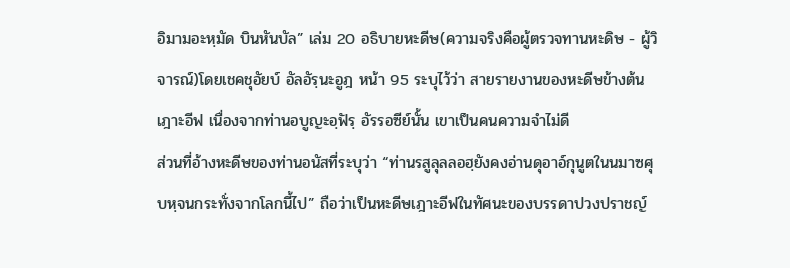อิมามอะหฺมัด บินหันบัล” เล่ม 20 อธิบายหะดีษ(ความจริงคือผู้ตรวจทานหะดิษ - ผู้วิจารณ์)โดยเชคชุอัยบ์ อัลอัรฺนะอูฎ หน้า 95 ระบุไว้ว่า สายรายงานของหะดีษข้างต้นเฎาะอีฟ เนื่องจากท่านอบูญะอฺฟัรฺ อัรรอซีย์นั้น เขาเป็นคนความจำไม่ดี
ส่วนที่อ้างหะดีษของท่านอนัสที่ระบุว่า “ท่านรสูลุลลอฮฺยังคงอ่านดุอาอ์กุนูตในนมาซศุบหฺจนกระทั่งจากโลกนี้ไป” ถือว่าเป็นหะดีษเฎาะอีฟในทัศนะของบรรดาปวงปราชญ์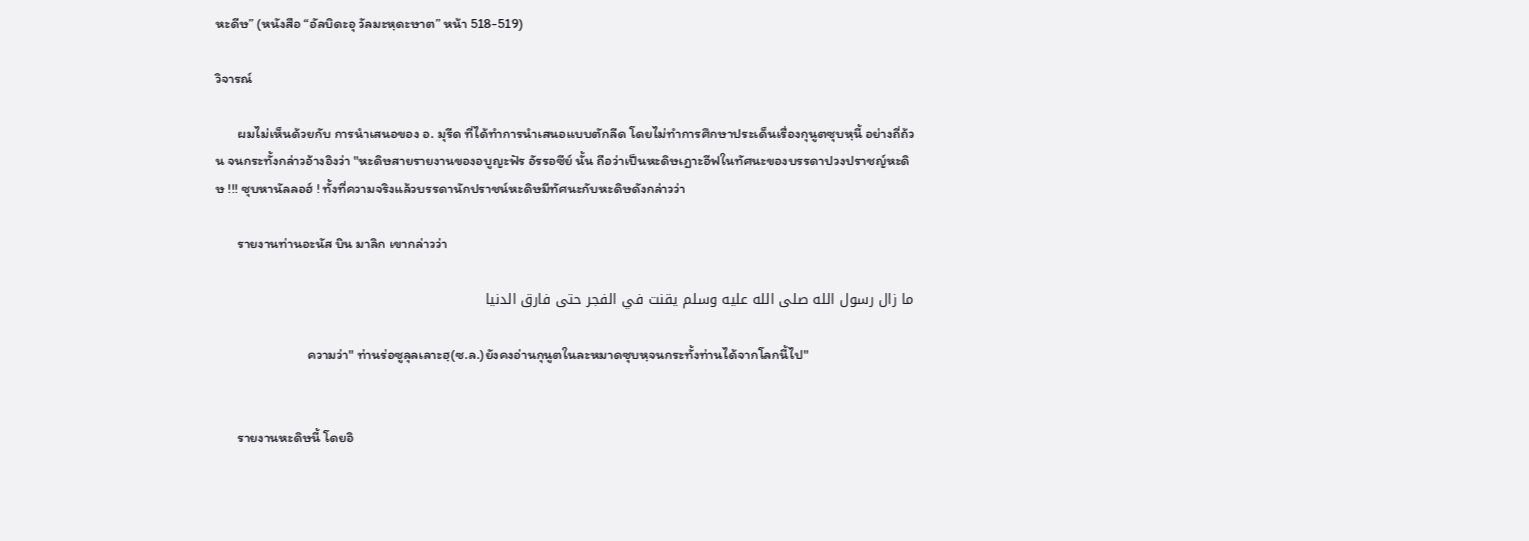หะดีษ” (หนังสือ “อัลบิดะอุ วัลมะหฺดะษาต” หน้า 518-519)

วิจารณ์

       ผมไม่เห็นด้วยกับ การนำเสนอของ อ. มุรีด ที่ได้ทำการนำเสนอแบบตักลีด โดยไม่ทำการศึกษาประเด็นเรื่องกุนูตซุบหฺนี้ อย่างถี่ถ้วน จนกระทั้งกล่าวอ้างอิงว่า "หะดิษสายรายงานของอบูญะฟัร อัรรอซีย์ นั้น ถือว่าเป็นหะดิษเฏาะอีฟในทัศนะของบรรดาปวงปราชญ์หะดิษ !!! ซุบหานัลลอฮ์ ! ทั้งที่ความจริงแล้วบรรดานักปราชน์หะดิษมีทัศนะกับหะดิษดังกล่าวว่า

       รายงานท่านอะนัส บิน มาลิก เขากล่าวว่า

ما زال رسول الله صلى الله عليه وسلم يقنت في الفجر حتى فارق الدنيا

                             ความว่า" ท่านร่อซูลุลเลาะฮฺ(ซ.ล.)ยังคงอ่านกุนูตในละหมาดซุบหฺจนกระทั้งท่านได้จากโลกนี้ไป"


       รายงานหะดิษนี้ โดยอิ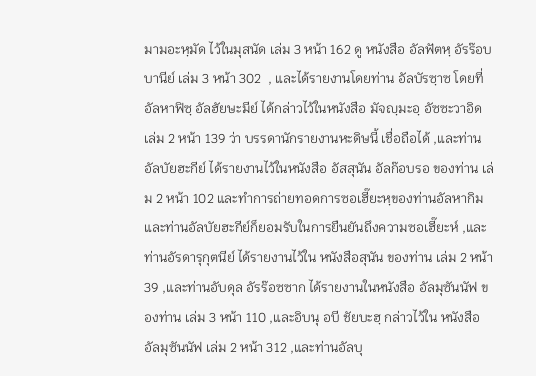มามอะหฺมัด ไว้ในมุสนัด เล่ม 3 หน้า 162 ดู หนังสือ อัลฟัตหฺ อัรร๊อบบานีย์ เล่ม 3 หน้า 302  , และได้รายงานโดยท่าน อัลบัรซฺาซ โดยที่ อัลหาฟิซฺ อัลฮัยษะมีย์ ได้กล่าวไว้ในหนังสือ มัจญฺมะอฺ อัซซะวาอิด เล่ม 2 หน้า 139 ว่า บรรดานักรายงานหะดิษนี้ เชื่อถือได้ ,และท่านอัลบัยฮะกีย์ ได้รายงานไว้ในหนังสือ อัสสุนัน อัลก๊อบรอ ของท่าน เล่ม 2 หน้า 102 และทำการถ่ายทอดการซอเฮี๊ยะหฺของท่านอัลหากิม และท่านอัลบัยฮะกีย์ก็ยอมรับในการยืนยันถึงความซอเฮี๊ยะห์ ,และท่านอัรดารุกุตนีย์ ได้รายงานไว้ใน หนังสือสุนัน ของท่าน เล่ม 2 หน้า 39 ,และท่านอับดุล อัรร๊อซซาก ได้รายงานในหนังสือ อัลมุซันนัฟ ของท่าน เล่ม 3 หน้า 110 ,และอิบนุ อบี ชัยบะฮฺ กล่าวไว้ใน หนังสือ อัลมุซันนัฟ เล่ม 2 หน้า 312 ,และท่านอัลบุ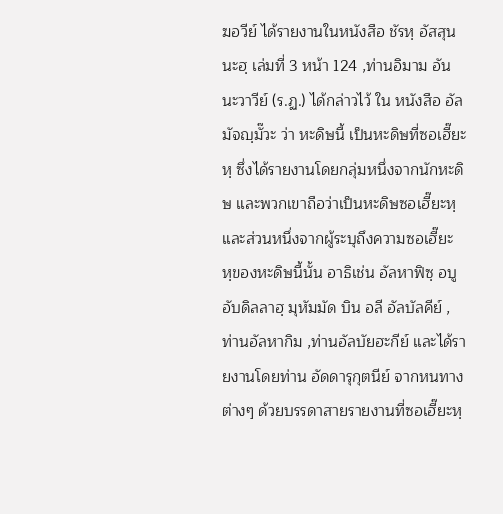ฆอวีย์ ได้รายงานในหนังสือ ชัรหฺ อัสสุนนะฮฺ เล่มที่ 3 หน้า 124 ,ท่านอิมาม อันนะวาวีย์ (ร.ฏ.) ได้กล่าวไว้ ใน หนังสือ อัลมัจญฺมั๊วะ ว่า หะดิษนี้ เป็นหะดิษที่ซอเฮี๊ยะหฺ ซึ่งได้รายงานโดยกลุ่มหนึ่งจากนักหะดิษ และพวกเขาถือว่าเป็นหะดิษซอเฮี๊ยะหฺ และส่วนหนึ่งจากผู้ระบุถึงความซอเฮี๊ยะหฺของหะดิษนี้นั้น อาธิเช่น อัลหาฟิซฺ อบู อับดิลลาฮฺ มุหัมมัด บิน อลี อัลบัลคีย์ ,ท่านอัลหากิม ,ท่านอัลบัยฮะกีย์ และได้รายงานโดยท่าน อัดดารุกุตนีย์ จากหนทางต่างๆ ด้วยบรรดาสายรายงานที่ซอเฮี๊ยะหฺ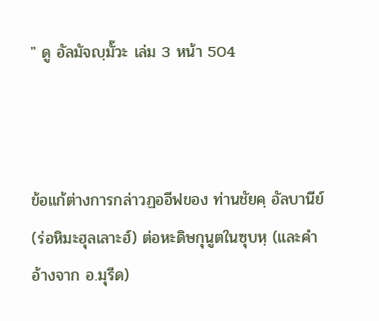" ดู อัลมัจญฺมั๊วะ เล่ม 3 หน้า 504



ข้อแก้ต่างการกล่าวฏออีฟของ ท่านชัยคฺ อัลบานีย์ (ร่อหิมะฮุลเลาะฮ์) ต่อหะดิษกุนูตในซุบหฺ (และคำอ้างจาก อ.มุรีด)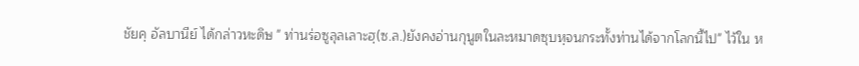ชัยคฺ อัลบานีย์ ได้กล่าวหะดิษ " ท่านร่อซูลุลเลาะฮฺ(ซ.ล.)ยังคงอ่านกุนูตในละหมาดซุบหฺจนกระทั้งท่านได้จากโลกนี้ไป" ไว้ใน ห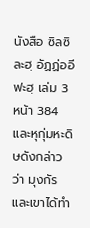นังสือ ซิลซิละฮฺ อัฏฏ่ออีฟะฮฺ เล่ม 3 หน้า 384 และหุกุ่มหะดิษดังกล่าวว่า มุงกัร และเขาได้ทำ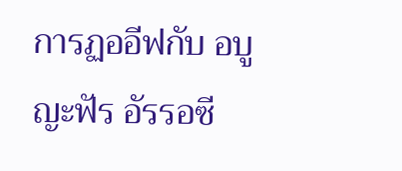การฏออีฟกับ อบูญะฟัร อัรรอซี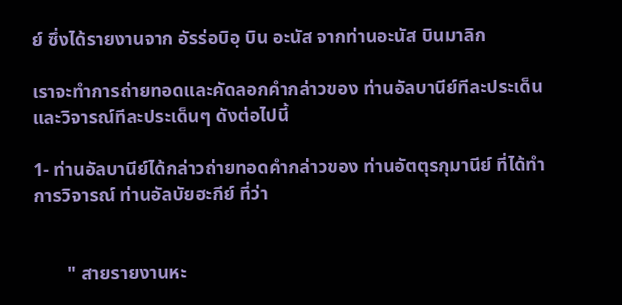ย์ ซึ่งได้รายงานจาก อัรร่อบิอฺ บิน อะนัส จากท่านอะนัส บินมาลิก

เราจะทำการถ่ายทอดและคัดลอกคำกล่าวของ ท่านอัลบานีย์ทีละประเด็น และวิจารณ์ทีละประเด็นๆ ดังต่อไปนี้

1- ท่านอัลบานีย์ได้กล่าวถ่ายทอดคำกล่าวของ ท่านอัตตุรกุมานีย์ ที่ได้ทำการวิจารณ์ ท่านอัลบัยฮะกีย์ ที่ว่า


       " สายรายงานหะ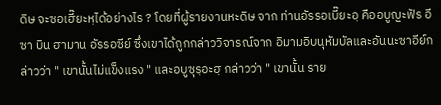ดิษ จะซอเฮี๊ยะหฺได้อย่างไร ? โดยที่ผู้รายงานหะดิษ จาก ท่านอัรรอเบี๊ยะอฺ คืออบูญะฟัร อีซา บิน ฮามาน อัรรอซีย์ ซึ่งเขาได้ถูกกล่าววิจารณ์จาก อิมามอิบนุหัมบัลและอันนะซาอีย์กล่าวว่า " เขานั้นไม่แข็งแรง " และอบูซุรฺอะฮฺ กล่าวว่า " เขานั้น ราย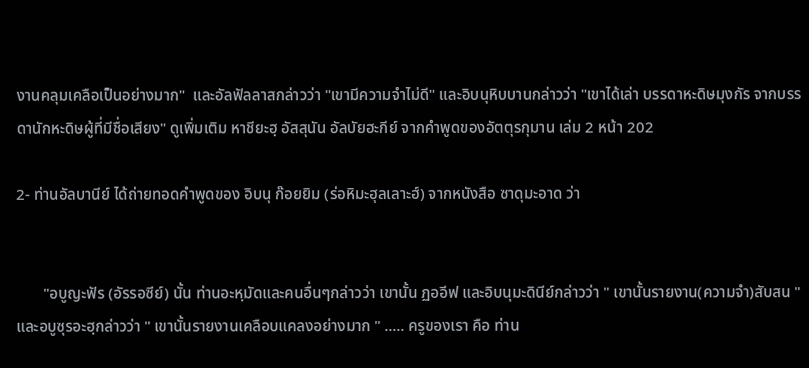งานคลุมเคลือเป็นอย่างมาก"  และอัลฟัลลาสกล่าวว่า "เขามีความจำไม่ดี" และอิบนุหิบบานกล่าวว่า "เขาได้เล่า บรรดาหะดิษมุงกัร จากบรรดานักหะดิษผู้ที่มีชื่อเสียง" ดูเพิ่มเติม หาชียะฮฺ อัสสุนัน อัลบัยฮะกีย์ จากคำพูดของอัตตุรกุมาน เล่ม 2 หน้า 202

2- ท่านอัลบานีย์ ได้ถ่ายทอดคำพูดของ อิบนุ ก๊อยยิม (ร่อหิมะฮุลเลาะฮ์) จากหนังสือ ซาดุมะอาด ว่า


       "อบูญะฟัร (อัรรอซีย์) นั้น ท่านอะหฺมัดและคนอื่นๆกล่าวว่า เขานั้น ฏออีฟ และอิบนุมะดินีย์กล่าวว่า " เขานั้นรายงาน(ความจำ)สับสน " และอบูซุรอะฮฺกล่าวว่า " เขานั้นรายงานเคลือบแคลงอย่างมาก " ..... ครูของเรา คือ ท่าน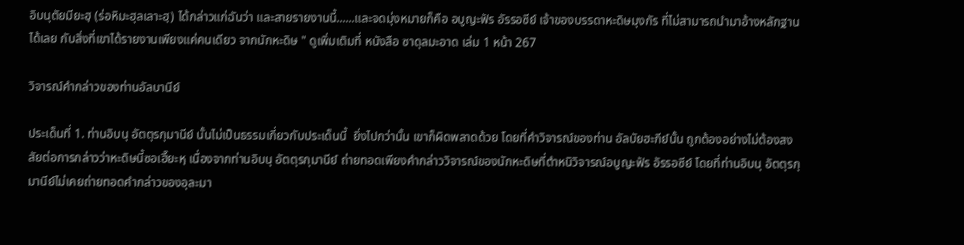อิบนุตัยมียะฮฺ (ร่อหิมะฮุลเลาะฮฺ) ได้กล่าวแก่ฉันว่า และสายรายงานนี้......และจดมุ่งหมายก็คือ อบูญะฟัร อัรรอซีย์ เจ้าของบรรดาหะดิษมุงกัร ที่ไม่สามารถนำมาอ้างหลักฐานได้เลย กับสิ่งที่เขาได้รายงานเพียงแค่คนเดียว จากนักหะดิษ " ดูเพิ่มเติมที่ หนังสือ ซาดุลมะอาด เล่ม 1 หน้า 267

วิจารณ์คำกล่าวของท่านอัลบานีย์

ประเด็นที่ 1. ท่านอิบนุ อัตตุรกุมานีย์ นั้นไม่เป็นธรรมเกี่ยวกับประเด็นนี้  ยิ่งไปกว่านั้น เขาก็ผิดพลาดด้วย โดยที่คำวิจารณ์ของท่าน อัลบัยฮะกีย์นั้น ถูกต้องอย่างไม่ต้องสงสัยต่อการกล่าวว่าหะดิษนี้ซอเฮี๊ยะหฺ เนื่องจากท่านอิบนุ อัตตุรกุมานีย์ ถ่ายทอดเพียงคำกล่าววิจารณ์ของนักหะดิษที่ตำหนิวิจารณ์อบูญะฟัร อัรรอซีย์ โดยที่ท่านอิบนุ อัตตุรกุมานีย์ไม่เคยถ่ายทอดคำกล่าวของอุละมา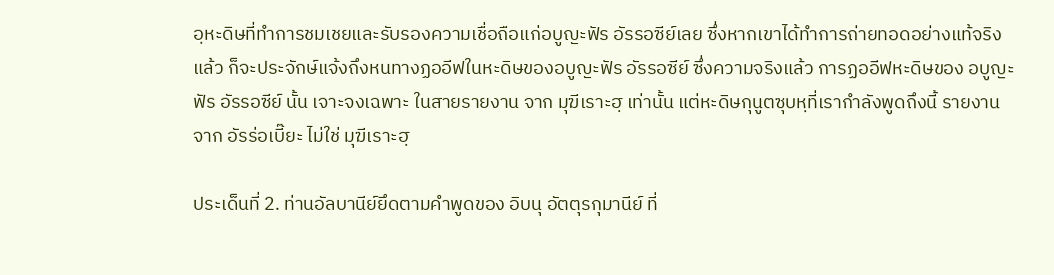อฺหะดิษที่ทำการชมเชยและรับรองความเชื่อถือแก่อบูญะฟัร อัรรอซีย์เลย ซึ่งหากเขาได้ทำการถ่ายทอดอย่างแท้จริงแล้ว ก็จะประจักษ์แจ้งถึงหนทางฏออีฟในหะดิษของอบูญะฟัร อัรรอซีย์ ซึ่งความจริงแล้ว การฏออีฟหะดิษของ อบูญะฟัร อัรรอซีย์ นั้น เจาะจงเฉพาะ ในสายรายงาน จาก มุฆีเราะฮฺ เท่านั้น แต่หะดิษกุนูตซุบหฺที่เรากำลังพูดถึงนี้ รายงานจาก อัรร่อเบี๊ยะ ไม่ใช่ มุฆีเราะฮฺ

ประเด็นที่ 2. ท่านอัลบานีย์ยึดตามคำพูดของ อิบนุ อัตตุรกุมานีย์ ที่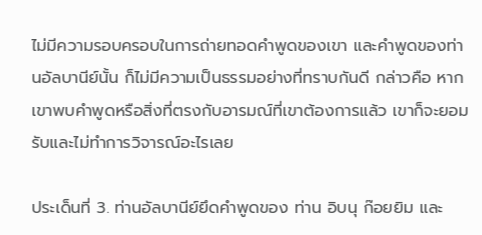ไม่มีความรอบครอบในการถ่ายทอดคำพูดของเขา และคำพูดของท่านอัลบานีย์นั้น ก็ไม่มีความเป็นธรรมอย่างที่ทราบกันดี กล่าวคือ หากเขาพบคำพูดหรือสิ่งที่ตรงกับอารมณ์ที่เขาต้องการแล้ว เขาก็จะยอมรับและไม่ทำการวิจารณ์อะไรเลย

ประเด็นที่ 3. ท่านอัลบานีย์ยึดคำพูดของ ท่าน อิบนุ ก๊อยยิม และ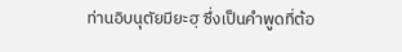ท่านอิบนุตัยมียะฮฺ ซึ่งเป็นคำพูดที่ต้อ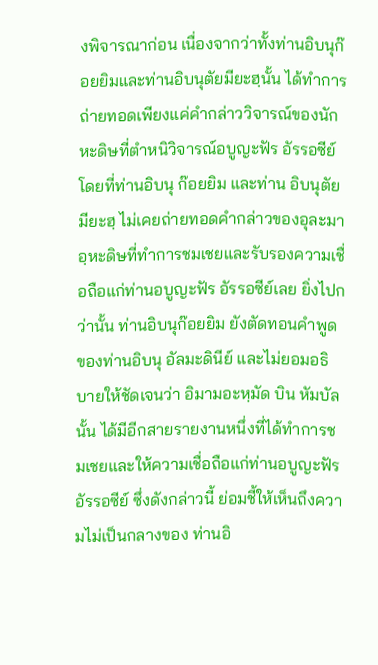งพิจารณาก่อน เนื่องจากว่าทั้งท่านอิบนุก๊อยยิมและท่านอิบนุตัยมียะฮฺนั้น ได้ทำการถ่ายทอดเพียงแค่คำกล่าววิจารณ์ของนักหะดิษที่ตำหนิวิจารณ์อบูญะฟัร อัรรอซีย์ โดยที่ท่านอิบนุ ก๊อยยิม และท่าน อิบนุตัยมียะฮฺ ไม่เคยถ่ายทอดคำกล่าวของอุละมาอฺหะดิษที่ทำการชมเชยและรับรองความเชื่อถือแก่ท่านอบูญะฟัร อัรรอซีย์เลย ยิ่งไปกว่านั้น ท่านอิบนุก๊อยยิม ยังตัดทอนคำพูดของท่านอิบนุ อัลมะดินีย์ และไม่ยอมอธิบายให้ชัดเจนว่า อิมามอะหฺมัด บิน หัมบัลนั้น ได้มีอีกสายรายงานหนึ่งที่ได้ทำการชมเชยและให้ความเชื่อถือแก่ท่านอบูญะฟัร อัรรอซีย์ ซึ่งดังกล่าวนี้ ย่อมชี้ให้เห็นถึงความไม่เป็นกลางของ ท่านอิ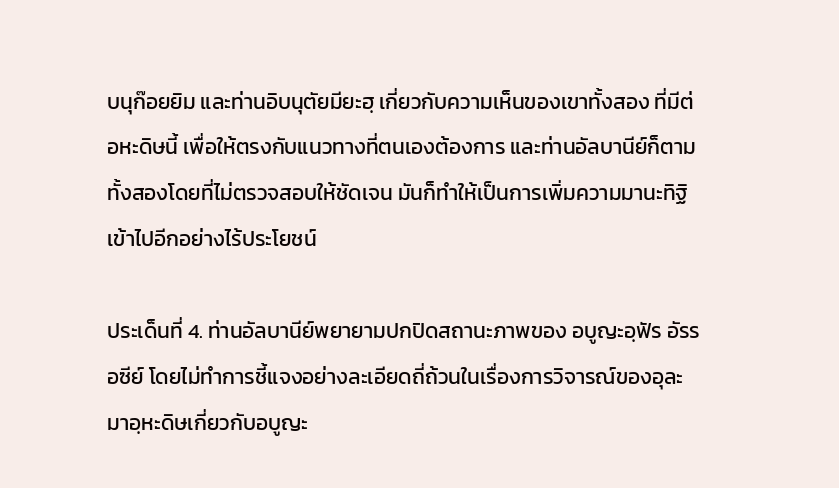บนุก๊อยยิม และท่านอิบนุตัยมียะฮฺ เกี่ยวกับความเห็นของเขาทั้งสอง ที่มีต่อหะดิษนี้ เพื่อให้ตรงกับแนวทางที่ตนเองต้องการ และท่านอัลบานีย์ก็ตามทั้งสองโดยที่ไม่ตรวจสอบให้ชัดเจน มันก็ทำให้เป็นการเพิ่มความมานะทิฐิเข้าไปอีกอย่างไร้ประโยชน์

ประเด็นที่ 4. ท่านอัลบานีย์พยายามปกปิดสถานะภาพของ อบูญะอฺฟัร อัรรอซีย์ โดยไม่ทำการชี้แจงอย่างละเอียดถี่ถ้วนในเรื่องการวิจารณ์ของอุละมาอฺหะดิษเกี่ยวกับอบูญะ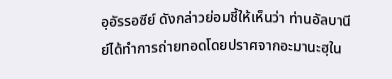อฺอัรรอซีย์ ดังกล่าวย่อมชี้ให้เห็นว่า ท่านอัลบานีย์ได้ทำการถ่ายทอดโดยปราศจากอะมานะฮฺใน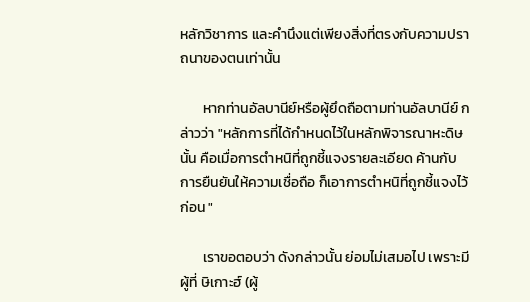หลักวิชาการ และคำนึงแต่เพียงสิ่งที่ตรงกับความปราถนาของตนเท่านั้น

       หากท่านอัลบานีย์หรือผู้ยึดถือตามท่านอัลบานีย์ กล่าวว่า "หลักการที่ได้กำหนดไว้ในหลักพิจารณาหะดิษนั้น คือเมื่อการตำหนิที่ถูกชี้แจงรายละเอียด ค้านกับการยืนยันให้ความเชื่อถือ ก็เอาการตำหนิที่ถูกชี้แจงไว้ก่อน "

       เราขอตอบว่า ดังกล่าวนั้น ย่อมไม่เสมอไป เพราะมีผู้ที่ ษิเกาะฮ์ (ผู้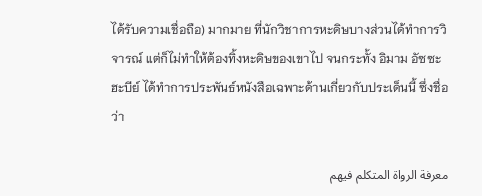ได้รับความเชื่อถือ) มากมาย ที่นักวิชาการหะดิษบางส่วนได้ทำการวิจารณ์ แต่ก็ไม่ทำให้ต้องทิ้งหะดิษของเขาไป จนกระทั้ง อิมาม อัซซะฮะบีย์ ได้ทำการประพันธ์หนังสือเฉพาะด้านเกี่ยวกับประเด็นนี้ ซึ่งชื่อว่า

معرفة الرواة المتكلم فيهم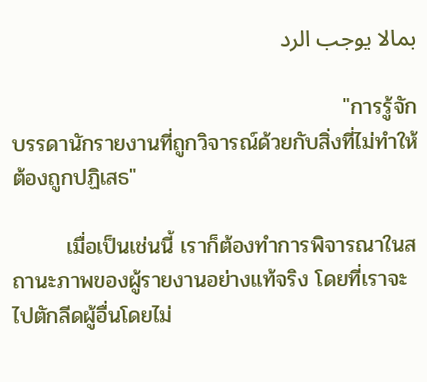بمالا يوجب الرد

                                           "การรู้จักบรรดานักรายงานที่ถูกวิจารณ์ด้วยกับสิ่งที่ไม่ทำให้ต้องถูกปฏิเสธ"

       เมื่อเป็นเช่นนี้ เราก็ต้องทำการพิจารณาในสถานะภาพของผู้รายงานอย่างแท้จริง โดยที่เราจะไปตักลีดผู้อื่นโดยไม่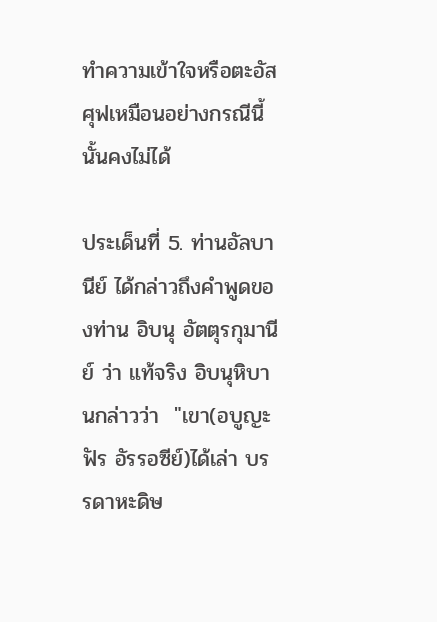ทำความเข้าใจหรือตะอัสศุฟเหมือนอย่างกรณีนี้นั้นคงไม่ได้

ประเด็นที่ 5. ท่านอัลบานีย์ ได้กล่าวถึงคำพูดของท่าน อิบนุ อัตตุรกุมานีย์ ว่า แท้จริง อิบนุหิบานกล่าวว่า  "เขา(อบูญะฟัร อัรรอซีย์)ได้เล่า บรรดาหะดิษ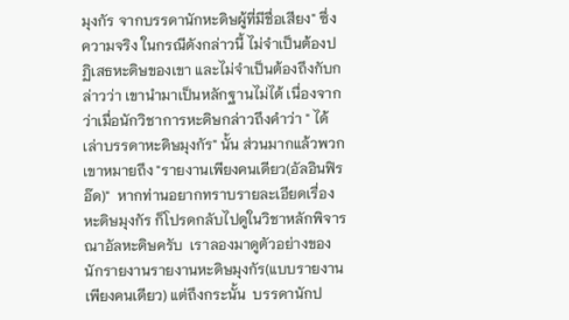มุงกัร จากบรรดานักหะดิษผู้ที่มีชื่อเสียง" ซึ่งความจริง ในกรณีดังกล่าวนี้ ไม่จำเป็นต้องปฏิเสธหะดิษของเขา และไม่จำเป็นต้องถึงกับกล่าวว่า เขานำมาเป็นหลักฐานไม่ได้ เนื่องจากว่าเมื่อนักวิชาการหะดิษกล่าวถึงคำว่า " ได้เล่าบรรดาหะดิษมุงกัร" นั้น ส่วนมากแล้วพวกเขาหมายถึง "รายงานเพียงคนเดียว(อัลอินฟิรอ๊ด)"  หากท่านอยากทราบรายละเอียดเรื่อง หะดิษมุงกัร ก็โปรดกลับไปดูในวิชาหลักพิจารณาอัลหะดิษครับ  เราลองมาดูตัวอย่างของนักรายงานรายงานหะดิษมุงกัร(แบบรายงานเพียงคนเดียว) แต่ถึงกระนั้น  บรรดานักป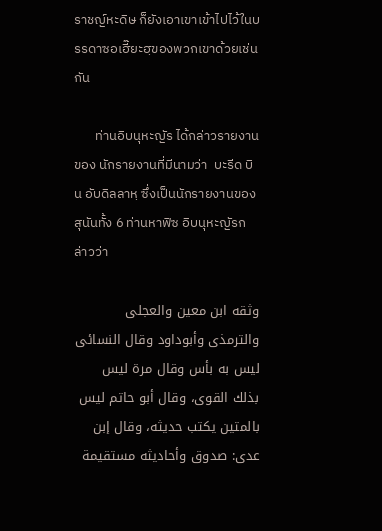ราชญ์หะดิษ ก็ยังเอาเขาเข้าไปไว้ในบรรดาซอเฮี๊ยะฮฺของพวกเขาด้วยเช่นกัน

       ท่านอิบนุหะญัร ได้กล่าวรายงานของ นักรายงานที่มีนามว่า  บะรีด บิน อับดิลลาหฺ ซึ่งเป็นนักรายงานของสุนันทั้ง 6 ท่านหาฟิซ อิบนุหะญัรกล่าวว่า

وثقه ابن معين والعجلى والترمذى وأبوداود وقال النسائى ليس به بأس وقال مرة ليس بذلك القوى، وقال أبو حاتم ليس بالمتين يكتب حديثه، وقال إبن عدى: صدوق وأحاديثه مستقيمة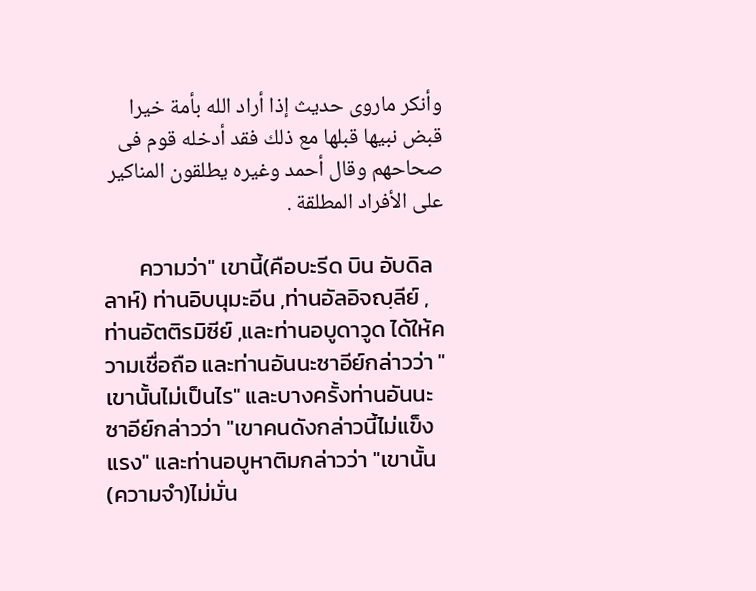وأنكر ماروى حديث إذا أراد الله بأمة خيرا قبض نبيها قبلها مع ذلك فقد أدخله قوم فى صحاحهم وقال أحمد وغيره يطلقون المناكير على الأفراد المطلقة .

       ความว่า" เขานี้(คือบะรีด บิน อับดิลลาห์) ท่านอิบนุมะอีน ,ท่านอัลอิจญฺลีย์ ,ท่านอัตติรมิซีย์ ,และท่านอบูดาวูด ได้ให้ความเชื่อถือ และท่านอันนะซาอีย์กล่าวว่า " เขานั้นไม่เป็นไร" และบางครั้งท่านอันนะซาอีย์กล่าวว่า "เขาคนดังกล่าวนี้ไม่แข็งแรง" และท่านอบูหาติมกล่าวว่า "เขานั้น(ความจำ)ไม่มั่น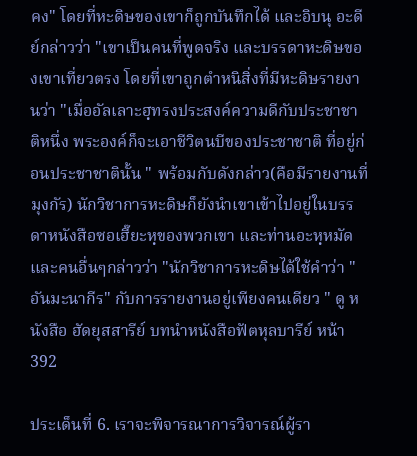คง" โดยที่หะดิษของเขาก็ถูกบันทึกได้ และอิบนุ อะดีย์กล่าวว่า "เขาเป็นคนที่พูดจริง และบรรดาหะดิษของเขาเที่ยวตรง โดยที่เขาถูกตำหนิสิ่งที่มีหะดิษรายงานว่า "เมื่ออัลเลาะฮฺทรงประสงค์ความดีกับประชาชาติหนึ่ง พระองค์ก็จะเอาชีวิตนบีของประชาชาติ ที่อยู่ก่อนประชาชาตินั้น " พร้อมกับดังกล่าว(คือมีรายงานที่มุงกัร) นักวิชาการหะดิษก็ยังนำเขาเข้าไปอยู่ในบรรดาหนังสือซอเฮี๊ยะหฺของพวกเขา และท่านอะหฺหมัดและคนอื่นๆกล่าวว่า "นักวิชาการหะดิษได้ใช้คำว่า " อันมะนากีร" กับการรายงานอยู่เพียงคนเดียว " ดู หนังสือ ฮัดยุสสารีย์ บทนำหนังสือฟัตหุลบารีย์ หน้า 392

ประเด็นที่ 6. เราจะพิจารณาการวิจารณ์ผู้รา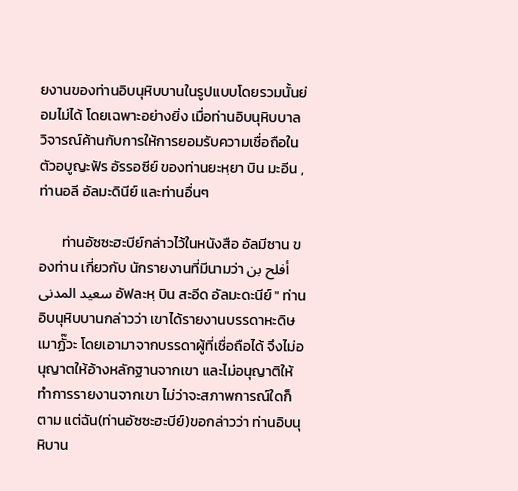ยงานของท่านอิบนุหิบบานในรูปแบบโดยรวมนั้นย่อมไม่ได้ โดยเฉพาะอย่างยิ่ง เมื่อท่านอิบนุหิบบาล วิจารณ์ค้านกับการให้การยอมรับความเชื่อถือในตัวอบูญะฟัร อัรรอซีย์ ของท่านยะหฺยา บิน มะอีน ,ท่านอลี อัลมะดินีย์ และท่านอื่นๆ

       ท่านอัซซะฮะบีย์กล่าวไว้ในหนังสือ อัลมีซาน ของท่าน เกี่ยวกับ นักรายงานที่มีนามว่า أفلح بن سعيد المدنى อัฟละหฺ บิน สะอีด อัลมะดะนีย์ " ท่านอิบนุหิบบานกล่าวว่า เขาได้รายงานบรรดาหะดิษเมาฏั๊วะ โดยเอามาจากบรรดาผู้ที่เชื่อถือได้ จึงไม่อนุญาตให้อ้างหลักฐานจากเขา และไม่อนุญาติให้ทำการรายงานจากเขา ไม่ว่าจะสภาพการณ์ใดก็ตาม แต่ฉัน(ท่านอัซซะฮะบีย์)ขอกล่าวว่า ท่านอิบนุหิบาน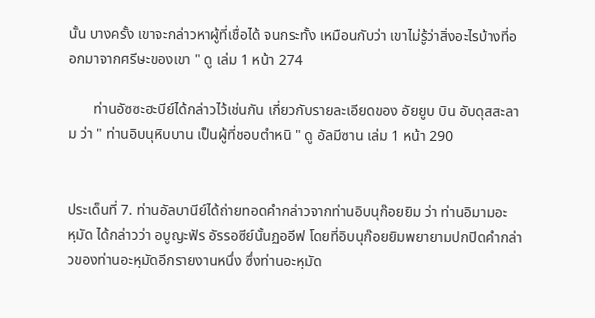นั้น บางครั้ง เขาจะกล่าวหาผู้ที่เชื่อได้ จนกระทั้ง เหมือนกับว่า เขาไม่รู้ว่าสิ่งอะไรบ้างที่ออกมาจากศรีษะของเขา " ดู เล่ม 1 หน้า 274

       ท่านอัซซะฮะบีย์ได้กล่าวไว้เช่นกัน เกี่ยวกับรายละเอียดของ อัยยูบ บิน อับดุสสะลาม ว่า " ท่านอิบนุหิบบาน เป็นผู้ที่ชอบตำหนิ " ดู อัลมีซาน เล่ม 1 หน้า 290


ประเด็นที่ 7. ท่านอัลบานีย์ได้ถ่ายทอดคำกล่าวจากท่านอิบนุก๊อยยิม ว่า ท่านอิมามอะหฺมัด ได้กล่าวว่า อบูญะฟัร อัรรอซีย์นั้นฏออีฟ โดยที่อิบนุก๊อยยิมพยายามปกปิดคำกล่าวของท่านอะหฺมัดอีกรายงานหนึ่ง ซึ่งท่านอะหฺมัด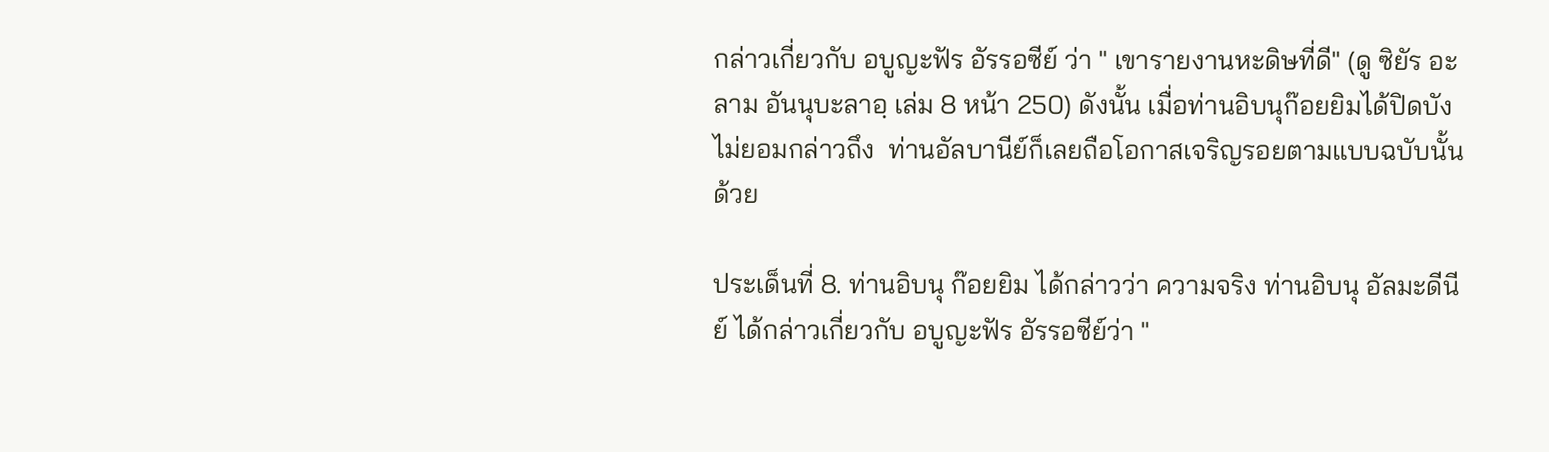กล่าวเกี่ยวกับ อบูญะฟัร อัรรอซีย์ ว่า " เขารายงานหะดิษที่ดี" (ดู ซิยัร อะลาม อันนุบะลาอฺ เล่ม 8 หน้า 250) ดังนั้น เมื่อท่านอิบนุก๊อยยิมได้ปิดบังไม่ยอมกล่าวถึง  ท่านอัลบานีย์ก็เลยถือโอกาสเจริญรอยตามแบบฉบับนั้นด้วย

ประเด็นที่ 8. ท่านอิบนุ ก๊อยยิม ได้กล่าวว่า ความจริง ท่านอิบนุ อัลมะดีนีย์ ได้กล่าวเกี่ยวกับ อบูญะฟัร อัรรอซีย์ว่า "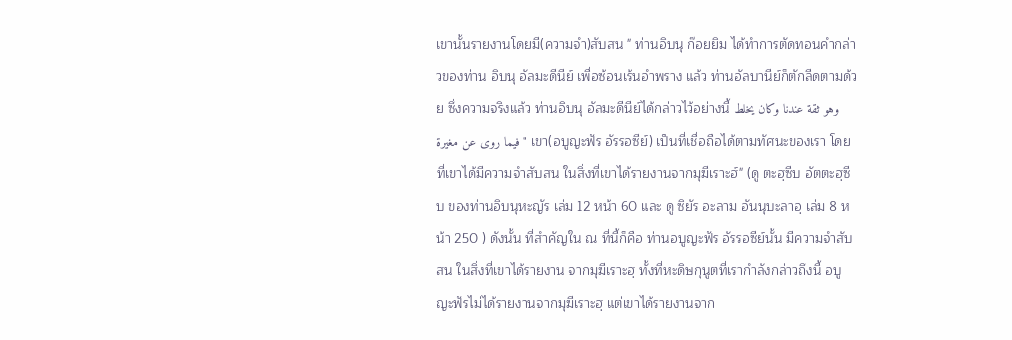เขานั้นรายงานโดยมี(ความจำ)สับสน " ท่านอิบนุ ก๊อยยิม ได้ทำการตัดทอนคำกล่าวของท่าน อิบนุ อัลมะดีนีย์ เพื่อซ้อนเร้นอำพราง แล้ว ท่านอัลบานีย์ก็ตักลีดตามด้วย ซึ่งความจริงแล้ว ท่านอิบนุ อัลมะดีนีย์ได้กล่าวไว้อย่างนี้ وهو ثقة عندنا وكان يخلط فيما روى عن مغيرة " เขา(อบูญะฟัร อัรรอซีย์) เป็นที่เชื่อถือได้ตามทัศนะของเรา โดยที่เขาได้มีความจำสับสน ในสิ่งที่เขาได้รายงานจากมุฆีเราะฮ์" (ดู ตะฮฺซีบ อัตตะฮฺซีบ ของท่านอิบนุหะญัร เล่ม 12 หน้า 60 และ ดู ซิยัร อะลาม อันนุบะลาอฺ เล่ม 8 หน้า 250 ) ดังนั้น ที่สำคัญใน ณ ที่นี้ก็คือ ท่านอบูญะฟัร อัรรอซีย์นั้น มีความจำสับสน ในสิ่งที่เขาได้รายงาน จากมุฆีเราะฮฺ ทั้งที่หะดิษกุนูตที่เรากำลังกล่าวถึงนี้ อบูญะฟัรไม่ได้รายงานจากมุฆีเราะฮฺ แต่เขาได้รายงานจาก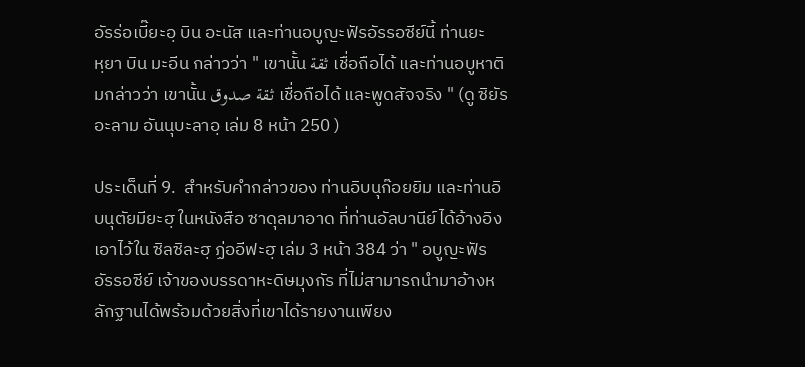อัรร่อเบี๊ยะอฺ บิน อะนัส และท่านอบูญะฟัรอัรรอซีย์นี้ ท่านยะหฺยา บิน มะอีน กล่าวว่า " เขานั้น ثقة เชื่อถือได้ และท่านอบูหาติมกล่าวว่า เขานั้น ثقة صدوق เชื่อถือได้ และพูดสัจจริง " (ดู ซิยัร อะลาม อันนุบะลาอฺ เล่ม 8 หน้า 250 )

ประเด็นที่ 9.  สำหรับคำกล่าวของ ท่านอิบนุก๊อยยิม และท่านอิบนุตัยมียะฮฺ ในหนังสือ ซาดุลมาอาด ที่ท่านอัลบานีย์ได้อ้างอิงเอาไว้ใน ซิลซิละฮฺ ฏ่ออีฟะฮฺ เล่ม 3 หน้า 384 ว่า " อบูญะฟัร อัรรอซีย์ เจ้าของบรรดาหะดิษมุงกัร ที่ไม่สามารถนำมาอ้างหลักฐานได้พร้อมด้วยสิ่งที่เขาได้รายงานเพียง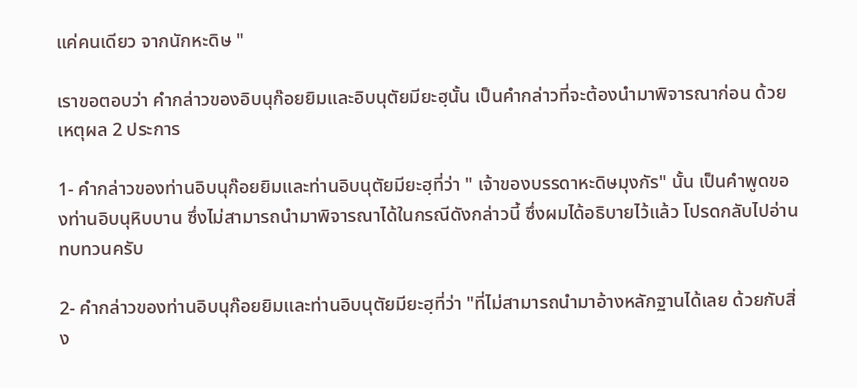แค่คนเดียว จากนักหะดิษ "

เราขอตอบว่า คำกล่าวของอิบนุก๊อยยิมและอิบนุตัยมียะฮฺนั้น เป็นคำกล่าวที่จะต้องนำมาพิจารณาก่อน ด้วยเหตุผล 2 ประการ

1- คำกล่าวของท่านอิบนุก๊อยยิมและท่านอิบนุตัยมียะฮฺที่ว่า " เจ้าของบรรดาหะดิษมุงกัร" นั้น เป็นคำพูดของท่านอิบนุหิบบาน ซึ่งไม่สามารถนำมาพิจารณาได้ในกรณีดังกล่าวนี้ ซึ่งผมได้อธิบายไว้แล้ว โปรดกลับไปอ่านทบทวนครับ

2- คำกล่าวของท่านอิบนุก๊อยยิมและท่านอิบนุตัยมียะฮฺที่ว่า "ที่ไม่สามารถนำมาอ้างหลักฐานได้เลย ด้วยกับสิ่ง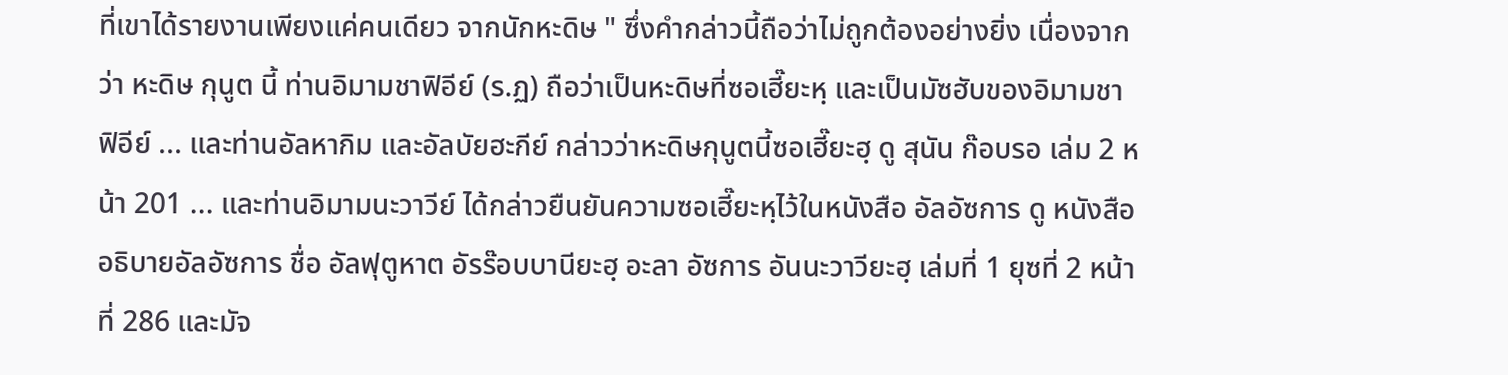ที่เขาได้รายงานเพียงแค่คนเดียว จากนักหะดิษ " ซึ่งคำกล่าวนี้ถือว่าไม่ถูกต้องอย่างยิ่ง เนื่องจากว่า หะดิษ กุนูต นี้ ท่านอิมามชาฟิอีย์ (ร.ฏ) ถือว่าเป็นหะดิษที่ซอเฮี๊ยะหฺ และเป็นมัซฮับของอิมามชาฟิอีย์ ... และท่านอัลหากิม และอัลบัยฮะกีย์ กล่าวว่าหะดิษกุนูตนี้ซอเฮี๊ยะฮฺ ดู สุนัน ก๊อบรอ เล่ม 2 หน้า 201 ... และท่านอิมามนะวาวีย์ ได้กล่าวยืนยันความซอเฮี๊ยะหฺไว้ในหนังสือ อัลอัซการ ดู หนังสืออธิบายอัลอัซการ ชื่อ อัลฟุตูหาต อัรร๊อบบานียะฮฺ อะลา อัซการ อันนะวาวียะฮฺ เล่มที่ 1 ยุซที่ 2 หน้าที่ 286 และมัจ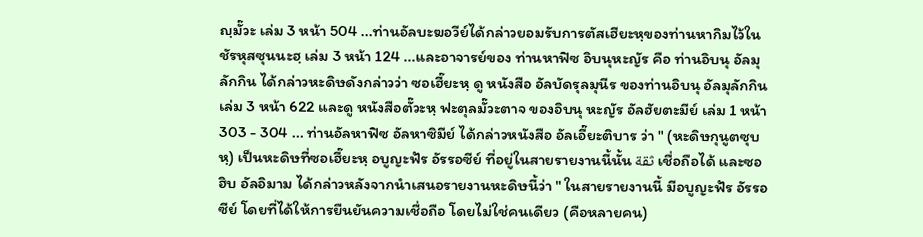ญฺมั๊วะ เล่ม 3 หน้า 504 ...ท่านอัลบะฆอวีย์ได้กล่าวยอมรับการตัสเฮียะหฺของท่านหากิมไว้ใน ชัรหุสซุนนะฮฺ เล่ม 3 หน้า 124 ...และอาจารย์ของ ท่านหาฟิซ อิบนุหะญัร คือ ท่านอิบนุ อัลมุลักกิน ได้กล่าวหะดิษดังกล่าวว่า ซอเฮี๊ยะหฺ ดู หนังสือ อัลบัดรุลมุนีร ของท่านอิบนุ อัลมุลักกิน เล่ม 3 หน้า 622 และดู หนังสือตั๊วะหฺ ฟะตุลมั๊วะตาจ ของอิบนุ หะญัร อัลฮัยตะมีย์ เล่ม 1 หน้า 303 - 304 ... ท่านอัลหาฟิซ อัลหาซิมีย์ ได้กล่าวหนังสือ อัลเอี๊ยะติบาร ว่า " (หะดิษกุนูตซุบหฺ) เป็นหะดิษที่ซอเฮี๊ยะหฺ อบูญะฟัร อัรรอซีย์ ที่อยู่ในสายรายงานนี้นั้น ثقة เชื่อถือได้ และซอฮิบ อัลอิมาม ได้กล่าวหลังจากนำเสนอรายงานหะดิษนี้ว่า " ในสายรายงานนี้ มีอบูญะฟัร อัรรอซีย์ โดยที่ได้ให้การยืนยันความเชื่อถือ โดยไม่ใช่คนเดียว (คือหลายคน)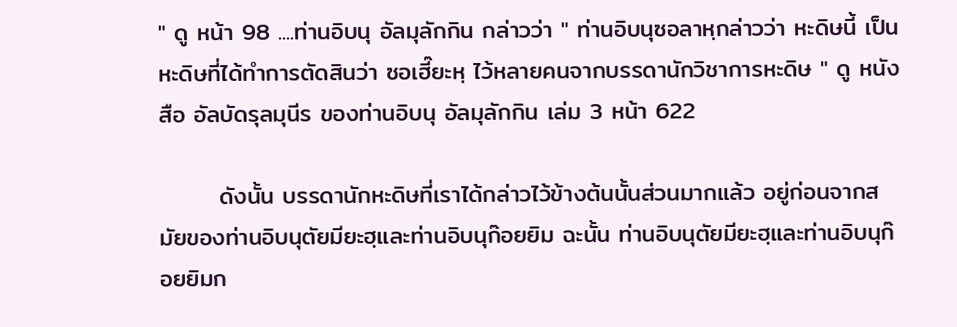" ดู หน้า 98 ....ท่านอิบนุ อัลมุลักกิน กล่าวว่า " ท่านอิบนุซอลาหฺกล่าวว่า หะดิษนี้ เป็นหะดิษที่ได้ทำการตัดสินว่า ซอเฮี๊ยะหฺ ไว้หลายคนจากบรรดานักวิชาการหะดิษ " ดู หนังสือ อัลบัดรุลมุนีร ของท่านอิบนุ อัลมุลักกิน เล่ม 3 หน้า 622

       ดังนั้น บรรดานักหะดิษที่เราได้กล่าวไว้ข้างต้นนั้นส่วนมากแล้ว อยู่ก่อนจากสมัยของท่านอิบนุตัยมียะฮฺและท่านอิบนุก๊อยยิม ฉะนั้น ท่านอิบนุตัยมียะฮฺและท่านอิบนุก๊อยยิมก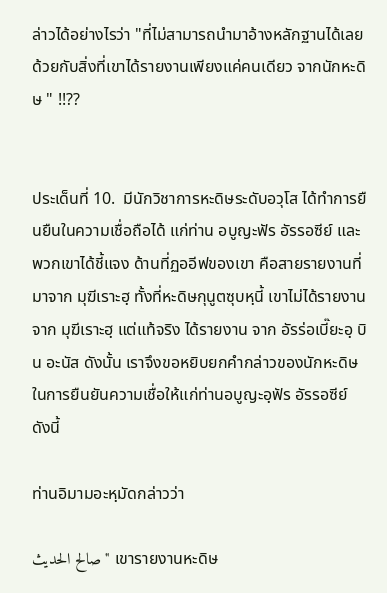ล่าวได้อย่างไรว่า "ที่ไม่สามารถนำมาอ้างหลักฐานได้เลย ด้วยกับสิ่งที่เขาได้รายงานเพียงแค่คนเดียว จากนักหะดิษ " !!??


ประเด็นที่ 10.  มีนักวิชาการหะดิษระดับอวุโส ได้ทำการยืนยืนในความเชื่อถือได้ แก่ท่าน อบูญะฟัร อัรรอซีย์ และพวกเขาได้ชี้แจง ด้านที่ฏออีฟของเขา คือสายรายงานที่มาจาก มุฆีเราะฮฺ ทั้งที่หะดิษกุนูตซุบหฺนี้ เขาไม่ได้รายงานจาก มุฆีเราะฮฺ แต่แท้จริง ได้รายงาน จาก อัรร่อเบี๊ยะอฺ บิน อะนัส ดังนั้น เราจึงขอหยิบยกคำกล่าวของนักหะดิษในการยืนยันความเชื่อให้แก่ท่านอบูญะอฺฟัร อัรรอซีย์ ดังนี้

ท่านอิมามอะหฺมัดกล่าวว่า

صالح الحديث " เขารายงานหะดิษ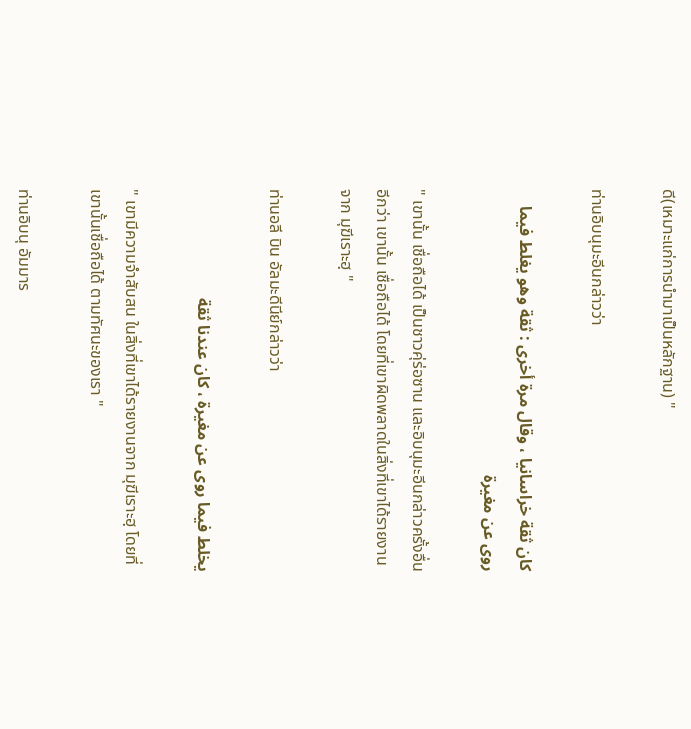ดี(เหมาะแก่การนำมาเป็นหลักฐาน) "

ท่านอิบนุมะอีนกล่าวว่า

كان ثقة خراسانيا ، وقال مرة أخرى : ثقة وهو يغلط فيما روى عن مغيرة

" เขานั้น เชื่อถือได้ เป็นชาวคุ่ร่อซาน และอิบนุมะอีนกล่าวครั้งอื่นอีกว่า เขานั้น เชื่อถือได้ โดยที่เขาผิดพลาดในสิ่งที่เขาได้รายงานจาก มุฆีเราะฮฺ "

ท่านอลี บิน อัลมะดีนีย์กล่าวว่า

يخلط فيما روى عن مغيرة ، كان عندنا ثقة

" เขามีความจำสับสน ในสิ่งที่เขาได้รายงานจาก มุฆีเราะฮฺ โดยที่เขานั้นเชื่อถือได้ ตามทัศนะของเรา "

ท่านอิบนุ อัมมาร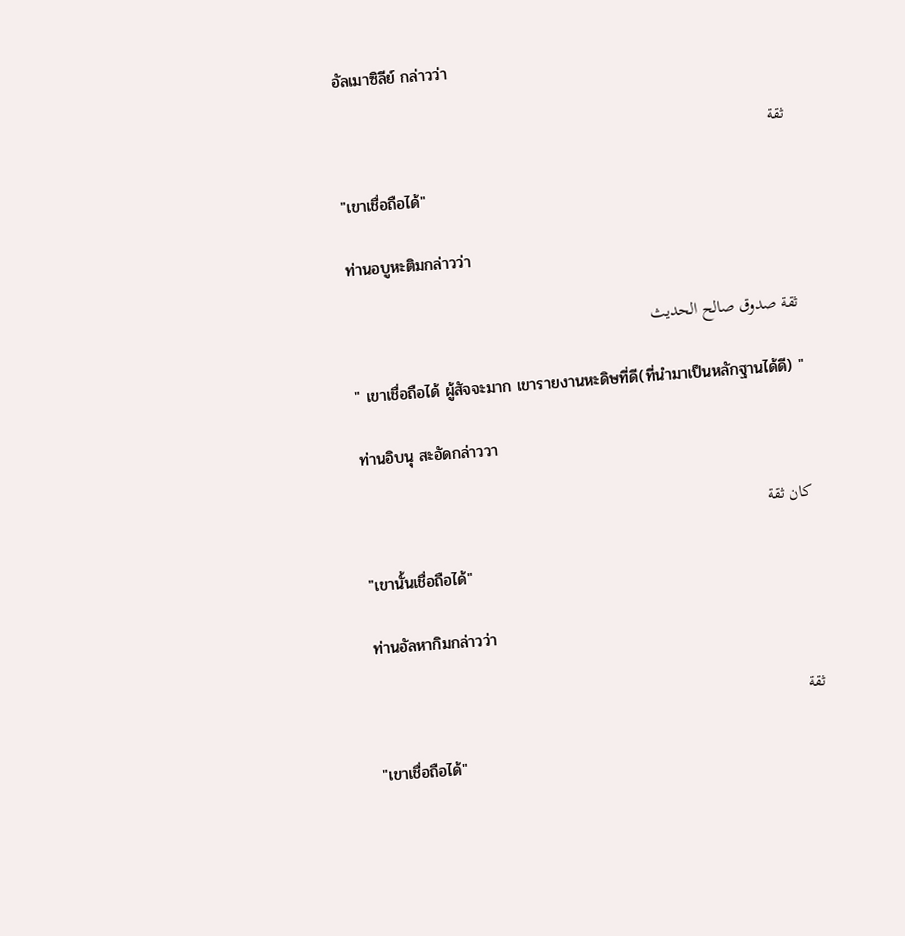อัลเมาซิลีย์ กล่าวว่า

ثقة

"เขาเชื่อถือได้"

ท่านอบูหะติมกล่าวว่า

ثقة صدوق صالح الحديث

" เขาเชื่อถือได้ ผู้สัจจะมาก เขารายงานหะดิษที่ดี(ที่นำมาเป็นหลักฐานได้ดี) "

ท่านอิบนุ สะอัดกล่าววา

كان ثقة

"เขานั้นเชื่อถือได้"

ท่านอัลหากิมกล่าวว่า

ثقة

"เขาเชื่อถือได้"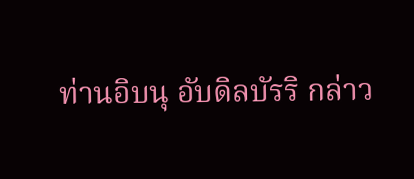ท่านอิบนุ อับดิลบัรริ กล่าว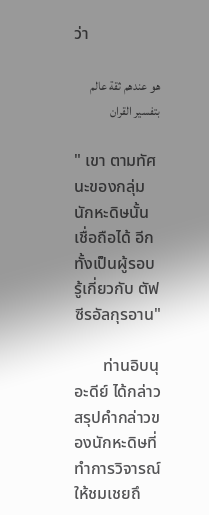ว่า

هو عندهم ثقة عالم بتفسير القران

" เขา ตามทัศนะของกลุ่มนักหะดิษนั้น เชื่อถือได้ อีกทั้งเป็นผู้รอบรู้เกี่ยวกับ ตัฟซีรอัลกุรอาน"

       ท่านอิบนุ อะดีย์ ได้กล่าวสรุปคำกล่าวของนักหะดิษที่ทำการวิจารณ์ให้ชมเชยถึ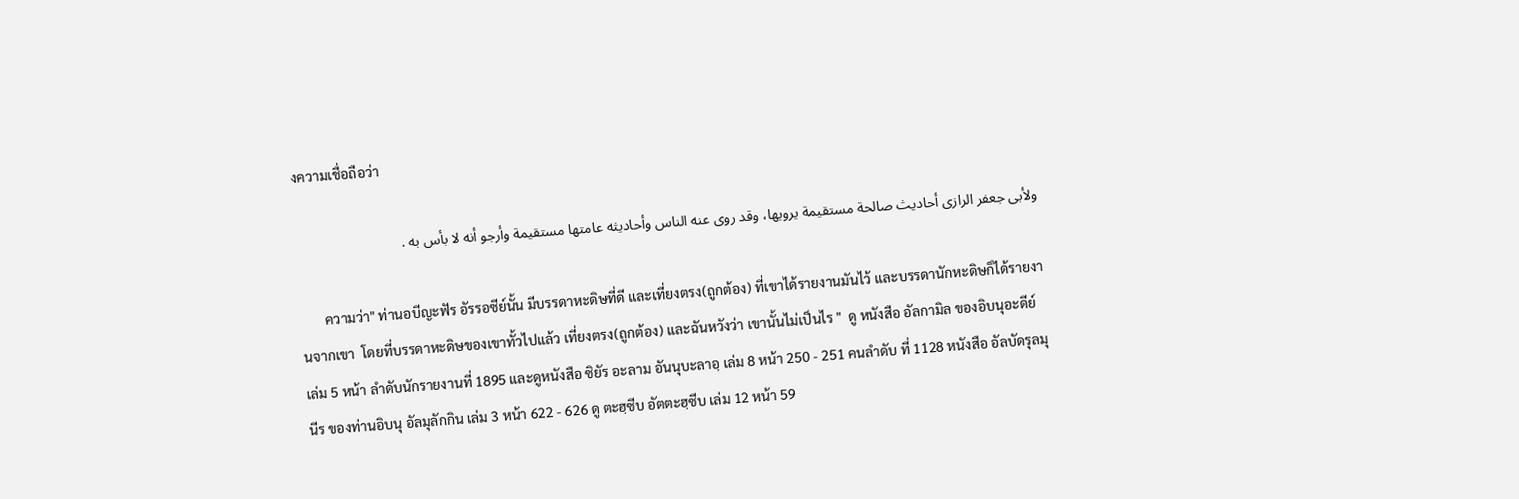งความเชื่อถือว่า

ولأبى جعفر الرازى أحاديث صالحة مستقيمة يرويها، وقد روى عنه الناس وأحاديثه عامتها مستقيمة وأرجو أنه لا بأس به .

       ความว่า" ท่านอบีญะฟัร อัรรอซีย์นั้น มีบรรดาหะดิษที่ดี และเที่ยงตรง(ถูกต้อง) ที่เขาได้รายงานมันไว้ และบรรดานักหะดิษก็ได้รายงานจากเขา  โดยที่บรรดาหะดิษของเขาทั้วไปแล้ว เที่ยงตรง(ถูกต้อง) และฉันหวังว่า เขานั้นไม่เป็นไร "  ดู หนังสือ อัลกามิล ของอิบนุอะดีย์ เล่ม 5 หน้า ลำดับนักรายงานที่ 1895 และดูหนังสือ ซิยัร อะลาม อันนุบะลาอฺ เล่ม 8 หน้า 250 - 251 คนลำดับ ที่ 1128 หนังสือ อัลบัดรุลมุนีร ของท่านอิบนุ อัลมุลักกิน เล่ม 3 หน้า 622 - 626 ดู ตะฮฺซีบ อัตตะฮฺซีบ เล่ม 12 หน้า 59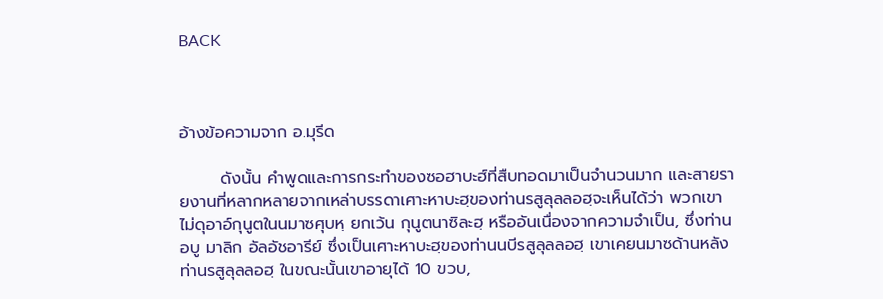BACK



อ้างข้อความจาก อ.มุรีด

       ดังนั้น คำพูดและการกระทำของซอฮาบะฮ์ที่สืบทอดมาเป็นจำนวนมาก และสายรายงานที่หลากหลายจากเหล่าบรรดาเศาะหาบะฮฺของท่านรสูลุลลอฮฺจะเห็นได้ว่า พวกเขาไม่ดุอาอ์กุนูตในนมาซศุบหฺ ยกเว้น กุนูตนาซิละฮฺ หรืออันเนื่องจากความจำเป็น, ซึ่งท่านอบู มาลิก อัลอัชอารีย์ ซึ่งเป็นเศาะหาบะฮฺของท่านนบีรสูลุลลอฮฺ เขาเคยนมาซด้านหลังท่านรสูลุลลอฮฺ ในขณะนั้นเขาอายุได้ 10 ขวบ,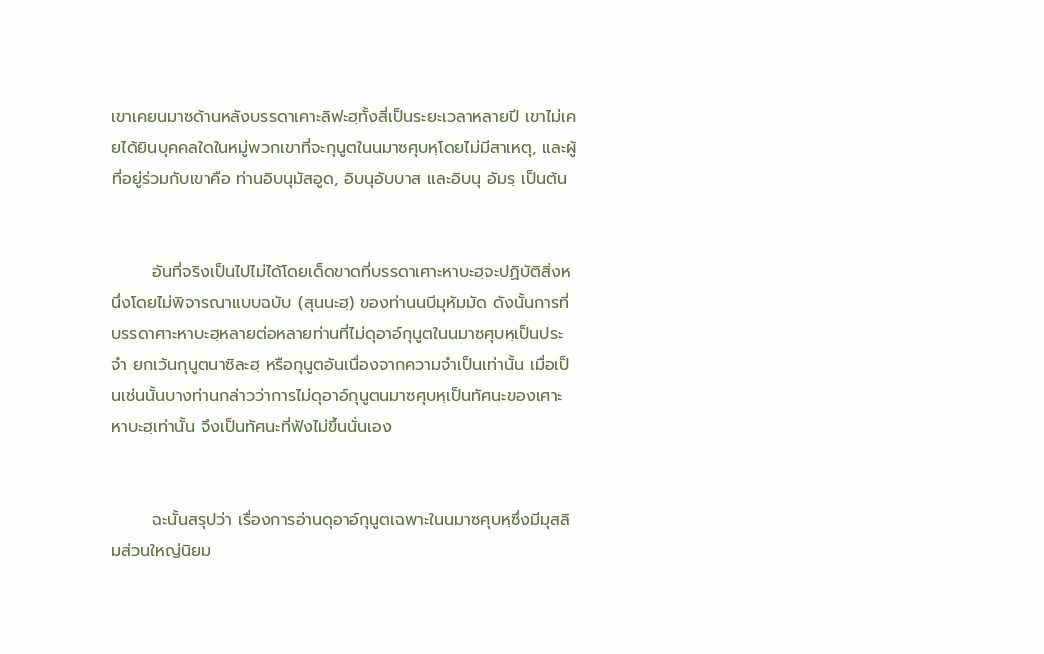เขาเคยนมาซด้านหลังบรรดาเคาะลิฟะฮฺทั้งสี่เป็นระยะเวลาหลายปี เขาไม่เคยได้ยินบุคคลใดในหมู่พวกเขาที่จะกุนูตในนมาซศุบหฺโดยไม่มีสาเหตุ, และผู้ที่อยู่ร่วมกับเขาคือ ท่านอิบนุมัสอูด, อิบนุอับบาส และอิบนุ อัมรฺ เป็นต้น


       อันที่จริงเป็นไปไม่ได้โดยเด็ดขาดที่บรรดาเศาะหาบะฮฺจะปฏิบัติสิ่งหนึ่งโดยไม่พิจารณาแบบฉบับ (สุนนะฮฺ) ของท่านนบีมุหัมมัด ดังนั้นการที่บรรดาศาะหาบะฮฺหลายต่อหลายท่านที่ไม่ดุอาอ์กุนูตในนมาซศุบหฺเป็นประจำ ยกเว้นกุนูตนาซิละฮฺ หรือกุนูตอันเนื่องจากความจำเป็นเท่านั้น เมื่อเป็นเช่นนั้นบางท่านกล่าวว่าการไม่ดุอาอ์กุนูตนมาซศุบหฺเป็นทัศนะของเศาะหาบะฮฺเท่านั้น จึงเป็นทัศนะที่ฟังไม่ขึ้นนั่นเอง


       ฉะนั้นสรุปว่า เรื่องการอ่านดุอาอ์กุนูตเฉพาะในนมาซศุบหฺซึ่งมีมุสลิมส่วนใหญ่นิยม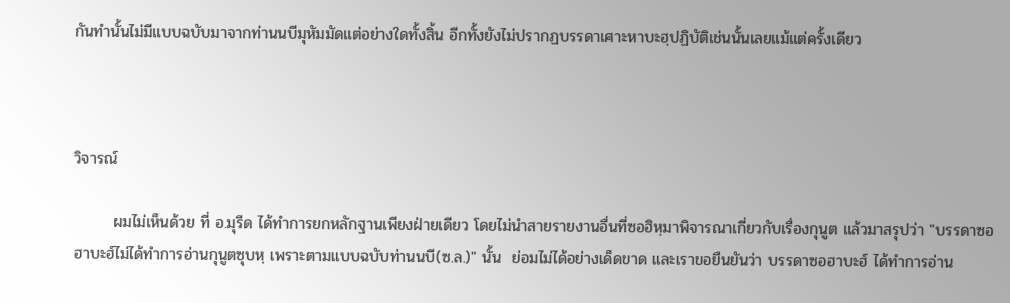กันทำนั้นไม่มีแบบฉบับมาจากท่านนบีมุหัมมัดแต่อย่างใดทั้งสิ้น อีกทั้งยังไม่ปรากฏบรรดาเศาะหาบะฮฺปฏิบัติเช่นนั้นเลยแม้แต่ครั้งเดียว



วิจารณ์

       ผมไม่เห็นด้วย ที่ อ.มุรีด ได้ทำการยกหลักฐานเพียงฝ่ายเดียว โดยไม่นำสายรายงานอื่นที่ซอฮิหฺมาพิจารณาเกี่ยวกับเรื่องกุนูต แล้วมาสรุปว่า "บรรดาซอฮาบะฮ์ไม่ได้ทำการอ่านกุนูตซุบหฺ เพราะตามแบบฉบับท่านนบี(ซ.ล.)" นั้น  ย่อมไม่ได้อย่างเด็ดขาด และเราขอยืนยันว่า บรรดาซอฮาบะฮ์ ได้ทำการอ่าน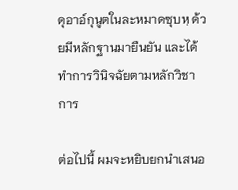ดุอาอ์กุนูตในละหมาดซุบหฺ ด้วยมีหลักฐานมายืนยัน และได้ทำการวินิจฉัยตามหลักวิชาการ

ต่อไปนี้ ผมจะหยิบยกนำเสนอ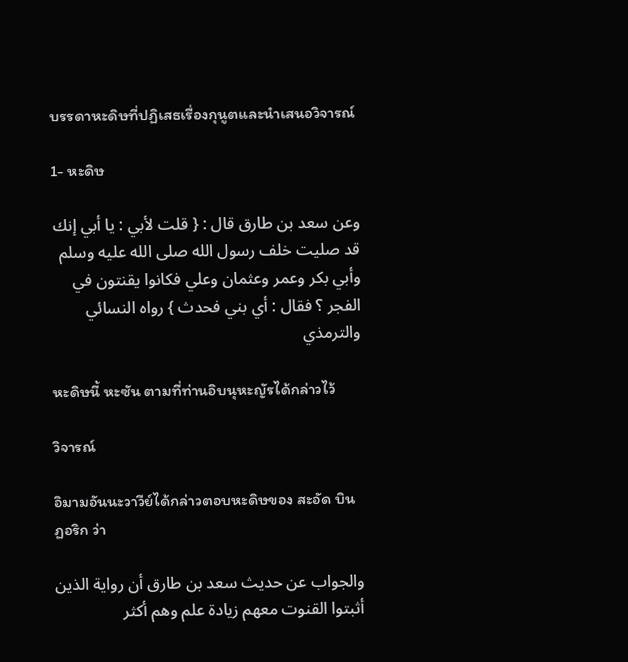บรรดาหะดิษที่ปฏิเสธเรื่องกุนูตและนำเสนอวิจารณ์

1- หะดิษ

وعن سعد بن طارق قال : { قلت لأبي : يا أبي إنك قد صليت خلف رسول الله صلى الله عليه وسلم وأبي بكر وعمر وعثمان وعلي فكانوا يقنتون في الفجر ؟ فقال : أي بني فحدث } رواه النسائي والترمذي

หะดิษนี้ หะซัน ตามที่ท่านอิบนุหะญัรได้กล่าวไว้

วิจารณ์

อิมามอันนะวาวีย์ได้กล่าวตอบหะดิษของ สะอัด บิน ฏอริก ว่า

والجواب عن حديث سعد بن طارق أن رواية الذين أثبتوا القنوت معهم زيادة علم وهم أكثر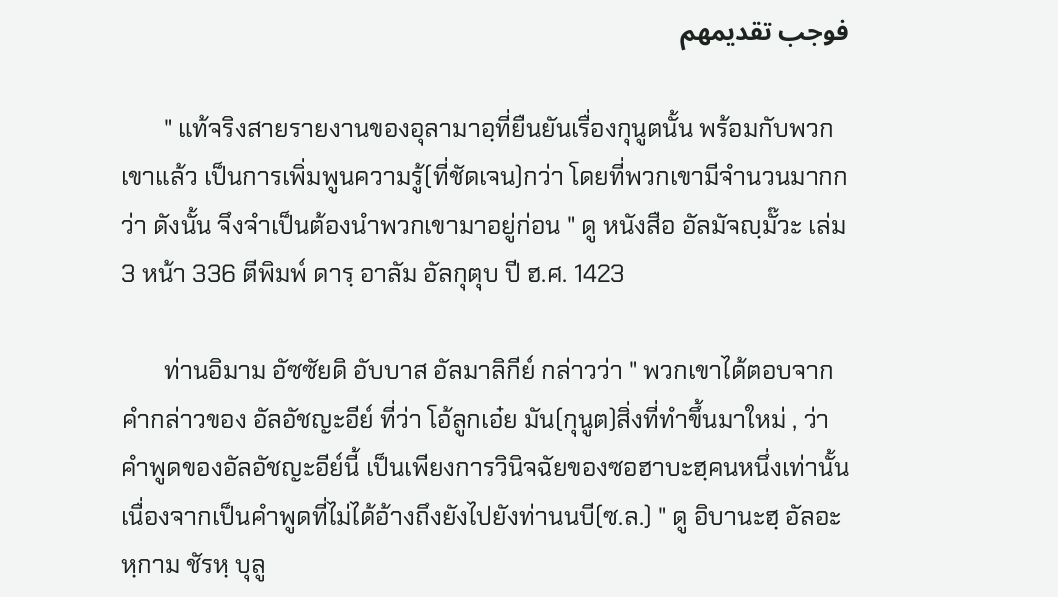فوجب تقديمهم

       " แท้จริงสายรายงานของอุลามาอฺที่ยืนยันเรื่องกุนูตนั้น พร้อมกับพวกเขาแล้ว เป็นการเพิ่มพูนความรู้(ที่ชัดเจน)กว่า โดยที่พวกเขามีจำนวนมากกว่า ดังนั้น จึงจำเป็นต้องนำพวกเขามาอยู่ก่อน " ดู หนังสือ อัลมัจญฺมั๊วะ เล่ม 3 หน้า 336 ตีพิมพ์ ดารฺ อาลัม อัลกุตุบ ปี ฮ.ศ. 1423

       ท่านอิมาม อัซซัยดิ อับบาส อัลมาลิกีย์ กล่าวว่า " พวกเขาได้ตอบจากคำกล่าวของ อัลอัชญะอีย์ ที่ว่า โอ้ลูกเอ๋ย มัน(กุนูต)สิ่งที่ทำขึ้นมาใหม่ , ว่า คำพูดของอัลอัชญะอีย์นี้ เป็นเพียงการวินิจฉัยของซอฮาบะฮฺคนหนึ่งเท่านั้น เนื่องจากเป็นคำพูดที่ไม่ได้อ้างถึงยังไปยังท่านนบี(ซ.ล.) " ดู อิบานะฮฺ อัลอะหฺกาม ชัรหฺ บุลู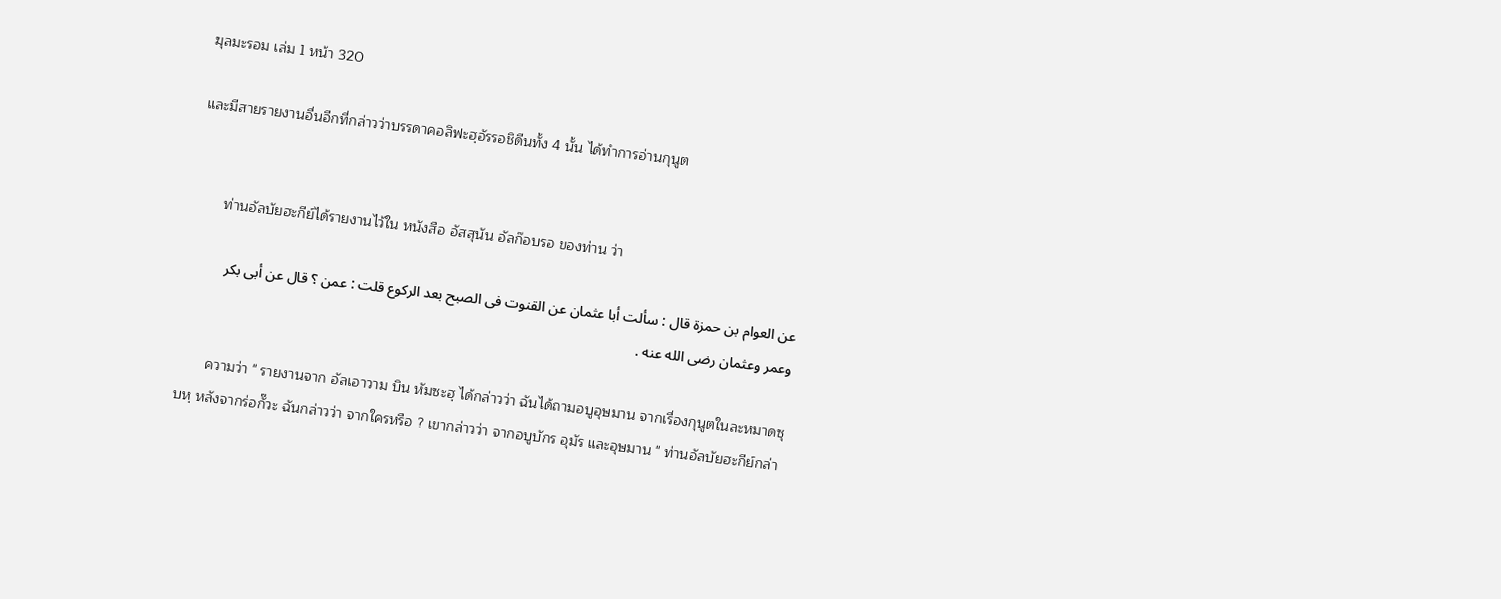ฆุลมะรอม เล่ม 1 หน้า 320

และมีสายรายงานอื่นอีกที่กล่าวว่าบรรดาคอลิฟะฮฺอัรรอชิดีนทั้ง 4 นั้น ได้ทำการอ่านกุนูต


       ท่านอัลบัยฮะกีย์ได้รายงานไว้ใน หนังสือ อัสสุนัน อัลก๊อบรอ ของท่าน ว่า

عن العوام بن حمزة قال : سألت أبا عثمان عن القنوت فى الصبح بعد الركوع قلت : عمن ؟ قال عن أبى بكر وعمر وعثمان رضى الله عنه .

       ความว่า " รายงานจาก อัลเอาวาม บิน หัมซะฮฺ ได้กล่าวว่า ฉันได้ถามอบูอุษมาน จากเรื่องกุนูตในละหมาดซุบหฺ หลังจากร่อกั๊วะ ฉันกล่าวว่า จากใครหรือ ? เขากล่าวว่า จากอบูบักร อุมัร และอุษมาน " ท่านอัลบัยฮะกีย์กล่า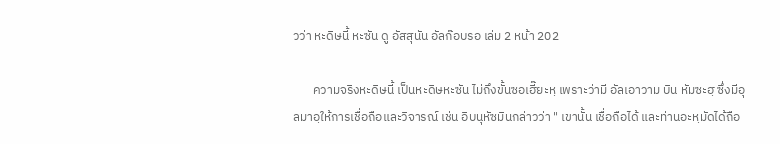วว่า หะดิษนี้ หะซัน ดู อัสสุนัน อัลก๊อบรอ เล่ม 2 หน้า 202

       ความจริงหะดิษนี้ เป็นหะดิษหะซัน ไม่ถึงขั้นซอเฮี๊ยะหฺ เพราะว่ามี อัลเอาวาม บิน หัมซะฮฺ ซึ่งมีอุลมาอฺให้การเชื่อถือและวิจารณ์ เช่น อิบนุหัซมินกล่าวว่า " เขานั้น เชื่อถือได้ และท่านอะหฺมัดได้ถือ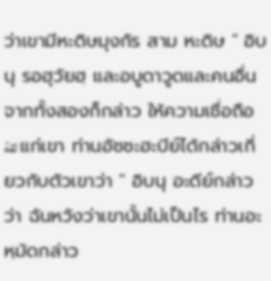ว่าเขามีหะดิษมุงกัร สาม หะดิษ " อิบนุ รอฮุวัยฮฺ และอบูดาวูดและคนอื่นจากทั้งสองก็กล่าว ให้ความเชื่อถือ ثقة แก่เขา ท่านอัซซะฮะบีย์ได้กล่าวเกี่ยวกับตัวเขาว่า " อิบนุ อะดีย์กล่าวว่า ฉันหวังว่าเขานั้นไม่เป็นไร ท่านอะหฺมัดกล่าว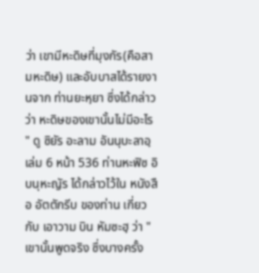ว่า เขามีหะดิษที่มุงกัร(คือสามหะดิษ) และอับบาสได้รายงานจาก ท่านยะหฺยา ซึ่งได้กล่าวว่า หะดิษของเขานั้นไม่มีอะไร " ดู ซิยัร อะลาม อันนุบะลาอฺ เล่ม 6 หน้า 536 ท่านหะฟิซ อิบนุหะญัร ได้กล่าวไว้ใน หนังสือ อัตตักรีบ ของท่าน เกี่ยวกับ เอาวาม บิน หัมซะฮฺ ว่า " เขานั้นพูดจริง ซึ่งบางครั้ง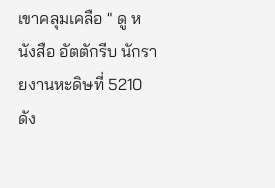เขาคลุมเคลือ " ดู หนังสือ อัตตักรีบ นักรายงานหะดิษที่ 5210 ดัง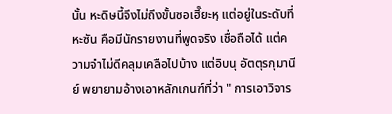นั้น หะดิษนี้จึงไม่ถึงขั้นซอเฮี๊ยะหฺ แต่อยู่ในระดับที่หะซัน คือมีนักรายงานที่พูดจริง เชื่อถือได้ แต่ความจำไม่ดีคลุมเคลือไปบ้าง แต่อิบนุ อัตตุรกุมานีย์ พยายามอ้างเอาหลักเกนฑ์ที่ว่า " การเอาวิจาร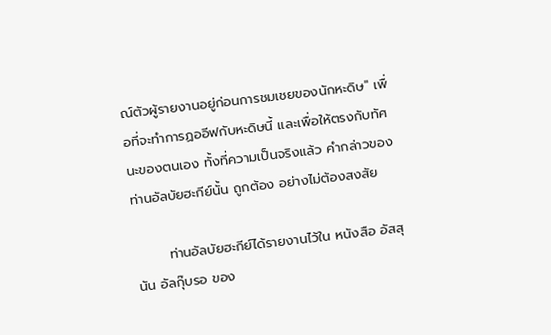ณ์ตัวผู้รายงานอยู่ก่อนการชมเชยของนักหะดิษ" เพื่อที่จะทำการฏออีฟกับหะดิษนี้ และเพื่อให้ตรงกับทัศนะของตนเอง ทั้งที่ความเป็นจริงแล้ว คำกล่าวของท่านอัลบัยฮะกีย์นั้น ถูกต้อง อย่างไม่ต้องสงสัย

       ท่านอัลบัยฮะกีย์ได้รายงานไว้ใน หนังสือ อัสสุนัน อัลกุ๊บรอ ของ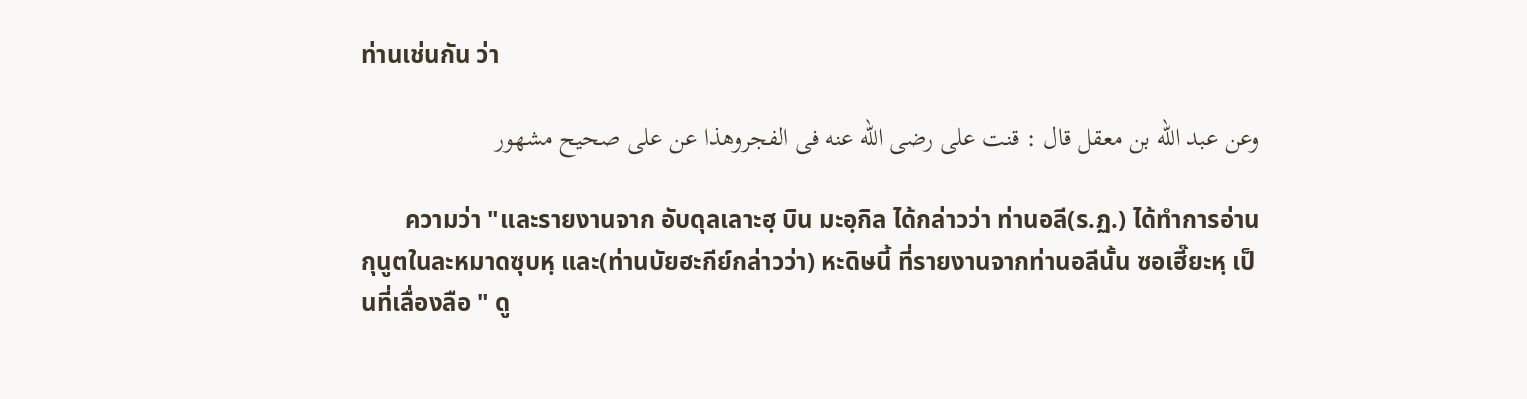ท่านเช่นกัน ว่า

وعن عبد الله بن معقل قال : قنت على رضى الله عنه فى الفجروهذا عن على صحيح مشهور

       ความว่า "และรายงานจาก อับดุลเลาะฮฺ บิน มะอฺกิล ได้กล่าวว่า ท่านอลี(ร.ฏ.) ได้ทำการอ่านกุนูตในละหมาดซุบหฺ และ(ท่านบัยฮะกีย์กล่าวว่า) หะดิษนี้ ที่รายงานจากท่านอลีนั้น ซอเฮี๊ยะหฺ เป็นที่เลื่องลือ " ดู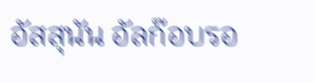อัสสุนัน อัลก๊อบรอ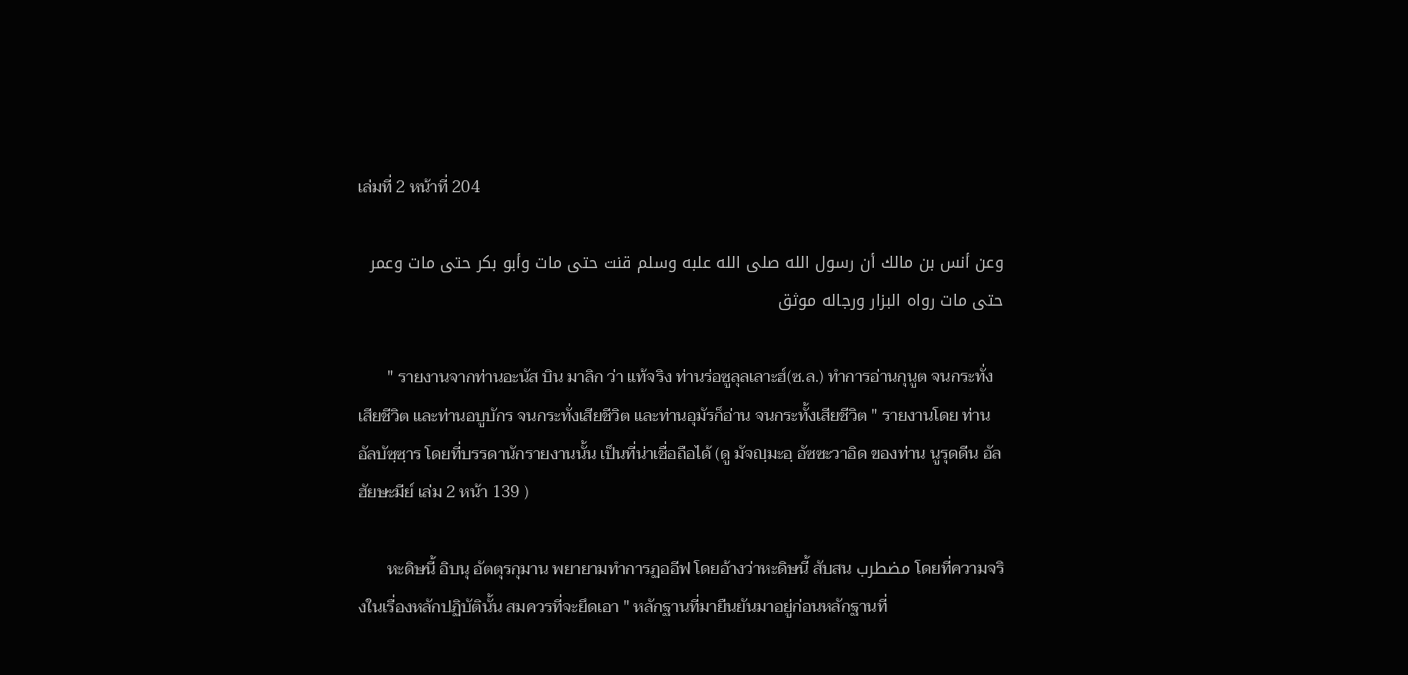เล่มที่ 2 หน้าที่ 204

وعن أنس بن مالك أن رسول الله صلى الله علبه وسلم قنت حتى مات وأبو بكر حتى مات وعمر حتى مات رواه البزار ورجاله موثق

       " รายงานจากท่านอะนัส บิน มาลิก ว่า แท้จริง ท่านร่อซูลุลเลาะฮ์(ซ.ล.) ทำการอ่านกุนูต จนกระทั่งเสียชีวิต และท่านอบูบักร จนกระทั่งเสียชีวิต และท่านอุมัรก็อ่าน จนกระทั้งเสียชีวิต " รายงานโดย ท่านอัลบัซฺซฺาร โดยที่บรรดานักรายงานนั้น เป็นที่น่าเชื่อถือได้ (ดู มัจญฺมะอฺ อัซซะวาอิด ของท่าน นูรุดดีน อัลฮัยษะมีย์ เล่ม 2 หน้า 139 )

       หะดิษนี้ อิบนุ อัตตุรกุมาน พยายามทำการฏออีฟ โดยอ้างว่าหะดิษนี้ สับสน مضطرب โดยที่ความจริงในเรื่องหลักปฏิบัตินั้น สมควรที่จะยึดเอา " หลักฐานที่มายืนยันมาอยู่ก่อนหลักฐานที่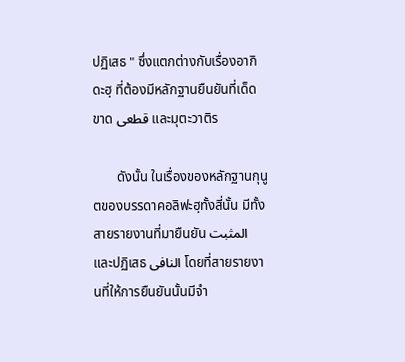ปฏิเสธ " ซึ่งแตกต่างกับเรื่องอากิดะฮฺ ที่ต้องมีหลักฐานยืนยันที่เด็ดขาด قطعى และมุตะวาติร

       ดังนั้น ในเรื่องของหลักฐานกุนูตของบรรดาคอลิฟะฮฺทั้งสี่นั้น มีทั้งสายรายงานที่มายืนยัน المثبت และปฏิเสธ النافى โดยที่สายรายงานที่ให้การยืนยันนั้นมีจำ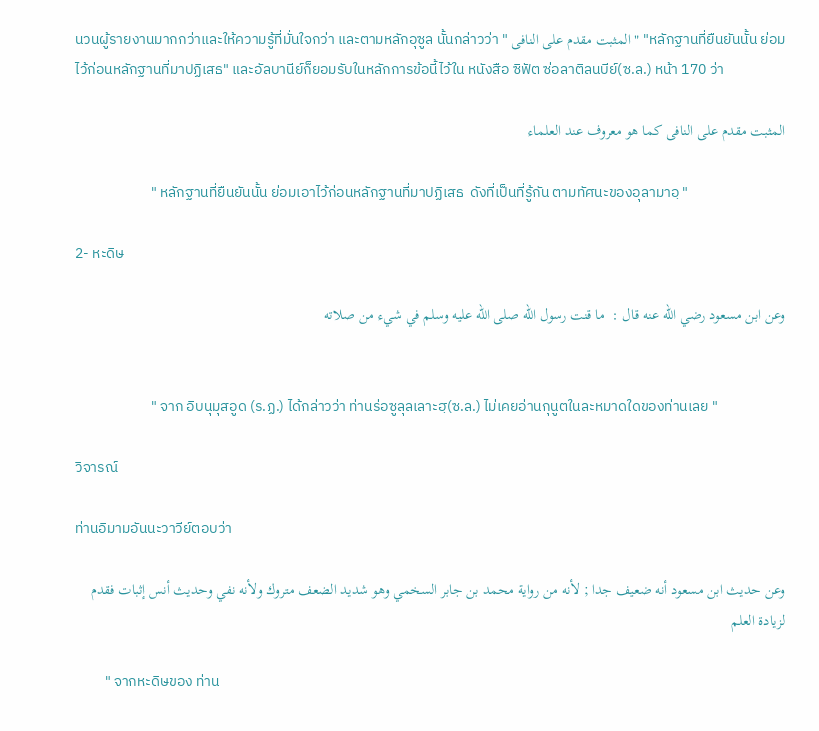นวนผู้รายงานมากกว่าและให้ความรู้ที่มั่นใจกว่า และตามหลักอุซูล นั้นกล่าวว่า " المثبت مقدم على النافى " "หลักฐานที่ยืนยันนั้น ย่อมไว้ก่อนหลักฐานที่มาปฏิเสธ" และอัลบานีย์ก็ยอมรับในหลักการข้อนี้ไว้ใน หนังสือ ซิฟัต ซ่อลาติลนบีย์(ซ.ล.) หน้า 170 ว่า

المثبت مقدم على النافى كما هو معروف عند العلماء

                       " หลักฐานที่ยืนยันนั้น ย่อมเอาไว้ก่อนหลักฐานที่มาปฏิเสธ  ดังที่เป็นที่รู้กัน ตามทัศนะของอุลามาอฺ "

2- หะดิษ

وعن ابن مسعود رضي الله عنه قال :  ما قنت رسول الله صلى الله عليه وسلم في شيء من صلاته


                       " จาก อิบนุมุสอูด (ร.ฏ.) ได้กล่าวว่า ท่านร่อซูลุลเลาะฮฺ(ซ.ล.) ไม่เคยอ่านกุนูตในละหมาดใดของท่านเลย "

วิจารณ์

ท่านอิมามอันนะวาวีย์ตอบว่า

وعن حديث ابن مسعود أنه ضعيف جدا ; لأنه من رواية محمد بن جابر السخمي وهو شديد الضعف متروك ولأنه نفي وحديث أنس إثبات فقدم لزيادة العلم

         " จากหะดิษของ ท่าน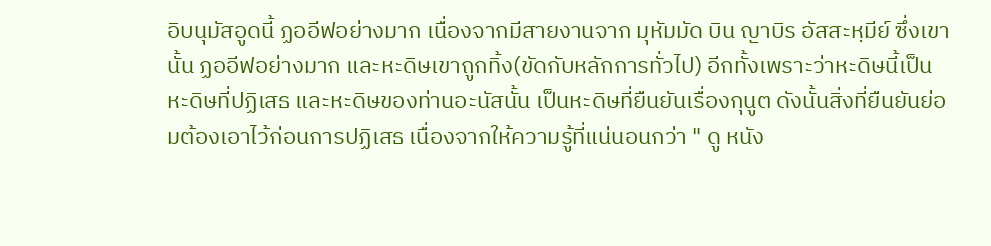อิบนุมัสอูดนี้ ฏออีฟอย่างมาก เนื่องจากมีสายงานจาก มุหัมมัด บิน ญาบิร อัสสะหฺมีย์ ซึ่งเขานั้น ฏออีฟอย่างมาก และหะดิษเขาถูกทิ้ง(ขัดกับหลักการทั่วไป) อีกทั้งเพราะว่าหะดิษนี้เป็นหะดิษที่ปฏิเสธ และหะดิษของท่านอะนัสนั้น เป็นหะดิษที่ยืนยันเรื่องกุนูต ดังนั้นสิ่งที่ยืนยันย่อมต้องเอาไว้ก่อนการปฏิเสธ เนื่องจากให้ความรู้ที่แน่นอนกว่า " ดู หนัง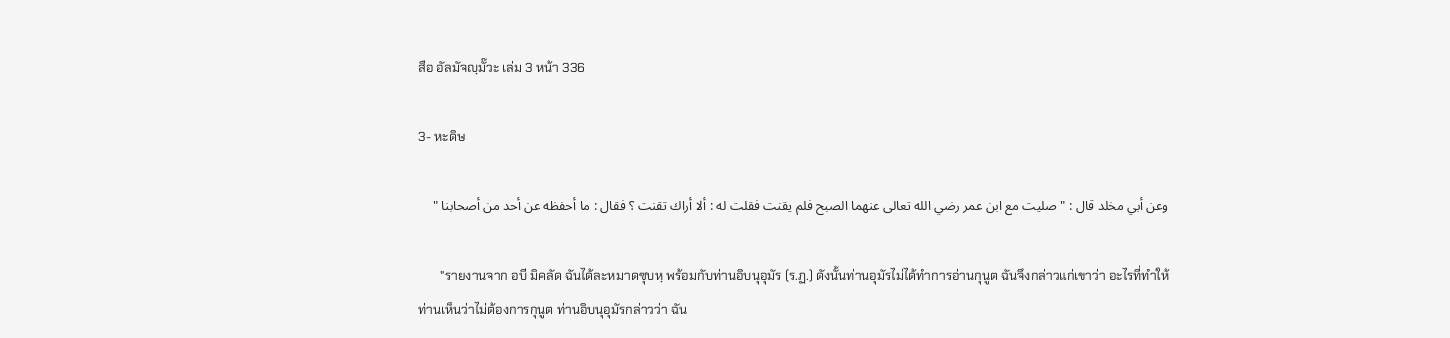สือ อัลมัจญฺมั๊วะ เล่ม 3 หน้า 336

3- หะดิษ

وعن أبي مخلد قال : " صليت مع ابن عمر رضي الله تعالى عنهما الصبح فلم يقنت فقلت له : ألا أراك تقنت ؟ فقال : ما أحفظه عن أحد من أصحابنا "

       "รายงานจาก อบี มิคลัด ฉันได้ละหมาดซุบหฺ พร้อมกับท่านอิบนุอุมัร (ร.ฏ.) ดังนั้นท่านอุมัรไม่ได้ทำการอ่านกุนูต ฉันจึงกล่าวแก่เขาว่า อะไรที่ทำให้ท่านเห็นว่าไม่ต้องการกุนูต ท่านอิบนุอุมัรกล่าวว่า ฉัน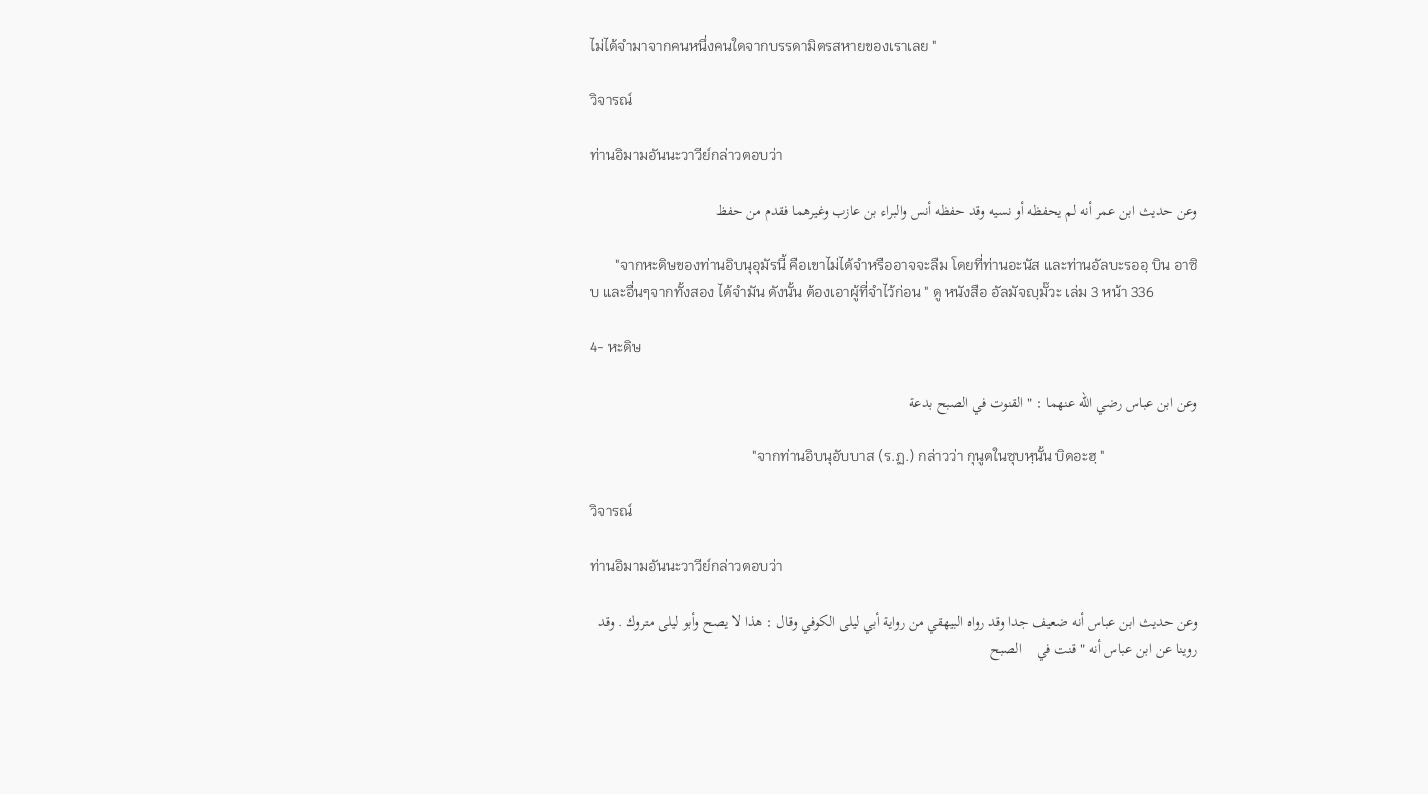ไม่ได้จำมาจากคนหนึ่งคนใดจากบรรดามิตรสหายของเราเลย "

วิจารณ์

ท่านอิมามอันนะวาวีย์กล่าวตอบว่า

وعن حديث ابن عمر أنه لم يحفظه أو نسيه وقد حفظه أنس والبراء بن عازب وغيرهما فقدم من حفظ

       "จากหะดิษของท่านอิบนุอุมัรนี้ คือเขาไม่ได้จำหรืออาจจะลืม โดยที่ท่านอะนัส และท่านอัลบะรออฺ บิน อาซิบ และอื่นๆจากทั้งสอง ได้จำมัน ดังนั้น ต้องเอาผู้ที่จำไว้ก่อน " ดู หนังสือ อัลมัจญฺมั๊วะ เล่ม 3 หน้า 336

4- หะดิษ

وعن ابن عباس رضي الله عنهما : " القنوت في الصبح بدعة

                                             "จากท่านอิบนุอับบาส (ร.ฏ.) กล่าวว่า กุนูตในซุบหฺนั้น บิดอะฮฺ "

วิจารณ์

ท่านอิมามอันนะวาวีย์กล่าวตอบว่า

وعن حديث ابن عباس أنه ضعيف جدا وقد رواه البيهقي من رواية أبي ليلى الكوفي وقال : هذا لا يصح وأبو ليلى متروك . وقد روينا عن ابن عباس أنه " قنت في    الصبح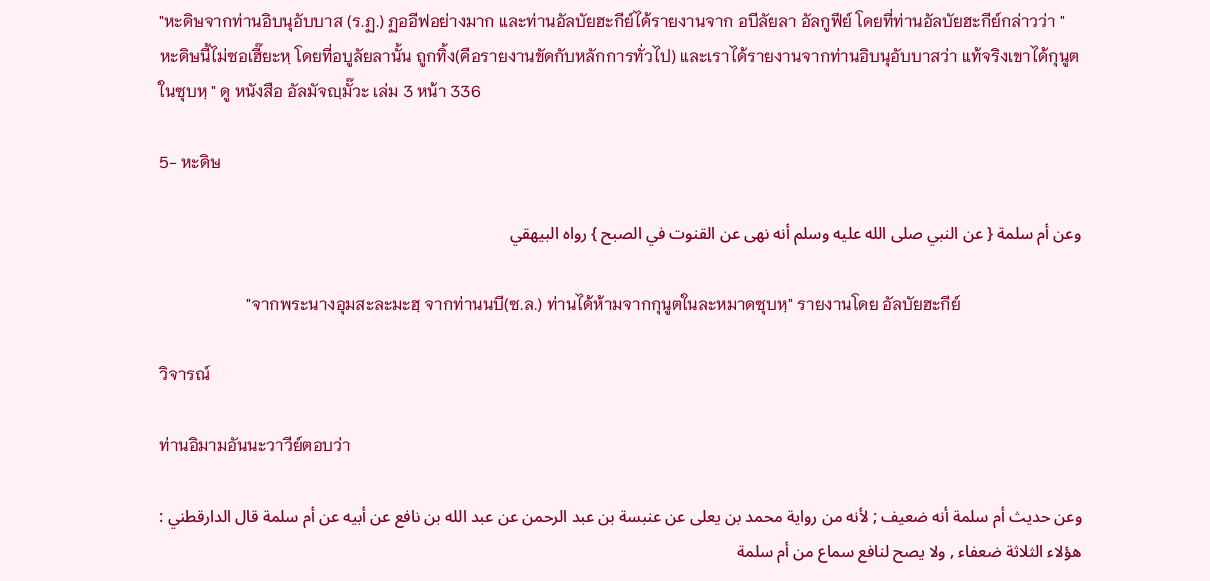"หะดิษจากท่านอิบนุอับบาส (ร.ฏ.) ฏออีฟอย่างมาก และท่านอัลบัยฮะกีย์ได้รายงานจาก อบีลัยลา อัลกูฟีย์ โดยที่ท่านอัลบัยฮะกีย์กล่าวว่า " หะดิษนี้ไม่ซอเฮี๊ยะหฺ โดยที่อบูลัยลานั้น ถูกทิ้ง(คือรายงานขัดกับหลักการทั่วไป) และเราได้รายงานจากท่านอิบนุอับบาสว่า แท้จริงเขาได้กุนูตในซุบหฺ " ดู หนังสือ อัลมัจญฺมั๊วะ เล่ม 3 หน้า 336

5- หะดิษ

وعن أم سلمة { عن النبي صلى الله عليه وسلم أنه نهى عن القنوت في الصبح } رواه البيهقي

                     "จากพระนางอุมสะละมะฮฺ จากท่านนบี(ซ.ล.) ท่านได้ห้ามจากกุนูตในละหมาดซุบหฺ" รายงานโดย อัลบัยฮะกีย์

วิจารณ์

ท่านอิมามอันนะวาวีย์ตอบว่า

وعن حديث أم سلمة أنه ضعيف ; لأنه من رواية محمد بن يعلى عن عنبسة بن عبد الرحمن عن عبد الله بن نافع عن أبيه عن أم سلمة قال الدارقطني : هؤلاء الثلاثة ضعفاء , ولا يصح لنافع سماع من أم سلمة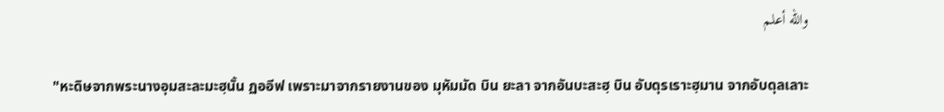والله أعلم

       "หะดิษจากพระนางอุมสะละมะฮฺนั้น ฏออีฟ เพราะมาจากรายงานของ มุหัมมัด บิน ยะลา จากอันบะสะฮฺ บิน อับดุรเราะฮฺมาน จากอับดุลเลาะ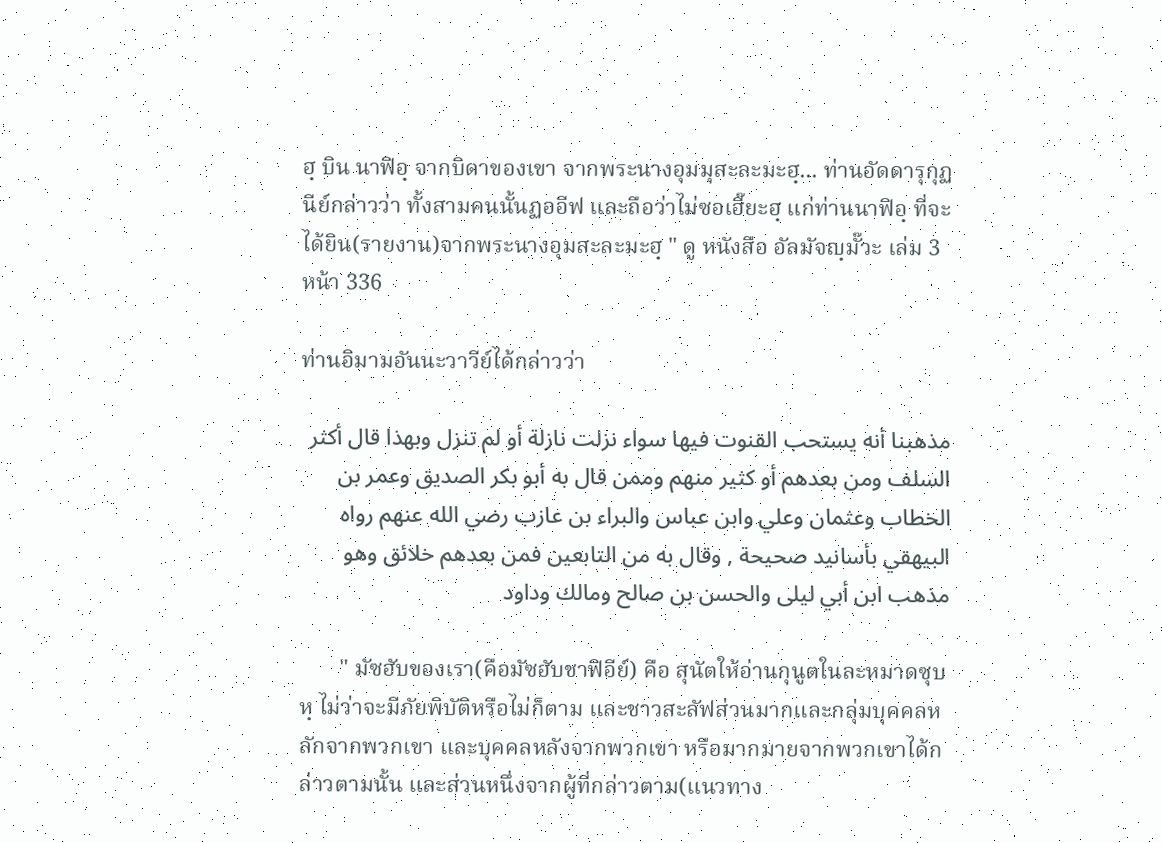ฮฺ บิน นาฟิอฺ จากบิดาของเขา จากพระนางอุมมุสะละมะฮฺ... ท่านอัดดารุกุฏนีย์กล่าวว่า ทั้งสามคนนั้นฏออีฟ และถือว่าไม่ซอเฮี๊ยะฮฺ แก่ท่านนาฟิอฺ ที่จะได้ยิน(รายงาน)จากพระนางอุมสะละมะฮฺ " ดู หนังสือ อัลมัจญฺมั๊วะ เล่ม 3 หน้า 336

ท่านอิมามอันนะวาวีย์ได้กล่าวว่า

مذهبنا أنه يستحب القنوت فيها سواء نزلت نازلة أو لم تنزل وبهذا قال أكثر السلف ومن بعدهم أو كثير منهم وممن قال به أبو بكر الصديق وعمر بن الخطاب وعثمان وعلي وابن عباس والبراء بن عازب رضي الله عنهم رواه البيهقي بأسانيد صحيحة , وقال به من التابعين فمن بعدهم خلائق وهو مذهب ابن أبي ليلى والحسن بن صالح ومالك وداود

       " มัซฮับของเรา(คือมัซฮับชาฟิอีย์) คือ สุนัตให้อ่านกุนูตในละหมาดซุบหฺ ไม่ว่าจะมีภัยพิบัติหรือไม่ก็ตาม และชาวสะลัฟส่วนมากและกลุ่มบุคคลหลักจากพวกเขา และบุคคลหลังจากพวกเขา หรือมากมายจากพวกเขาได้กล่าวตามนั้น และส่วนหนึ่งจากผู้ที่กล่าวตาม(แนวทาง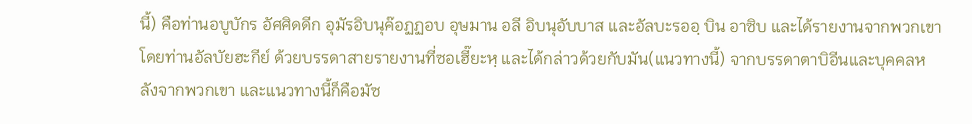นี้) คือท่านอบูบักร อัศศิดดีก อุมัรอิบนุค๊อฏฏอบ อุษมาน อลี อิบนุอับบาส และอัลบะรออฺ บิน อาซิบ และได้รายงานจากพวกเขาโดยท่านอัลบัยฮะกีย์ ด้วยบรรดาสายรายงานที่ซอเฮี๊ยะหฺ และได้กล่าวด้วยกับมัน(แนวทางนี้) จากบรรดาตาบิอีนและบุคคลหลังจากพวกเขา และแนวทางนี้ก็คือมัซ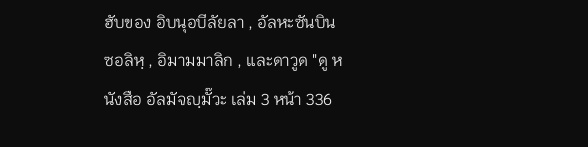ฮับของ อิบนุอบีลัยลา , อัลหะซันบินซอลิหฺ , อิมามมาลิก , และดาวูด "ดู หนังสือ อัลมัจญฺมั๊วะ เล่ม 3 หน้า 336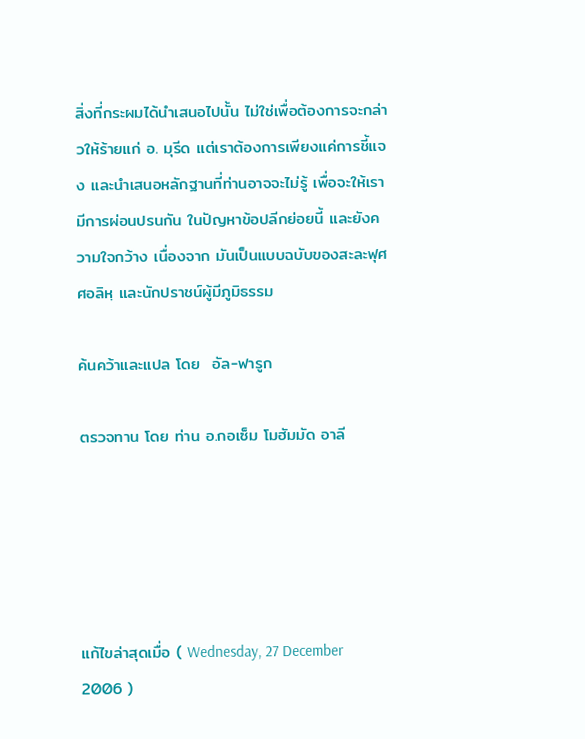สิ่งที่กระผมได้นำเสนอไปนั้น ไม่ใช่เพื่อต้องการจะกล่าวให้ร้ายแก่ อ. มุรีด แต่เราต้องการเพียงแค่การชี้แจง และนำเสนอหลักฐานที่ท่านอาจจะไม่รู้ เพื่อจะให้เรา มีการผ่อนปรนกัน ในปัญหาข้อปลีกย่อยนี้ และยังความใจกว้าง เนื่องจาก มันเป็นแบบฉบับของสะละฟุศศอลิหฺ และนักปราชน์ผู้มีภูมิธรรม

ค้นคว้าและแปล โดย  อัล-ฟารูก

ตรวจทาน โดย ท่าน อ.กอเซ็ม โมฮัมมัด อาลี





แก้ไขล่าสุดเมื่อ ( Wednesday, 27 December 2006 )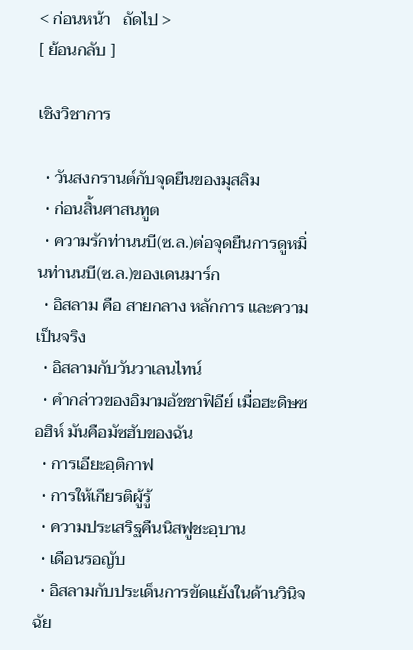< ก่อนหน้า   ถัดไป >
[ ย้อนกลับ ]

เชิงวิชาการ

  • วันสงกรานต์กับจุดยืนของมุสลิม
  • ก่อนสิ้นศาสนทูต
  • ความรักท่านนบี(ซ.ล.)ต่อจุดยืนการดูหมิ่นท่านนบี(ซ.ล.)ของเดนมาร์ก
  • อิสลาม คือ สายกลาง หลักการ และความเป็นจริง
  • อิสลามกับวันวาเลนไทน์
  • คำกล่าวของอิมามอัชชาฟิอีย์ เมื่อฮะดิษซอฮิห์ มันคือมัซฮับของฉัน
  • การเอียะอฺติกาฟ
  • การให้เกียรติผู้รู้
  • ความประเสริฐคืนนิสฟูชะอฺบาน
  • เดือนรอญับ
  • อิสลามกับประเด็นการขัดแย้งในด้านวินิจฉัย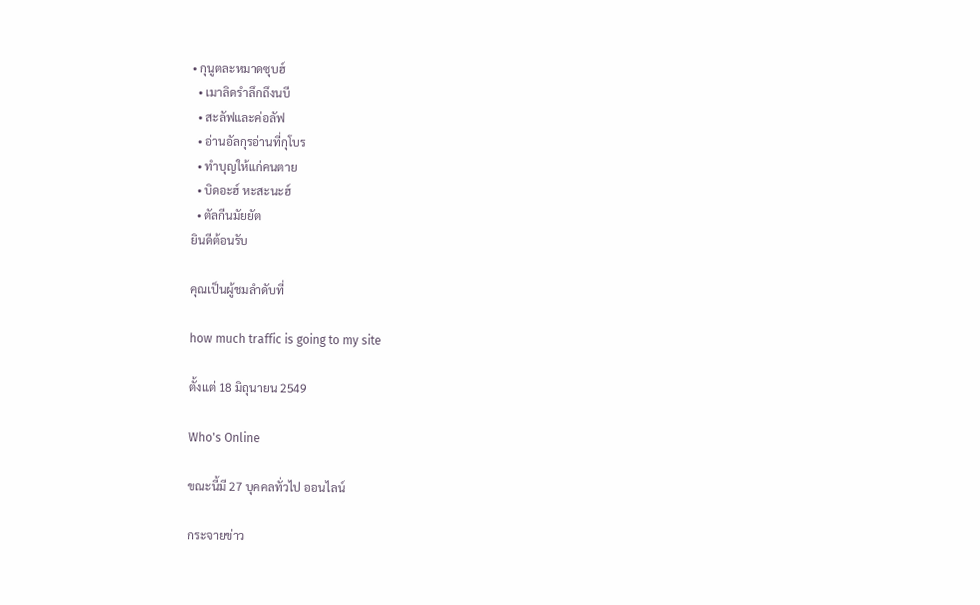• กุนูตละหมาดซุบฮ์
  • เมาลิดรำลึกถึงนบี
  • สะลัฟและค่อลัฟ
  • อ่านอัลกุรอ่านที่กุโบร
  • ทำบุญให้แก่คนตาย
  • บิดอะฮ์ หะสะนะฮ์
  • ตัลกีนมัยยัต
ยินดีต้อนรับ

คุณเป็นผู้ชมลำดับที่

how much traffic is going to my site

ตั้งแต่ 18 มิถุนายน 2549

Who's Online

ขณะนี้มี 27 บุคคลทั่วไป ออนไลน์

กระจายข่าว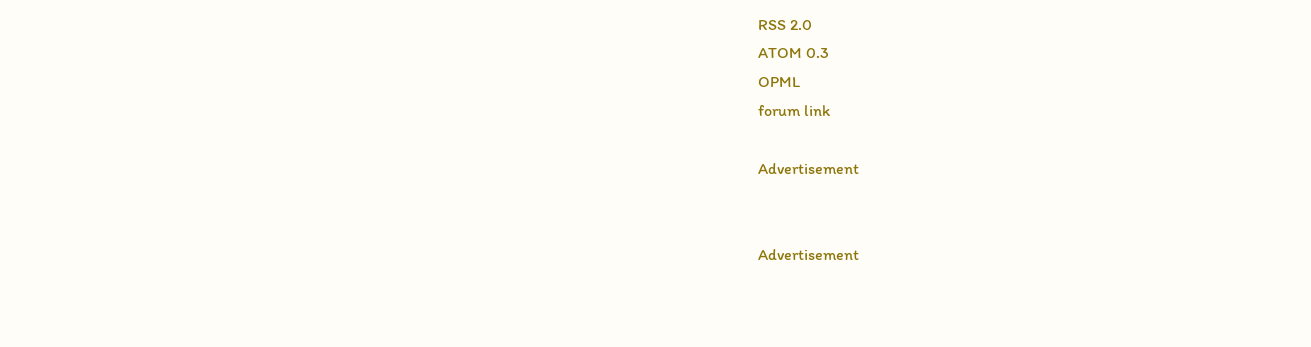RSS 2.0
ATOM 0.3
OPML
forum link

Advertisement


Advertisement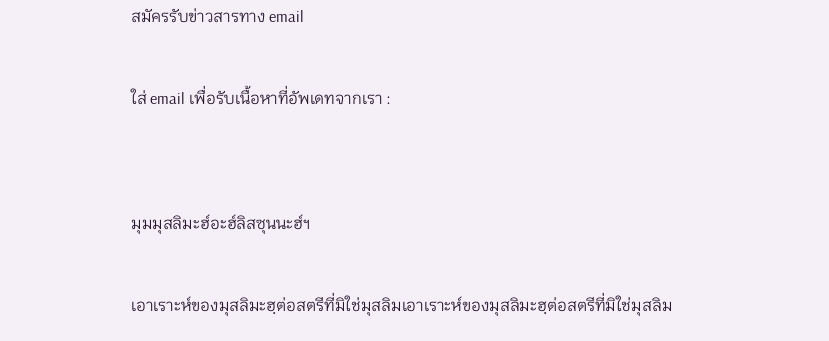สมัครรับข่าวสารทาง email

ใส่ email เพื่อรับเนื้อหาที่อัพเดทจากเรา :


มุมมุสลิมะฮ์อะฮ์ลิสซุนนะฮ์ฯ

เอาเราะห์ของมุสลิมะฮฺต่อสตรีที่มิใช่มุสลิมเอาเราะห์ของมุสลิมะฮฺต่อสตรีที่มิใช่มุสลิม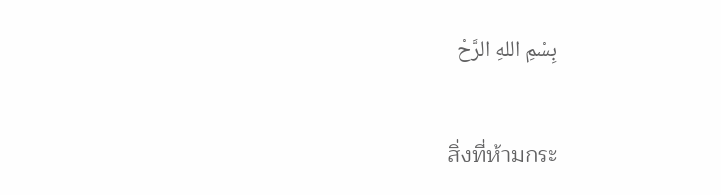بِسْمِ اللهِ الرَّحْ

สิ่งที่ห้ามกระ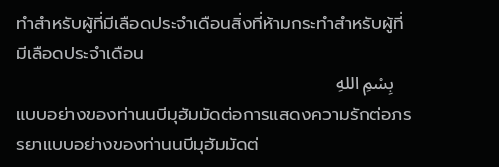ทำสำหรับผู้ที่มีเลือดประจำเดือนสิ่งที่ห้ามกระทำสำหรับผู้ที่มีเลือดประจำเดือน
    بِسْمِ اللهِ
แบบอย่างของท่านนบีมุฮัมมัดต่อการแสดงความรักต่อภรรยาแบบอย่างของท่านนบีมุฮัมมัดต่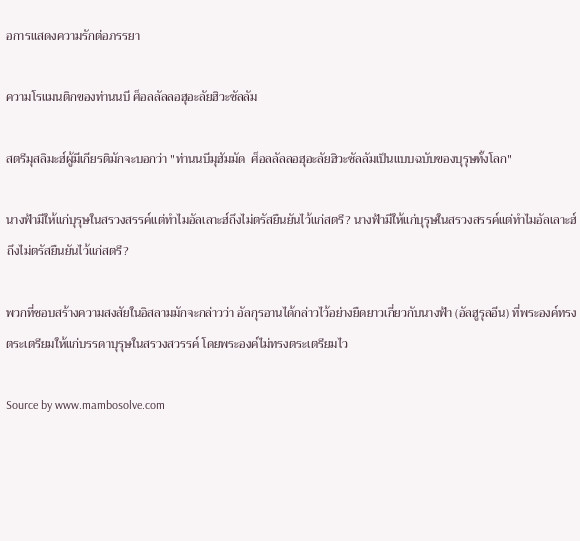อการแสดงความรักต่อภรรยา

ความโรแมนติกของท่านนบี ศ็อลลัลลอฮุอะลัยฮิวะซัลลัม

สตรีมุสลิมะฮ์ผู้มีเกียรติมักจะบอกว่า "ท่านนบีมุฮัมมัด  ศ็อลลัลลอฮุอะลัยฮิวะซัลลัมเป็นแบบฉบับของบุรุษทั้งโลก"

นางฟ้ามีให้แก่บุรุษในสรวงสรรค์แต่ทำไมอัลเลาะฮ์ถึงไม่ตรัสยืนยันไว้แก่สตรี? นางฟ้ามีให้แก่บุรุษในสรวงสรรค์แต่ทำไมอัลเลาะฮ์ถึงไม่ตรัสยืนยันไว้แก่สตรี?

พวกที่ชอบสร้างความสงสัยในอิสลามมักจะกล่าวว่า อัลกุรอานได้กล่าวไว้อย่างยืดยาวเกี่ยวกับนางฟ้า (อัลฮูรุลอีน) ที่พระองค์ทรงตระเตรียมให้แก่บรรดาบุรุษในสรวงสวรรค์ โดยพระองค์ไม่ทรงตระเตรียมไว

Source by www.mambosolve.com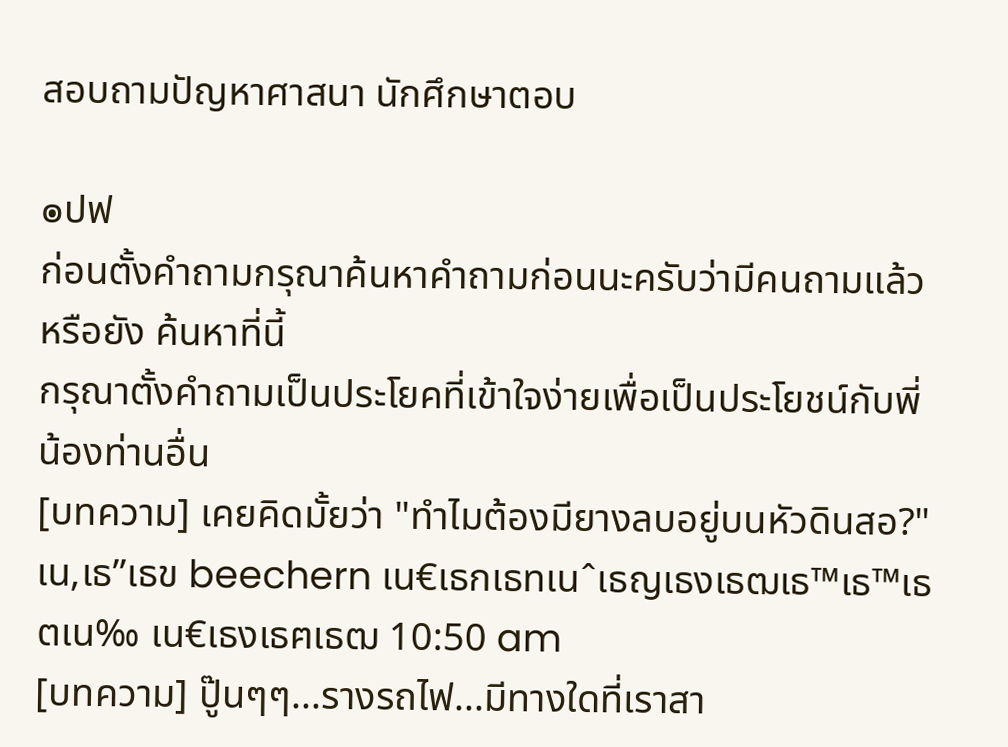สอบถามปัญหาศาสนา นักศึกษาตอบ

๏ปฟ
ก่อนตั้งคำถามกรุณาค้นหาคำถามก่อนนะครับว่ามีคนถามแล้วหรือยัง ค้นหาที่นี้
กรุณาตั้งคำถามเป็นประโยคที่เข้าใจง่ายเพื่อเป็นประโยชน์กับพี่น้องท่านอื่น
[บทความ] เคยคิดมั้ยว่า "ทำไมต้องมียางลบอยู่บนหัวดินสอ?" เน‚เธ”เธข beechern เน€เธกเธทเนˆเธญเธงเธฒเธ™เธ™เธตเน‰ เน€เธงเธฅเธฒ 10:50 am
[บทความ] ปู๊นๆๆ...รางรถไฟ...มีทางใดที่เราสา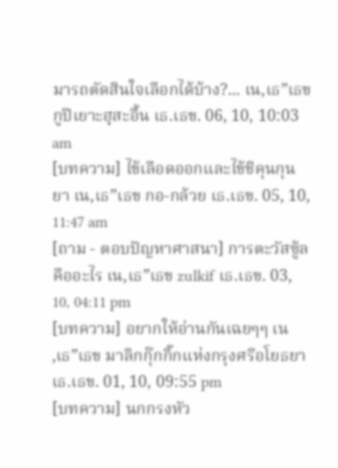มารถตัดสินใจเลือกได้บ้าง?... เน‚เธ”เธข กูปีเยาะฮฺสะอื้น เธ.เธข. 06, 10, 10:03 am
[บทความ] ไข้เลือดออกและไข้ชิคุนกุนยา เน‚เธ”เธข กอ-กล้วย เธ.เธข. 05, 10, 11:47 am
[ถาม - ตอบปัญหาศาสนา] การตะวัสซู้ลคืออะไร เน‚เธ”เธข zulkif เธ.เธข. 03, 10, 04:11 pm
[บทความ] อยากให้อ่านกันเฉยๆๆ เน‚เธ”เธข มาลิกกุ๊กกิ๊กแห่งกรุงศรีอโยธยา เธ.เธข. 01, 10, 09:55 pm
[บทความ] นกกรงหัว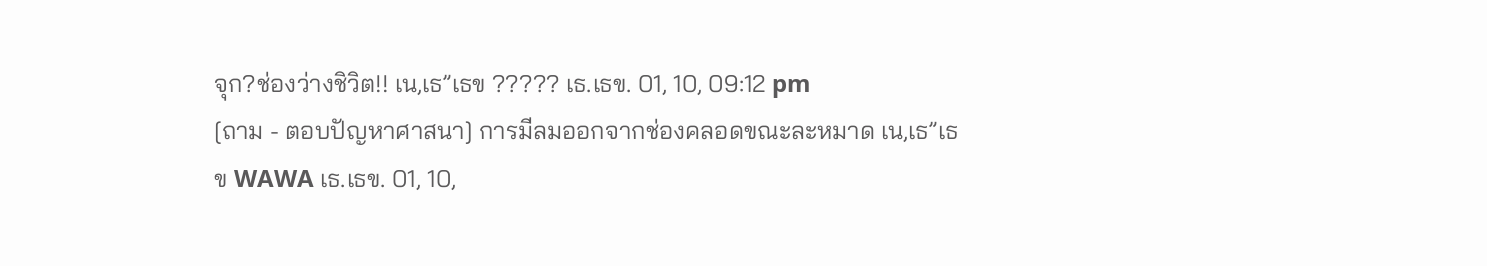จุก?ช่องว่างชิวิต!! เน‚เธ”เธข ????? เธ.เธข. 01, 10, 09:12 pm
[ถาม - ตอบปัญหาศาสนา] การมีลมออกจากช่องคลอดขณะละหมาด เน‚เธ”เธข WAWA เธ.เธข. 01, 10,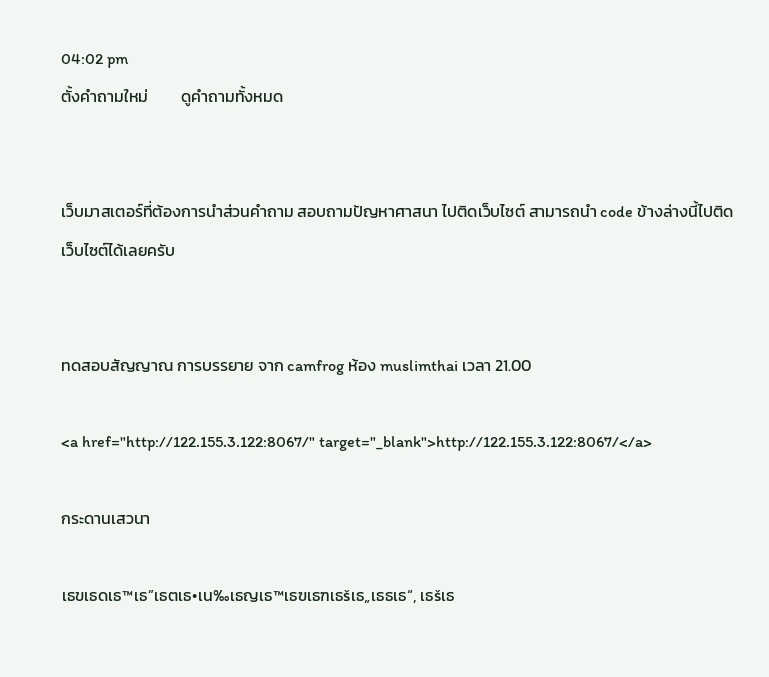04:02 pm
ตั้งคำถามใหม่         ดูคำถามทั้งหมด


เว็บมาสเตอร์ที่ต้องการนำส่วนคำถาม สอบถามปัญหาศาสนา ไปติดเว็บไซต์ สามารถนำ code ข้างล่างนี้ไปติดเว็บไซต์ได้เลยครับ


ทดสอบสัญญาณ การบรรยาย จาก camfrog ห้อง muslimthai เวลา 21.00

<a href="http://122.155.3.122:8067/" target="_blank">http://122.155.3.122:8067/</a>

กระดานเสวนา

เธขเธดเธ™เธ”เธตเธ•เน‰เธญเธ™เธฃเธฑเธšเธ„เธธเธ“, เธšเธ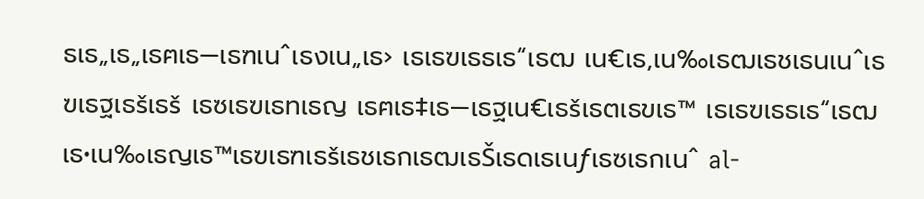ธเธ„เธ„เธฅเธ—เธฑเนˆเธงเน„เธ› เธเธฃเธธเธ“เธฒ เน€เธ‚เน‰เธฒเธชเธนเนˆเธฃเธฐเธšเธš เธซเธฃเธทเธญ เธฅเธ‡เธ—เธฐเน€เธšเธตเธขเธ™ เธเธฃเธธเธ“เธฒเธ•เน‰เธญเธ™เธฃเธฑเธšเธชเธกเธฒเธŠเธดเธเนƒเธซเธกเนˆ al-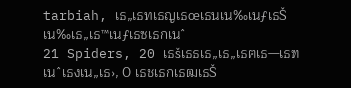tarbiah, เธ„เธทเธญเธœเธนเน‰เนƒเธŠเน‰เธ„เธ™เนƒเธซเธกเนˆ
21 Spiders, 20 เธšเธธเธ„เธ„เธฅเธ—เธฑเนˆเธงเน„เธ›, 0 เธชเธกเธฒเธŠ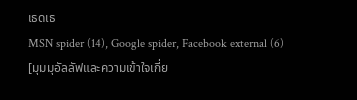เธดเธ
MSN spider (14), Google spider, Facebook external (6)
[มุมมุอัลลัฟและความเข้าใจเกี่ย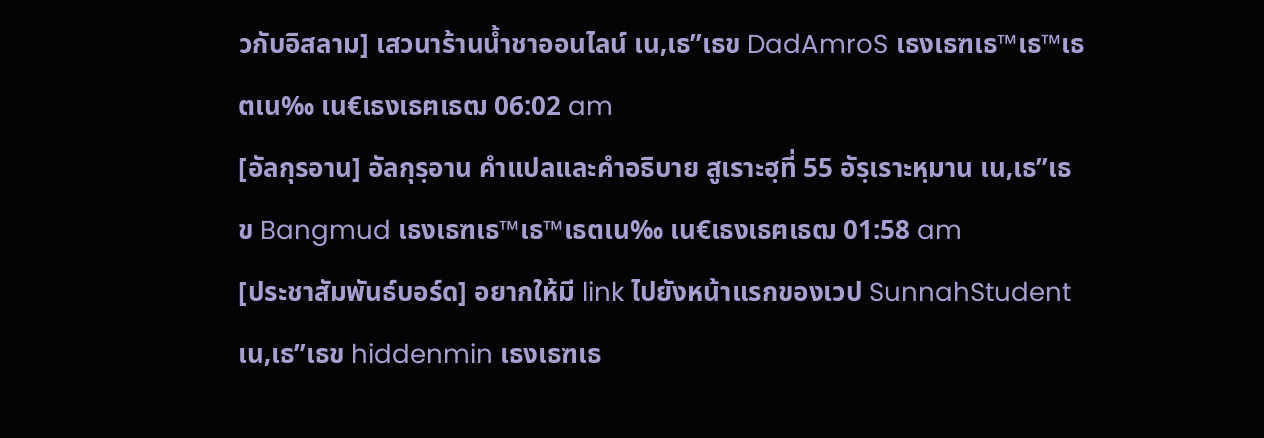วกับอิสลาม] เสวนาร้านน้ำชาออนไลน์ เน‚เธ”เธข DadAmroS เธงเธฑเธ™เธ™เธตเน‰ เน€เธงเธฅเธฒ 06:02 am
[อัลกุรอาน] อัลกุรฺอาน คำแปลและคำอธิบาย สูเราะฮฺที่ 55 อัรฺเราะหฺมาน เน‚เธ”เธข Bangmud เธงเธฑเธ™เธ™เธตเน‰ เน€เธงเธฅเธฒ 01:58 am
[ประชาสัมพันธ์บอร์ด] อยากให้มี link ไปยังหน้าแรกของเวป SunnahStudent เน‚เธ”เธข hiddenmin เธงเธฑเธ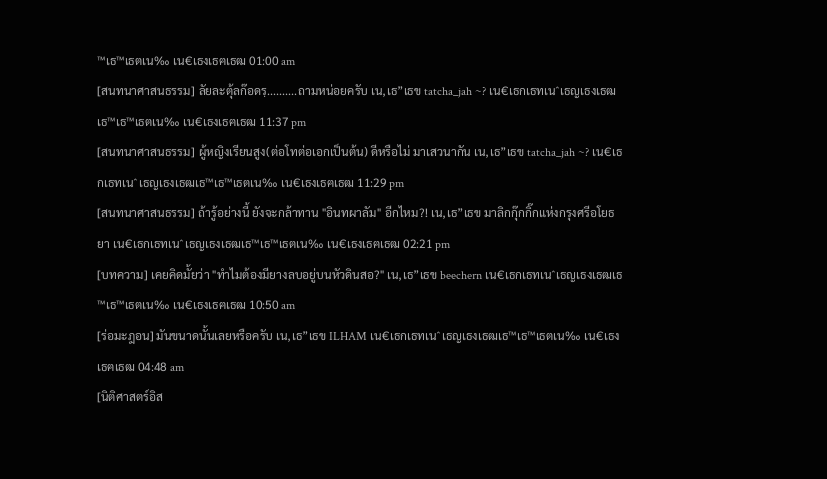™เธ™เธตเน‰ เน€เธงเธฅเธฒ 01:00 am
[สนทนาศาสนธรรม] ลัยละตุ้ลก๊อดรฺ..........ถามหน่อยครับ เน‚เธ”เธข tatcha_jah ~? เน€เธกเธทเนˆเธญเธงเธฒเธ™เธ™เธตเน‰ เน€เธงเธฅเธฒ 11:37 pm
[สนทนาศาสนธรรม] ผู้หญิงเรียนสูง(ต่อโทต่อเอกเป็นต้น) ดีหรือไม่ มาเสวนากัน เน‚เธ”เธข tatcha_jah ~? เน€เธกเธทเนˆเธญเธงเธฒเธ™เธ™เธตเน‰ เน€เธงเธฅเธฒ 11:29 pm
[สนทนาศาสนธรรม] ถ้ารู้อย่างนี้ ยังจะกล้าทาน "อินทผาลัม" อีกไหม?! เน‚เธ”เธข มาลิกกุ๊กกิ๊กแห่งกรุงศรีอโยธยา เน€เธกเธทเนˆเธญเธงเธฒเธ™เธ™เธตเน‰ เน€เธงเธฅเธฒ 02:21 pm
[บทความ] เคยคิดมั้ยว่า "ทำไมต้องมียางลบอยู่บนหัวดินสอ?" เน‚เธ”เธข beechern เน€เธกเธทเนˆเธญเธงเธฒเธ™เธ™เธตเน‰ เน€เธงเธฅเธฒ 10:50 am
[ร่อมะฎอน] มันขนาดนั้นเลยหรือครับ เน‚เธ”เธข ILHAM เน€เธกเธทเนˆเธญเธงเธฒเธ™เธ™เธตเน‰ เน€เธงเธฅเธฒ 04:48 am
[นิติศาสตร์อิส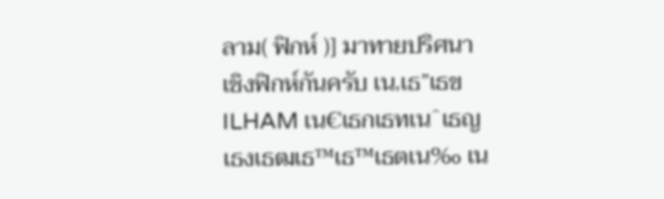ลาม( ฟิกห์ )] มาทายปริศนาเชิงฟิกห์กันครับ เน‚เธ”เธข ILHAM เน€เธกเธทเนˆเธญเธงเธฒเธ™เธ™เธตเน‰ เน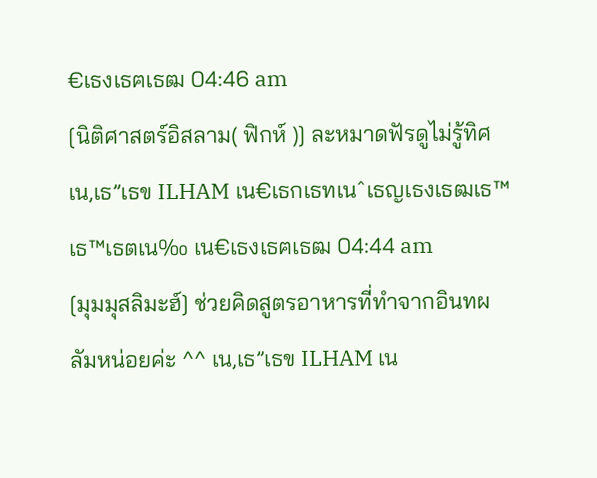€เธงเธฅเธฒ 04:46 am
[นิติศาสตร์อิสลาม( ฟิกห์ )] ละหมาดฟัรดูไม่รู้ทิศ เน‚เธ”เธข ILHAM เน€เธกเธทเนˆเธญเธงเธฒเธ™เธ™เธตเน‰ เน€เธงเธฅเธฒ 04:44 am
[มุมมุสลิมะฮ์] ช่วยคิดสูตรอาหารที่ทำจากอินทผลัมหน่อยค่ะ ^^ เน‚เธ”เธข ILHAM เน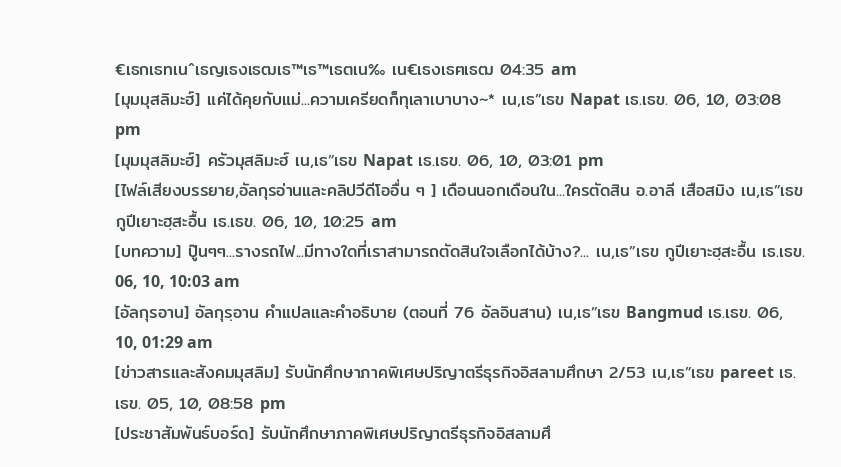€เธกเธทเนˆเธญเธงเธฒเธ™เธ™เธตเน‰ เน€เธงเธฅเธฒ 04:35 am
[มุมมุสลิมะฮ์] แค่ได้คุยกับแม่...ความเครียดก็ทุเลาเบาบาง~* เน‚เธ”เธข Napat เธ.เธข. 06, 10, 03:08 pm
[มุมมุสลิมะฮ์] ครัวมุสลิมะฮ์ เน‚เธ”เธข Napat เธ.เธข. 06, 10, 03:01 pm
[ไฟล์เสียงบรรยาย,อัลกุรอ่านและคลิปวีดีโออื่น ๆ ] เดือนนอกเดือนใน...ใครตัดสิน อ.อาลี เสือสมิง เน‚เธ”เธข กูปีเยาะฮฺสะอื้น เธ.เธข. 06, 10, 10:25 am
[บทความ] ปู๊นๆๆ...รางรถไฟ...มีทางใดที่เราสามารถตัดสินใจเลือกได้บ้าง?... เน‚เธ”เธข กูปีเยาะฮฺสะอื้น เธ.เธข. 06, 10, 10:03 am
[อัลกุรอาน] อัลกุรฺอาน คำแปลและคำอธิบาย (ตอนที่ 76 อัลอินสาน) เน‚เธ”เธข Bangmud เธ.เธข. 06, 10, 01:29 am
[ข่าวสารและสังคมมุสลิม] รับนักศึกษาภาคพิเศษปริญาตรีธุรกิจอิสลามศึกษา 2/53 เน‚เธ”เธข pareet เธ.เธข. 05, 10, 08:58 pm
[ประชาสัมพันธ์บอร์ด] รับนักศึกษาภาคพิเศษปริญาตรีธุรกิจอิสลามศึ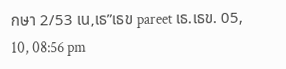กษา 2/53 เน‚เธ”เธข pareet เธ.เธข. 05, 10, 08:56 pm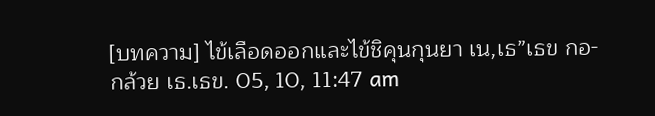[บทความ] ไข้เลือดออกและไข้ชิคุนกุนยา เน‚เธ”เธข กอ-กล้วย เธ.เธข. 05, 10, 11:47 am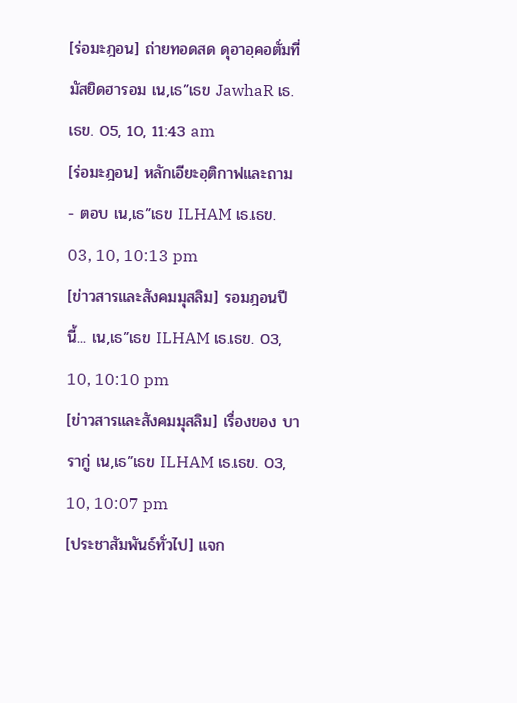[ร่อมะฎอน] ถ่ายทอดสด ดุอาอฺคอตั่มที่มัสยิดฮารอม เน‚เธ”เธข JawhaR เธ.เธข. 05, 10, 11:43 am
[ร่อมะฎอน] หลักเอียะอฺติกาฟและถาม - ตอบ เน‚เธ”เธข ILHAM เธ.เธข. 03, 10, 10:13 pm
[ข่าวสารและสังคมมุสลิม] รอมฎอนปีนี้... เน‚เธ”เธข ILHAM เธ.เธข. 03, 10, 10:10 pm
[ข่าวสารและสังคมมุสลิม] เรื่องของ บารากู่ เน‚เธ”เธข ILHAM เธ.เธข. 03, 10, 10:07 pm
[ประชาสัมพันธ์ทั่วไป] แจก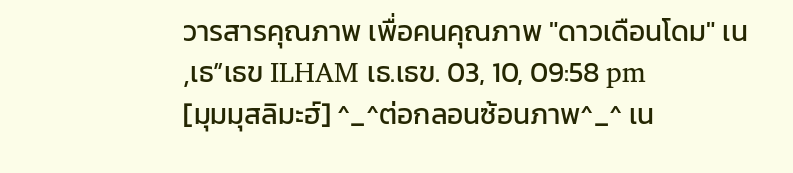วารสารคุณภาพ เพื่อคนคุณภาพ "ดาวเดือนโดม" เน‚เธ”เธข ILHAM เธ.เธข. 03, 10, 09:58 pm
[มุมมุสลิมะฮ์] ^_^ต่อกลอนซ้อนภาพ^_^ เน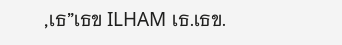‚เธ”เธข ILHAM เธ.เธข.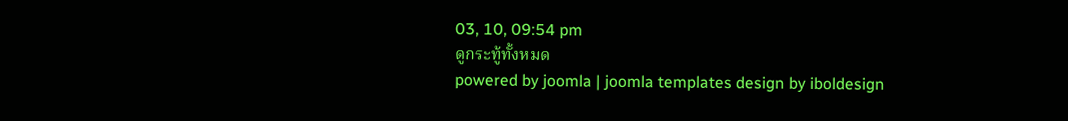03, 10, 09:54 pm
ดูกระทู้ทั้งหมด
powered by joomla | joomla templates design by iboldesign